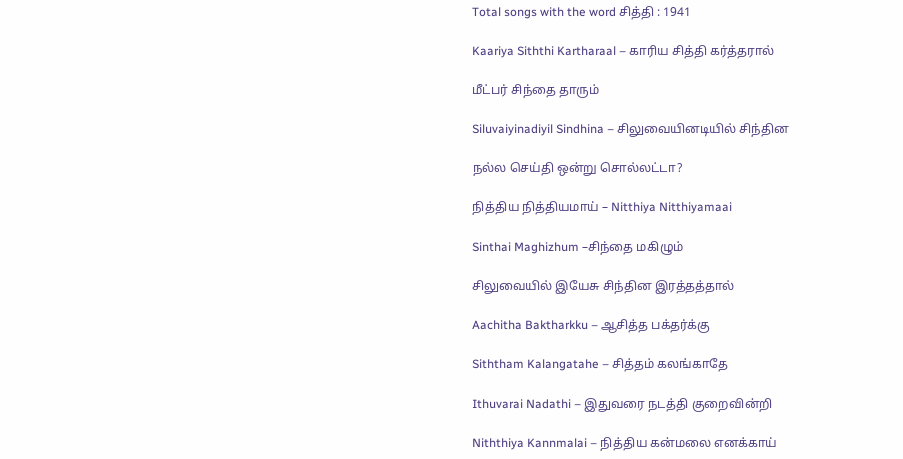Total songs with the word சித்தி : 1941

Kaariya Siththi Kartharaal – காரிய சித்தி கர்த்தரால்

மீட்பர் சிந்தை தாரும்

Siluvaiyinadiyil Sindhina – சிலுவையினடியில் சிந்தின

நல்ல செய்தி ஒன்று சொல்லட்டா?

நித்திய நித்தியமாய் – Nitthiya Nitthiyamaai

Sinthai Maghizhum –சிந்தை மகிழும்

சிலுவையில் இயேசு சிந்தின இரத்தத்தால்

Aachitha Baktharkku – ஆசித்த பக்தர்க்கு

Siththam Kalangatahe – சித்தம் கலங்காதே

Ithuvarai Nadathi – இதுவரை நடத்தி குறைவின்றி

Niththiya Kannmalai – நித்திய கன்மலை எனக்காய்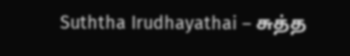Suththa Irudhayathai – சுத்த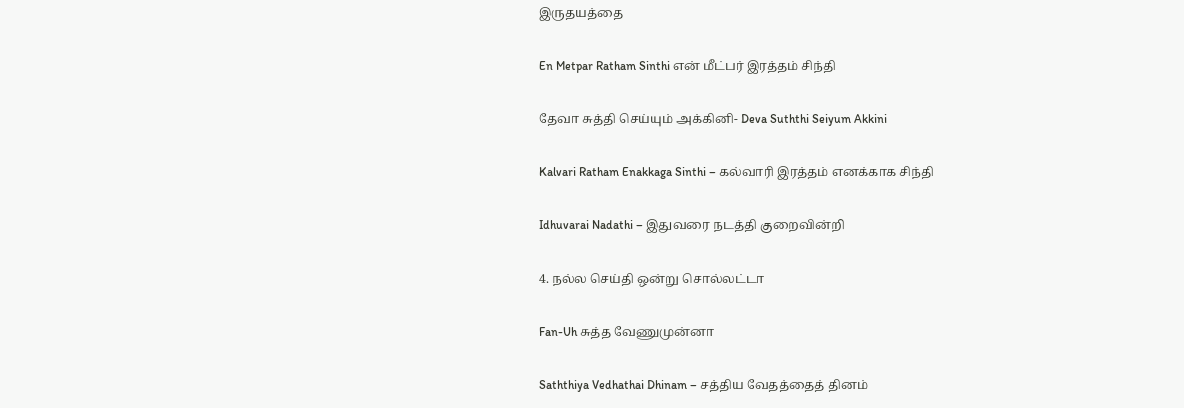இருதயத்தை

En Metpar Ratham Sinthi என் மீட்பர் இரத்தம் சிந்தி

தேவா சுத்தி செய்யும் அக்கினி- Deva Suththi Seiyum Akkini

Kalvari Ratham Enakkaga Sinthi – கல்வாரி இரத்தம் எனக்காக சிந்தி

Idhuvarai Nadathi – இதுவரை நடத்தி குறைவின்றி

4. நல்ல செய்தி ஒன்று சொல்லட்டா

Fan-Uh சுத்த வேணுமுன்னா

Saththiya Vedhathai Dhinam – சத்திய வேதத்தைத் தினம்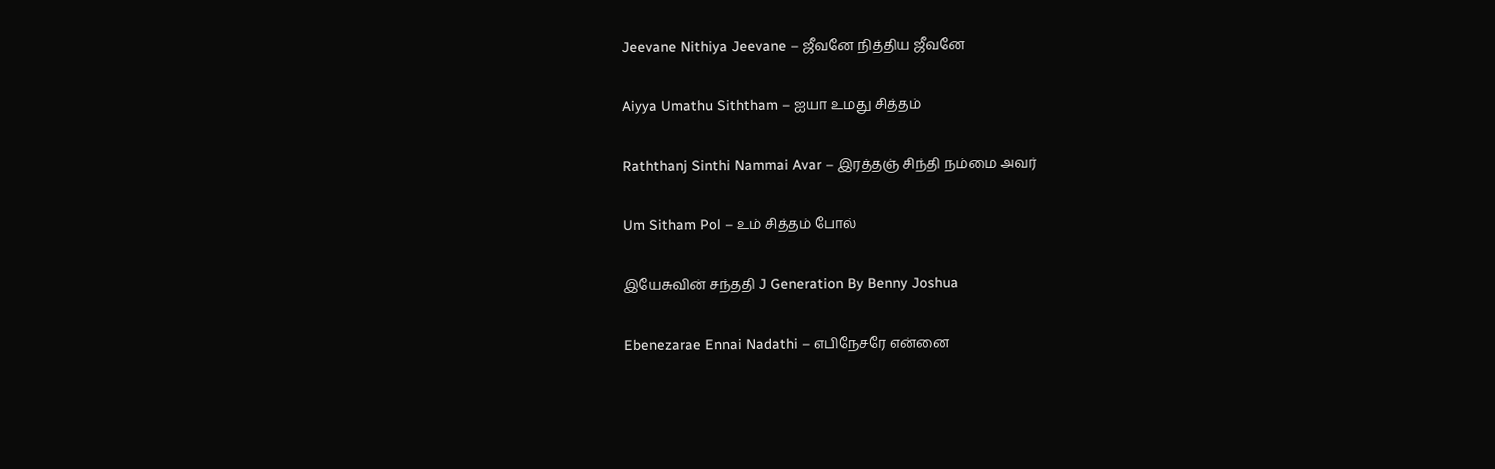Jeevane Nithiya Jeevane – ஜீவனே நித்திய ஜீவனே

Aiyya Umathu Siththam – ஐயா உமது சித்தம்

Raththanj Sinthi Nammai Avar – இரத்தஞ் சிந்தி நம்மை அவர்

Um Sitham Pol – உம் சித்தம் போல்

இயேசுவின் சந்ததி J Generation By Benny Joshua

Ebenezarae Ennai Nadathi – எபிநேசரே என்னை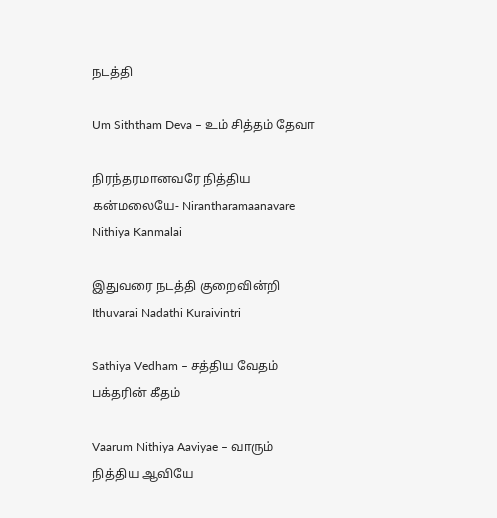நடத்தி

Um Siththam Deva – உம் சித்தம் தேவா

நிரந்தரமானவரே நித்திய கன்மலையே- Nirantharamaanavare Nithiya Kanmalai

இதுவரை நடத்தி குறைவின்றி Ithuvarai Nadathi Kuraivintri

Sathiya Vedham – சத்திய வேதம் பக்தரின் கீதம்

Vaarum Nithiya Aaviyae – வாரும் நித்திய ஆவியே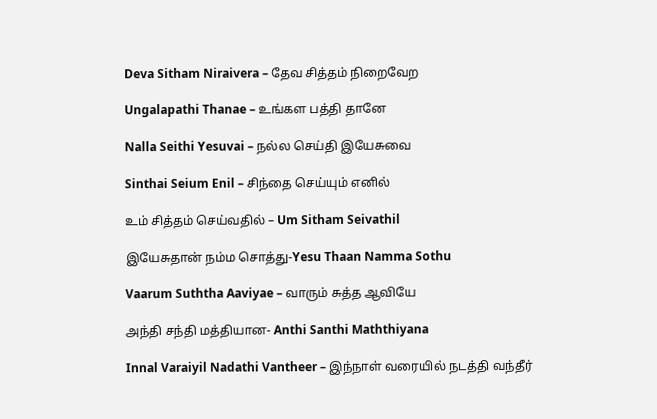Deva Sitham Niraivera – தேவ சித்தம் நிறைவேற

Ungalapathi Thanae – உங்கள பத்தி தானே

Nalla Seithi Yesuvai – நல்ல செய்தி இயேசுவை

Sinthai Seium Enil – சிந்தை செய்யும் எனில்

உம் சித்தம் செய்வதில் – Um Sitham Seivathil

இயேசுதான் நம்ம சொத்து-Yesu Thaan Namma Sothu

Vaarum Suththa Aaviyae – வாரும் சுத்த ஆவியே

அந்தி சந்தி மத்தியான- Anthi Santhi Maththiyana

Innal Varaiyil Nadathi Vantheer – இந்நாள் வரையில் நடத்தி வந்தீர்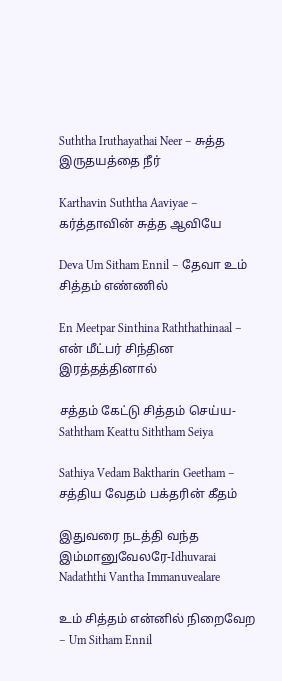Suththa Iruthayathai Neer – சுத்த இருதயத்தை நீர்

Karthavin Suththa Aaviyae – கர்த்தாவின் சுத்த ஆவியே

Deva Um Sitham Ennil – தேவா உம் சித்தம் எண்ணில்

En Meetpar Sinthina Raththathinaal – என் மீட்பர் சிந்தின இரத்தத்தினால்

சத்தம் கேட்டு சித்தம் செய்ய- Saththam Keattu Siththam Seiya

Sathiya Vedam Baktharin Geetham – சத்திய வேதம் பக்தரின் கீதம்

இதுவரை நடத்தி வந்த இம்மானுவேலரே-Idhuvarai Nadaththi Vantha Immanuvealare

உம் சித்தம் என்னில் நிறைவேற – Um Sitham Ennil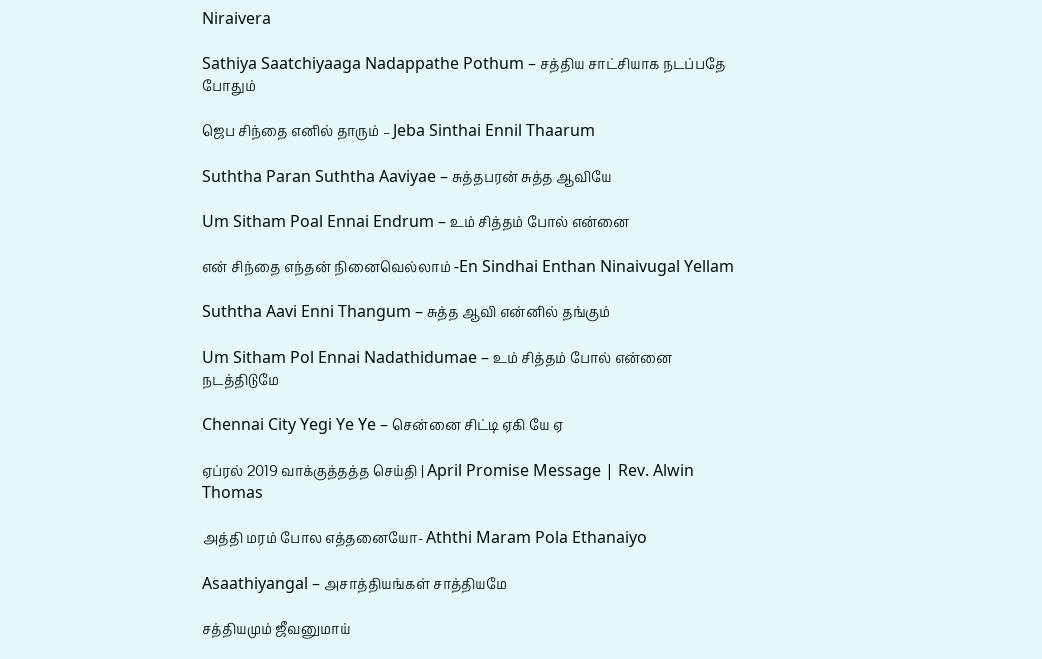Niraivera

Sathiya Saatchiyaaga Nadappathe Pothum – சத்திய சாட்சியாக நடப்பதே போதும்

ஜெப சிந்தை எனில் தாரும் – Jeba Sinthai Ennil Thaarum

Suththa Paran Suththa Aaviyae – சுத்தபரன் சுத்த ஆவியே

Um Sitham Poal Ennai Endrum – உம் சித்தம் போல் என்னை

என் சிந்தை எந்தன் நினைவெல்லாம் -En Sindhai Enthan Ninaivugal Yellam

Suththa Aavi Enni Thangum – சுத்த ஆவி என்னில் தங்கும்

Um Sitham Pol Ennai Nadathidumae – உம் சித்தம் போல் என்னை நடத்திடுமே

Chennai City Yegi Ye Ye – சென்னை சிட்டி ஏகி யே ஏ

ஏப்ரல் 2019 வாக்குத்தத்த செய்தி | April Promise Message | Rev. Alwin Thomas

அத்தி மரம் போல எத்தனையோ- Aththi Maram Pola Ethanaiyo

Asaathiyangal – அசாத்தியங்கள் சாத்தியமே

சத்தியமும் ஜீவனுமாய்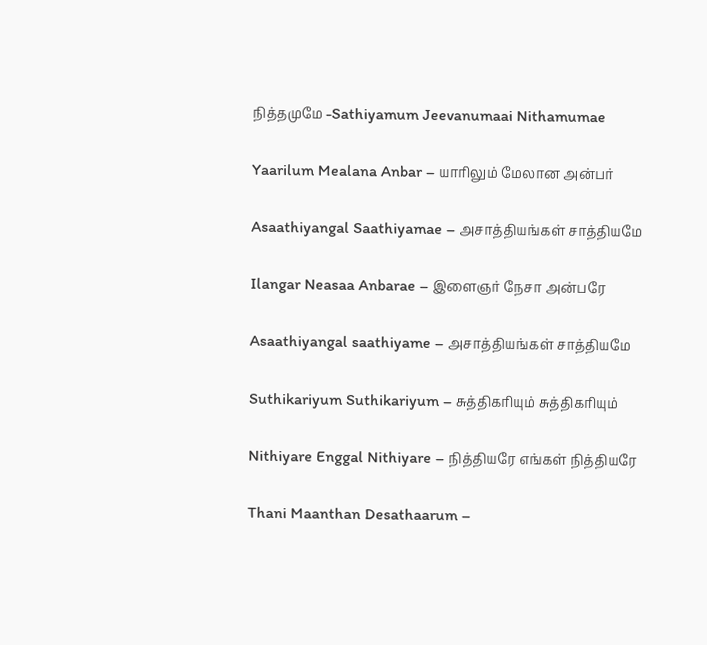நித்தமுமே -Sathiyamum Jeevanumaai Nithamumae

Yaarilum Mealana Anbar – யாரிலும் மேலான அன்பர்

Asaathiyangal Saathiyamae – அசாத்தியங்கள் சாத்தியமே

Ilangar Neasaa Anbarae – இளைஞர் நேசா அன்பரே

Asaathiyangal saathiyame – அசாத்தியங்கள் சாத்தியமே

Suthikariyum Suthikariyum – சுத்திகரியும் சுத்திகரியும்

Nithiyare Enggal Nithiyare – நித்தியரே எங்கள் நித்தியரே

Thani Maanthan Desathaarum –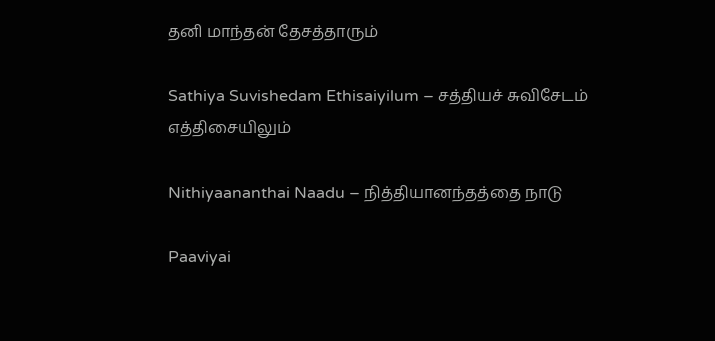தனி மாந்தன் தேசத்தாரும்

Sathiya Suvishedam Ethisaiyilum – சத்தியச் சுவிசேடம் எத்திசையிலும்

Nithiyaananthai Naadu – நித்தியானந்தத்தை நாடு

Paaviyai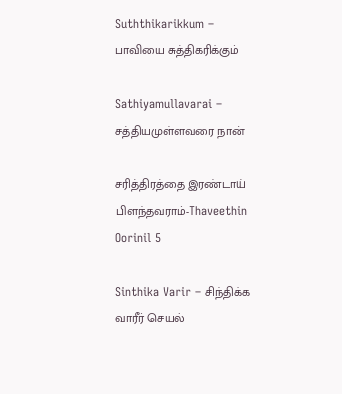Suththikarikkum – பாவியை சுத்திகரிக்கும்

Sathiyamullavarai – சத்தியமுள்ளவரை நான்

சரித்திரத்தை இரண்டாய் பிளந்தவராம்-Thaveethin Oorinil 5

Sinthika Varir – சிந்திக்க வாரீர் செயல்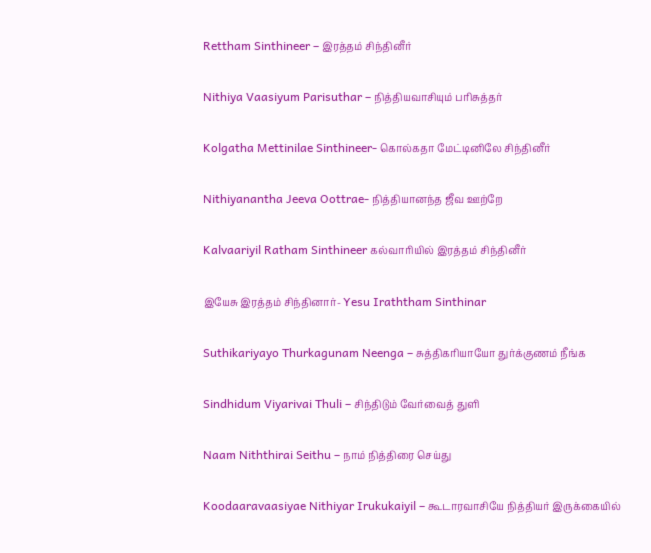Rettham Sinthineer – இரத்தம் சிந்தினீர்

Nithiya Vaasiyum Parisuthar – நித்தியவாசியும் பரிசுத்தர்

Kolgatha Mettinilae Sinthineer- கொல்கதா மேட்டினிலே சிந்தினீர்

Nithiyanantha Jeeva Oottrae- நித்தியானந்த ஜீவ ஊற்றே

Kalvaariyil Ratham Sinthineer கல்வாரியில் இரத்தம் சிந்தினீர்

இயேசு இரத்தம் சிந்தினார்- Yesu Iraththam Sinthinar

Suthikariyayo Thurkagunam Neenga – சுத்திகரியாயோ துர்க்குணம் நீங்க

Sindhidum Viyarivai Thuli – சிந்திடும் வேர்வைத் துளி

Naam Niththirai Seithu – நாம் நித்திரை செய்து

Koodaaravaasiyae Nithiyar Irukukaiyil – கூடாரவாசியே நித்தியர் இருக்கையில்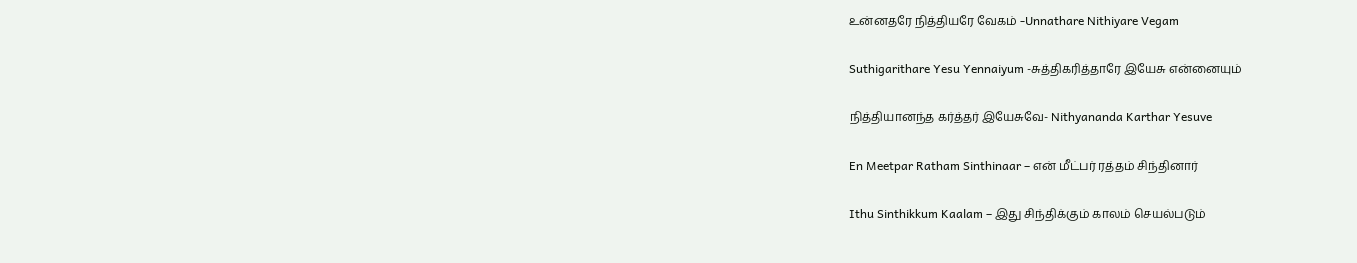உன்னதரே நித்தியரே வேகம் -Unnathare Nithiyare Vegam

Suthigarithare Yesu Yennaiyum -சுத்திகரித்தாரே இயேசு என்னையும்

நித்தியானந்த கர்த்தர் இயேசுவே- Nithyananda Karthar Yesuve

En Meetpar Ratham Sinthinaar – என் மீட்பர் ரத்தம் சிந்தினார்

Ithu Sinthikkum Kaalam – இது சிந்திக்கும் காலம் செயல்படும்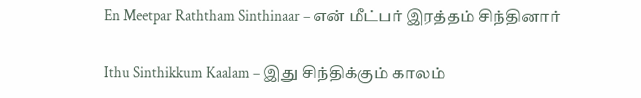En Meetpar Raththam Sinthinaar – என் மீட்பர் இரத்தம் சிந்தினார்

Ithu Sinthikkum Kaalam – இது சிந்திக்கும் காலம்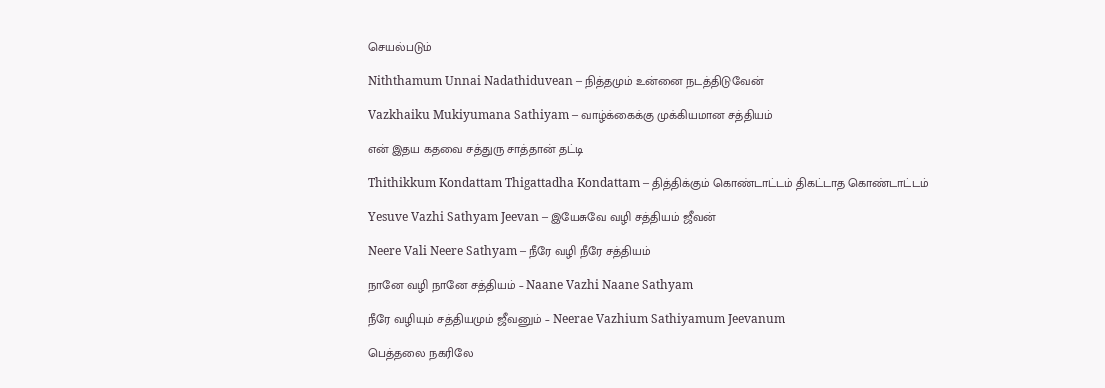செயல்படும்

Niththamum Unnai Nadathiduvean – நித்தமும் உன்னை நடத்திடுவேன்

Vazkhaiku Mukiyumana Sathiyam – வாழ்க்கைக்கு முக்கியமான சத்தியம்

என் இதய கதவை சத்துரு சாத்தான் தட்டி

Thithikkum Kondattam Thigattadha Kondattam – தித்திக்கும் கொண்டாட்டம் திகட்டாத கொண்டாட்டம்

Yesuve Vazhi Sathyam Jeevan – இயேசுவே வழி சத்தியம் ஜீவன்

Neere Vali Neere Sathyam – நீரே வழி நீரே சத்தியம்

நானே வழி நானே சத்தியம் – Naane Vazhi Naane Sathyam

நீரே வழியும் சத்தியமும் ஜீவனும் – Neerae Vazhium Sathiyamum Jeevanum

பெத்தலை நகரிலே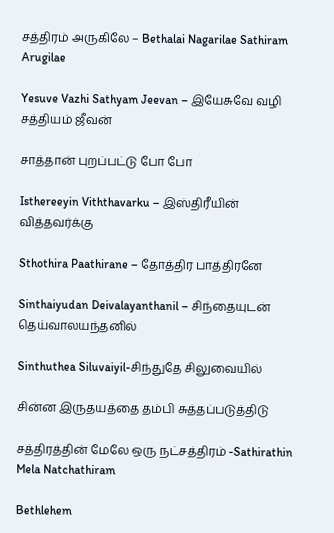சத்திரம் அருகிலே – Bethalai Nagarilae Sathiram Arugilae

Yesuve Vazhi Sathyam Jeevan – இயேசுவே வழி சத்தியம் ஜீவன்

சாத்தான் புறப்பட்டு போ போ

Isthereeyin Viththavarku – இஸ்திரீயின் வித்தவர்க்கு

Sthothira Paathirane – தோத்திர பாத்திரனே

Sinthaiyudan Deivalayanthanil – சிந்தையுடன் தெய்வாலயந்தனில்

Sinthuthea Siluvaiyil-சிந்துதே சிலுவையில்

சின்ன இருதயத்தை தம்பி சுத்தப்படுத்திடு

சத்திரத்தின் மேலே ஒரு நட்சத்திரம் -Sathirathin Mela Natchathiram

Bethlehem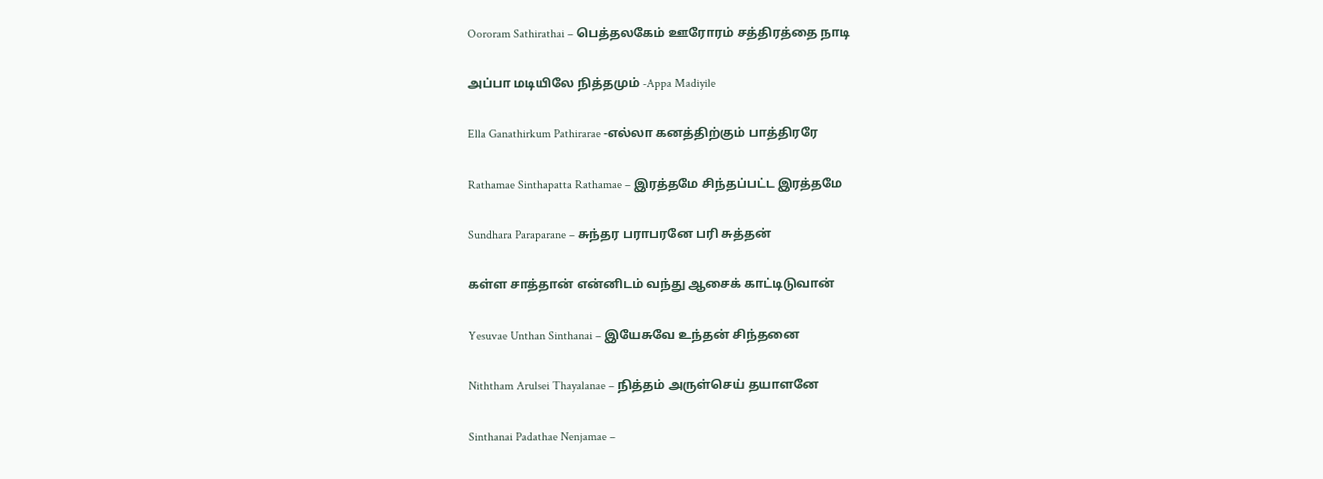Oororam Sathirathai – பெத்தலகேம் ஊரோரம் சத்திரத்தை நாடி

அப்பா மடியிலே நித்தமும் -Appa Madiyile

Ella Ganathirkum Pathirarae -எல்லா கனத்திற்கும் பாத்திரரே

Rathamae Sinthapatta Rathamae – இரத்தமே சிந்தப்பட்ட இரத்தமே

Sundhara Paraparane – சுந்தர பராபரனே பரி சுத்தன்

கள்ள சாத்தான் என்னிடம் வந்து ஆசைக் காட்டிடுவான்

Yesuvae Unthan Sinthanai – இயேசுவே உந்தன் சிந்தனை

Niththam Arulsei Thayalanae – நித்தம் அருள்செய் தயாளனே

Sinthanai Padathae Nenjamae –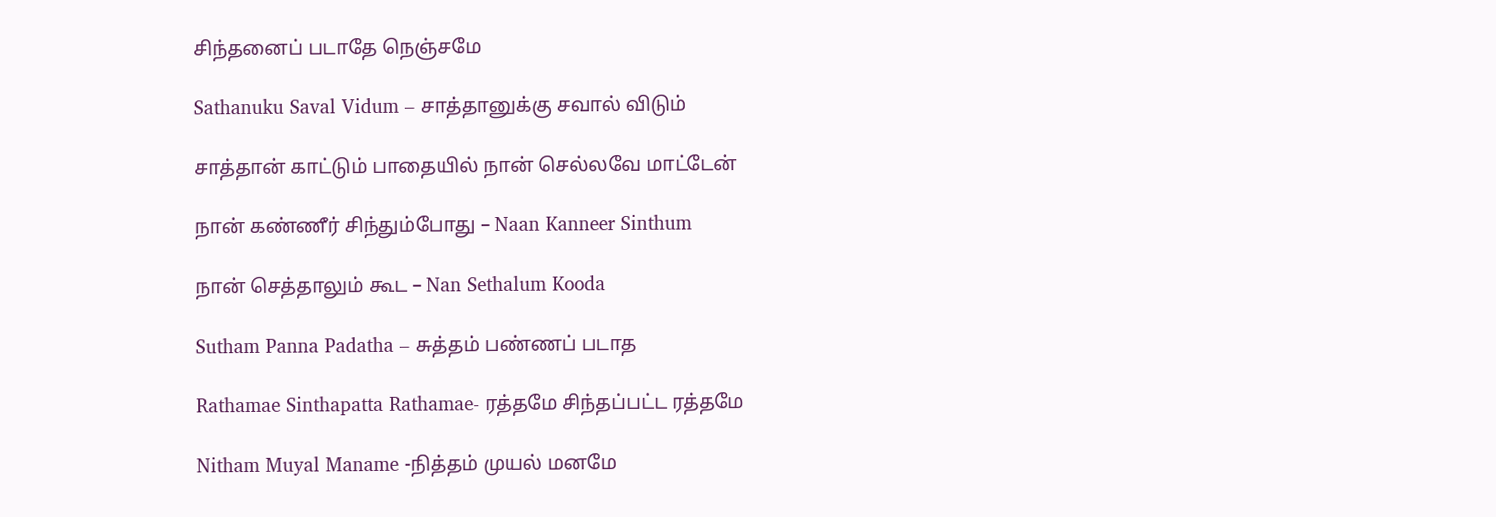சிந்தனைப் படாதே நெஞ்சமே

Sathanuku Saval Vidum – சாத்தானுக்கு சவால் விடும்

சாத்தான் காட்டும் பாதையில் நான் செல்லவே மாட்டேன்

நான் கண்ணீர் சிந்தும்போது – Naan Kanneer Sinthum

நான் செத்தாலும் கூட – Nan Sethalum Kooda

Sutham Panna Padatha – சுத்தம் பண்ணப் படாத

Rathamae Sinthapatta Rathamae- ரத்தமே சிந்தப்பட்ட ரத்தமே

Nitham Muyal Maname -நித்தம் முயல் மனமே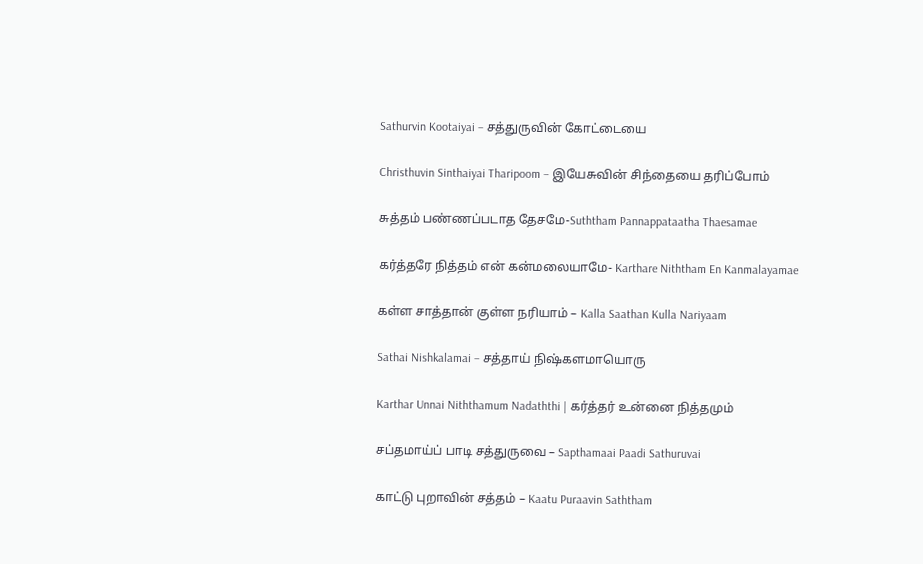Sathurvin Kootaiyai – சத்துருவின் கோட்டையை

Christhuvin Sinthaiyai Tharipoom – இயேசுவின் சிந்தையை தரிப்போம்

சுத்தம் பண்ணப்படாத தேசமே-Suththam Pannappataatha Thaesamae

கர்த்தரே நித்தம் என் கன்மலையாமே- Karthare Niththam En Kanmalayamae

கள்ள சாத்தான் குள்ள நரியாம் – Kalla Saathan Kulla Nariyaam

Sathai Nishkalamai – சத்தாய் நிஷ்களமாயொரு

Karthar Unnai Niththamum Nadaththi | கர்த்தர் உன்னை நித்தமும்

சப்தமாய்ப் பாடி சத்துருவை – Sapthamaai Paadi Sathuruvai

காட்டு புறாவின் சத்தம் – Kaatu Puraavin Saththam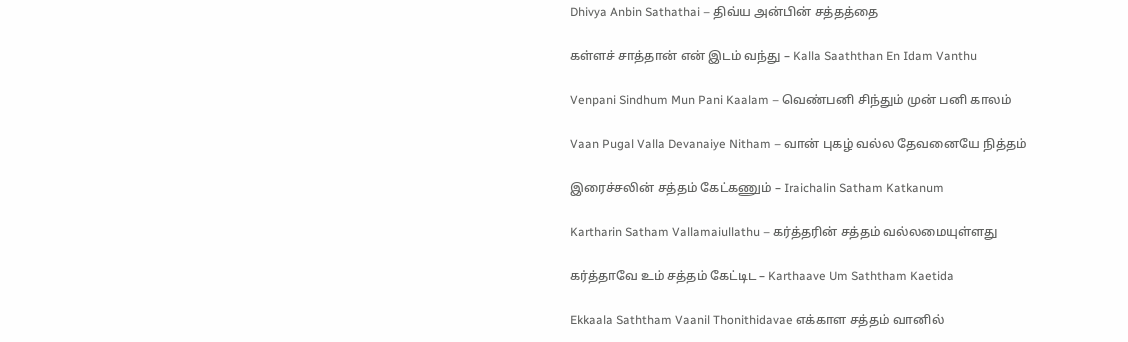Dhivya Anbin Sathathai – திவ்ய அன்பின் சத்தத்தை

கள்ளச் சாத்தான் என் இடம் வந்து – Kalla Saaththan En Idam Vanthu

Venpani Sindhum Mun Pani Kaalam – வெண்பனி சிந்தும் முன் பனி காலம்

Vaan Pugal Valla Devanaiye Nitham – வான் புகழ் வல்ல தேவனையே நித்தம்

இரைச்சலின் சத்தம் கேட்கணும் – Iraichalin Satham Katkanum

Kartharin Satham Vallamaiullathu – கர்த்தரின் சத்தம் வல்லமையுள்ளது

கர்த்தாவே உம் சத்தம் கேட்டிட – Karthaave Um Saththam Kaetida

Ekkaala Saththam Vaanil Thonithidavae எக்காள சத்தம் வானில்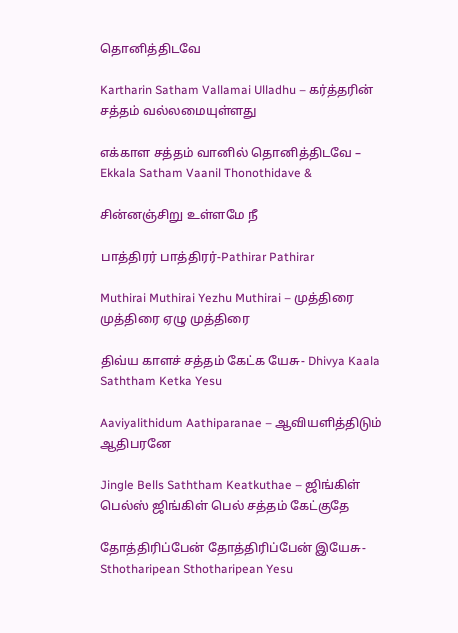தொனித்திடவே

Kartharin Satham Vallamai Ulladhu – கர்த்தரின் சத்தம் வல்லமையுள்ளது

எக்காள சத்தம் வானில் தொனித்திடவே – Ekkala Satham Vaanil Thonothidave &

சின்னஞ்சிறு உள்ளமே நீ

பாத்திரர் பாத்திரர்-Pathirar Pathirar

Muthirai Muthirai Yezhu Muthirai – முத்திரை முத்திரை ஏழு முத்திரை

திவ்ய காளச் சத்தம் கேட்க யேசு- Dhivya Kaala Saththam Ketka Yesu

Aaviyalithidum Aathiparanae – ஆவியளித்திடும் ஆதிபரனே

Jingle Bells Saththam Keatkuthae – ஜிங்கிள் பெல்ஸ் ஜிங்கிள் பெல் சத்தம் கேட்குதே

தோத்திரிப்பேன் தோத்திரிப்பேன் இயேசு-Sthotharipean Sthotharipean Yesu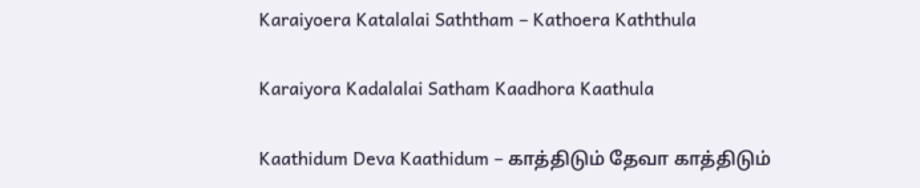Karaiyoera Katalalai Saththam – Kathoera Kaththula

Karaiyora Kadalalai Satham Kaadhora Kaathula

Kaathidum Deva Kaathidum – காத்திடும் தேவா காத்திடும்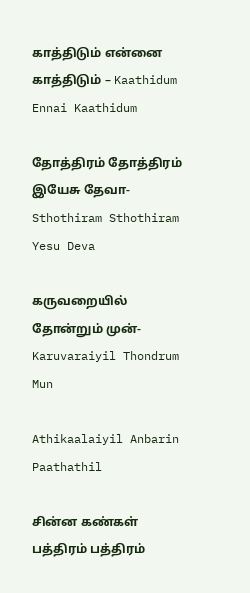காத்திடும் என்னை காத்திடும் – Kaathidum Ennai Kaathidum

தோத்திரம் தோத்திரம் இயேசு தேவா- Sthothiram Sthothiram Yesu Deva

கருவறையில் தோன்றும் முன்-Karuvaraiyil Thondrum Mun

Athikaalaiyil Anbarin Paathathil

சின்ன கண்கள் பத்திரம் பத்திரம்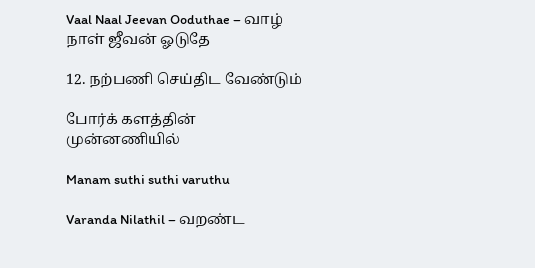Vaal Naal Jeevan Ooduthae – வாழ் நாள் ஜீவன் ஓடுதே

12. நற்பணி செய்திட வேண்டும்

போர்க் களத்தின் முன்னணியில்

Manam suthi suthi varuthu

Varanda Nilathil – வறண்ட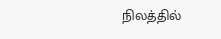நிலத்தில்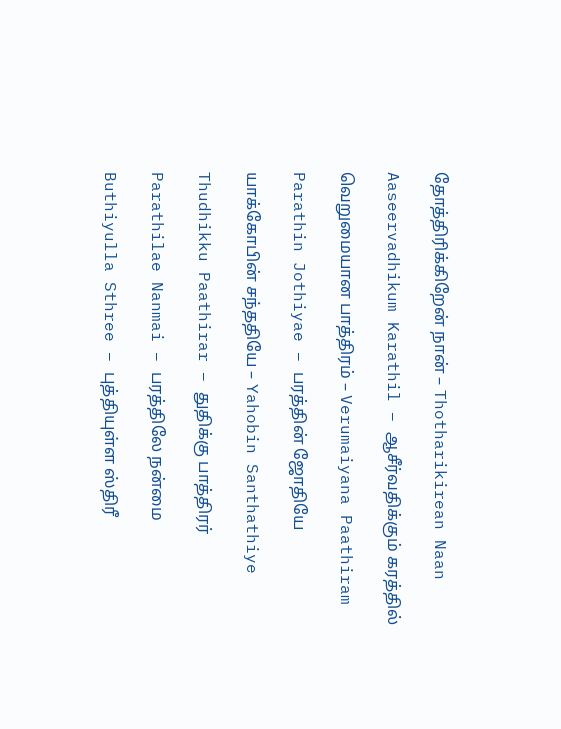தோத்திரிக்கிறேன் நான் – Thotharikirean Naan

Aaseervadhikum Karathil – ஆசீர்வதிக்கும் கரத்தில்

வெறுமையான பாத்திரம் – Verumaiyana Paathiram

Parathin Jothiyae – பரத்தின் ஜோதியே

யாக்கோபின் சந்ததியே – Yahobin Santhathiye

Thudhikku Paathirar – துதிக்கு பாத்திரர்

Parathilae Nanmai – பரத்திலே நன்மை

Buthiyulla Sthree – புத்தியுள்ள ஸ்திரீ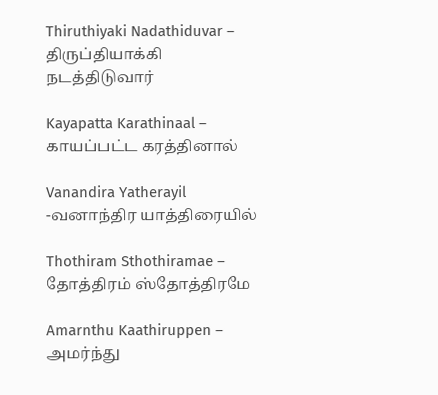Thiruthiyaki Nadathiduvar – திருப்தியாக்கி நடத்திடுவார்

Kayapatta Karathinaal – காயப்பட்ட கரத்தினால்

Vanandira Yatherayil -வனாந்திர யாத்திரையில்

Thothiram Sthothiramae – தோத்திரம் ஸ்தோத்திரமே

Amarnthu Kaathiruppen – அமர்ந்து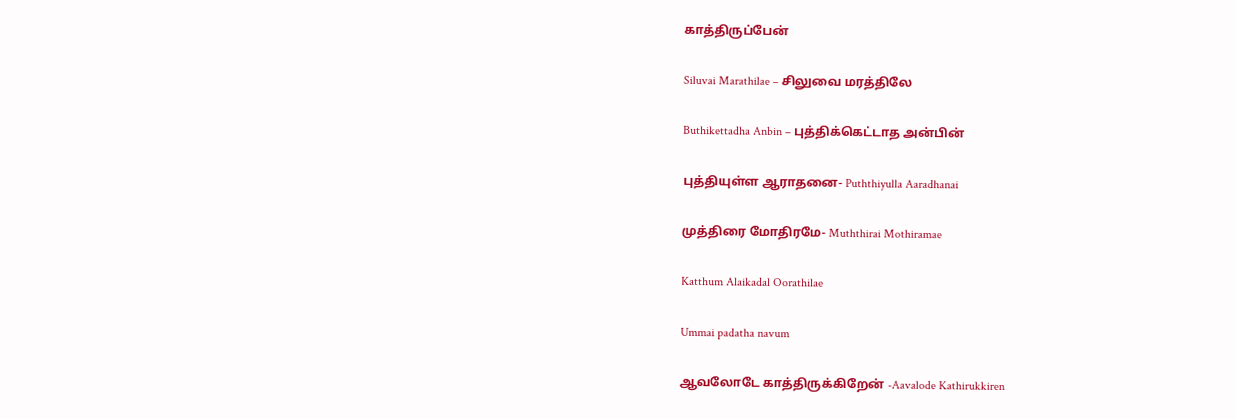காத்திருப்பேன்

Siluvai Marathilae – சிலுவை மரத்திலே

Buthikettadha Anbin – புத்திக்கெட்டாத அன்பின்

புத்தியுள்ள ஆராதனை- Puththiyulla Aaradhanai

முத்திரை மோதிரமே- Muththirai Mothiramae

Katthum Alaikadal Oorathilae

Ummai padatha navum

ஆவலோடே காத்திருக்கிறேன் -Aavalode Kathirukkiren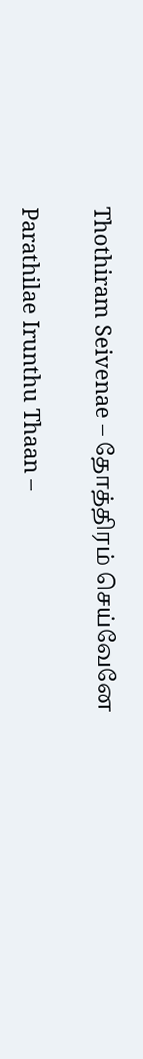Thothiram Seivenae – தோத்திரம் செய்வேனே

Parathilae Irunthu Thaan –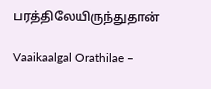பரத்திலேயிருந்துதான்

Vaaikaalgal Orathilae –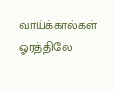வாய்க்கால்கள் ஓரத்திலே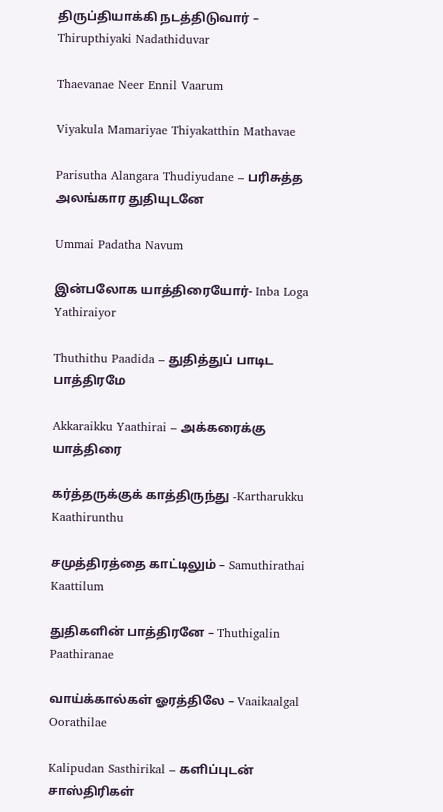திருப்தியாக்கி நடத்திடுவார் – Thirupthiyaki Nadathiduvar

Thaevanae Neer Ennil Vaarum

Viyakula Mamariyae Thiyakatthin Mathavae

Parisutha Alangara Thudiyudane – பரிசுத்த அலங்கார துதியுடனே

Ummai Padatha Navum

இன்பலோக யாத்திரையோர்- Inba Loga Yathiraiyor

Thuthithu Paadida – துதித்துப் பாடிட பாத்திரமே

Akkaraikku Yaathirai – அக்கரைக்கு யாத்திரை

கர்த்தருக்குக் காத்திருந்து -Kartharukku Kaathirunthu

சமுத்திரத்தை காட்டிலும் – Samuthirathai Kaattilum

துதிகளின் பாத்திரனே – Thuthigalin Paathiranae

வாய்க்கால்கள் ஓரத்திலே – Vaaikaalgal Oorathilae

Kalipudan Sasthirikal – களிப்புடன் சாஸ்திரிகள்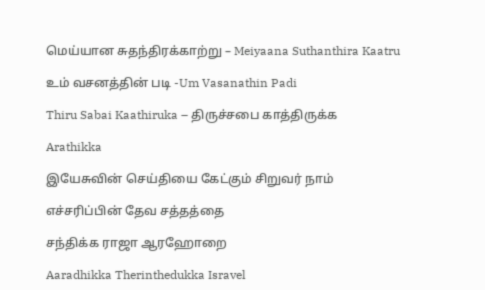மெய்யான சுதந்திரக்காற்று – Meiyaana Suthanthira Kaatru

உம் வசனத்தின் படி -Um Vasanathin Padi

Thiru Sabai Kaathiruka – திருச்சபை காத்திருக்க

Arathikka

இயேசுவின் செய்தியை கேட்கும் சிறுவர் நாம்

எச்சரிப்பின் தேவ சத்தத்தை

சந்திக்க ராஜா ஆரஹோறை

Aaradhikka Therinthedukka Isravel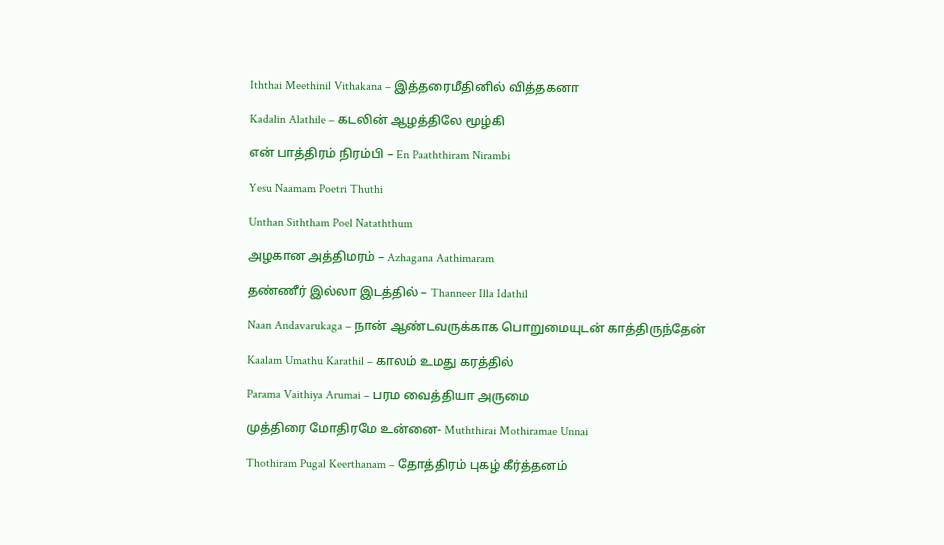Iththai Meethinil Vithakana – இத்தரைமீதினில் வித்தகனா

Kadalin Alathile – கடலின் ஆழத்திலே மூழ்கி

என் பாத்திரம் நிரம்பி – En Paaththiram Nirambi

Yesu Naamam Poetri Thuthi

Unthan Siththam Poel Nataththum

அழகான அத்திமரம் – Azhagana Aathimaram

தண்ணீர் இல்லா இடத்தில் – Thanneer Illa Idathil

Naan Andavarukaga – நான் ஆண்டவருக்காக பொறுமையுடன் காத்திருந்தேன்

Kaalam Umathu Karathil – காலம் உமது கரத்தில்

Parama Vaithiya Arumai – பரம வைத்தியா அருமை

முத்திரை மோதிரமே உன்னை- Muththirai Mothiramae Unnai

Thothiram Pugal Keerthanam – தோத்திரம் புகழ் கீர்த்தனம்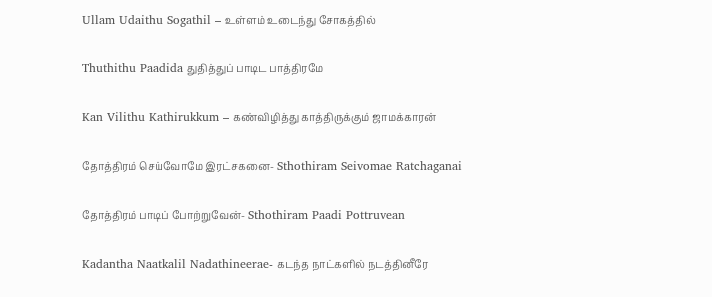Ullam Udaithu Sogathil – உள்ளம் உடைந்து சோகத்தில்

Thuthithu Paadida துதித்துப் பாடிட பாத்திரமே

Kan Vilithu Kathirukkum – கண்விழித்து காத்திருக்கும் ஜாமக்காரன்

தோத்திரம் செய்வோமே இரட்சகனை- Sthothiram Seivomae Ratchaganai

தோத்திரம் பாடிப் போற்றுவேன்- Sthothiram Paadi Pottruvean

Kadantha Naatkalil Nadathineerae- கடந்த நாட்களில் நடத்தினீரே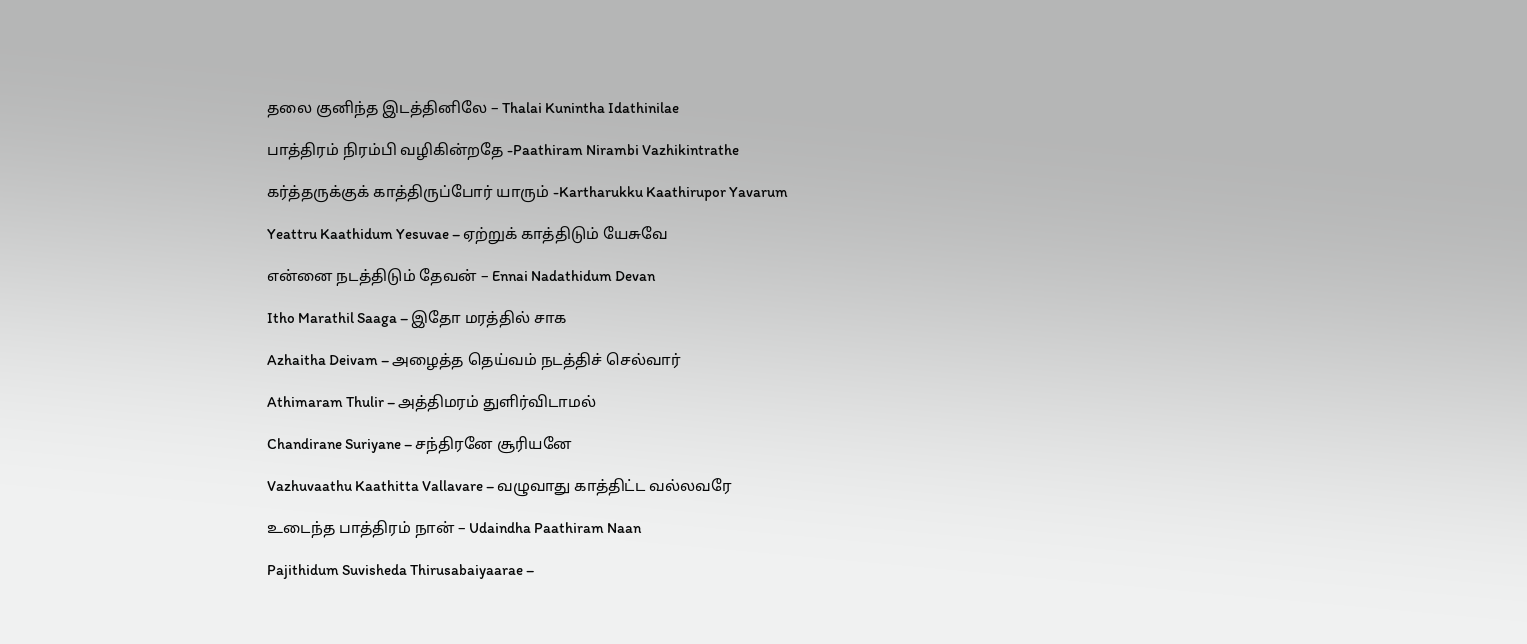தலை குனிந்த இடத்தினிலே – Thalai Kunintha Idathinilae

பாத்திரம் நிரம்பி வழிகின்றதே -Paathiram Nirambi Vazhikintrathe

கர்த்தருக்குக் காத்திருப்போர் யாரும் -Kartharukku Kaathirupor Yavarum

Yeattru Kaathidum Yesuvae – ஏற்றுக் காத்திடும் யேசுவே

என்னை நடத்திடும் தேவன் – Ennai Nadathidum Devan

Itho Marathil Saaga – இதோ மரத்தில் சாக

Azhaitha Deivam – அழைத்த தெய்வம் நடத்திச் செல்வார்

Athimaram Thulir – அத்திமரம் துளிர்விடாமல்

Chandirane Suriyane – சந்திரனே சூரியனே

Vazhuvaathu Kaathitta Vallavare – வழுவாது காத்திட்ட வல்லவரே

உடைந்த பாத்திரம் நான் – Udaindha Paathiram Naan

Pajithidum Suvisheda Thirusabaiyaarae –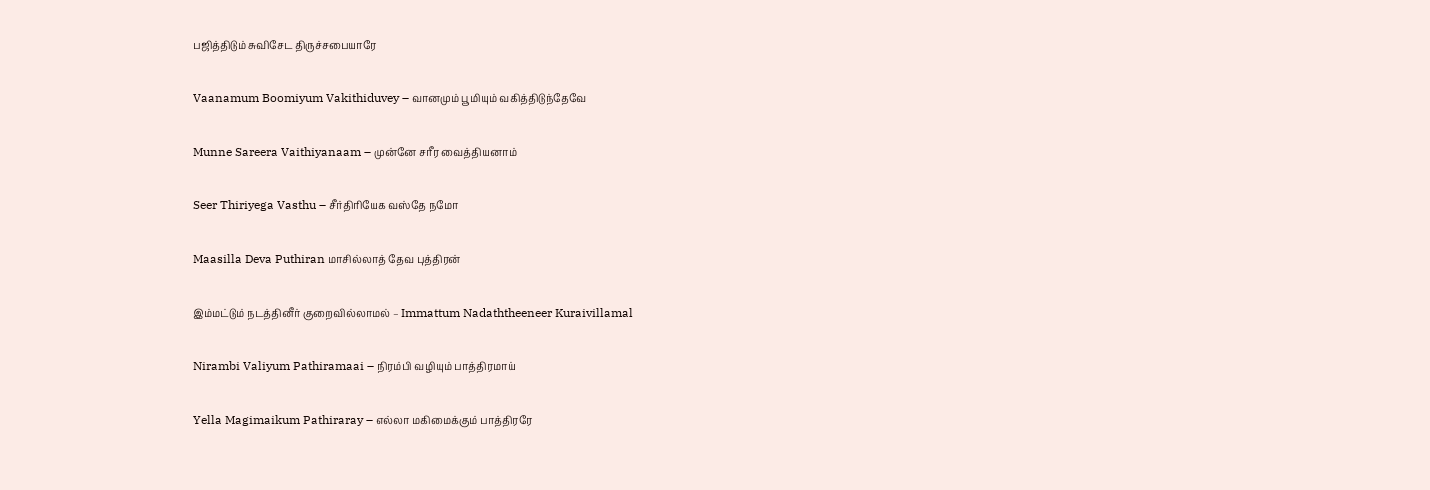பஜித்திடும் சுவிசேட திருச்சபையாரே

Vaanamum Boomiyum Vakithiduvey – வானமும் பூமியும் வகித்திடுந்தேவே

Munne Sareera Vaithiyanaam – முன்னே சரீர வைத்தியனாம்

Seer Thiriyega Vasthu – சீர்திரியேக வஸ்தே நமோ

Maasilla Deva Puthiran மாசில்லாத் தேவ புத்திரன்

இம்மட்டும் நடத்தினீர் குறைவில்லாமல் – Immattum Nadaththeeneer Kuraivillamal

Nirambi Valiyum Pathiramaai – நிரம்பி வழியும் பாத்திரமாய்

Yella Magimaikum Pathiraray – எல்லா மகிமைக்கும் பாத்திரரே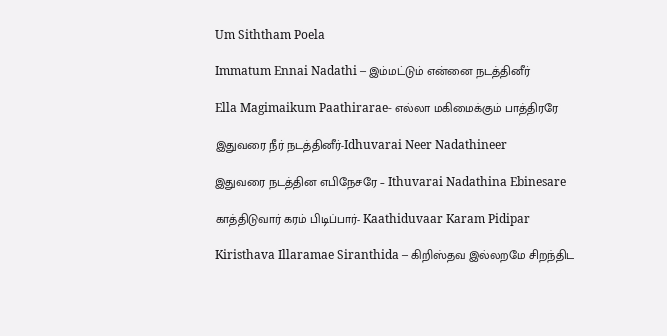Um Siththam Poela

Immatum Ennai Nadathi – இம்மட்டும் என்னை நடத்தினீர்

Ella Magimaikum Paathirarae- எல்லா மகிமைக்கும் பாத்திரரே

இதுவரை நீர் நடத்தினீர்-Idhuvarai Neer Nadathineer

இதுவரை நடத்தின எபிநேசரே – Ithuvarai Nadathina Ebinesare

காத்திடுவார் கரம் பிடிப்பார்- Kaathiduvaar Karam Pidipar

Kiristhava Illaramae Siranthida – கிறிஸ்தவ இல்லறமே சிறந்திட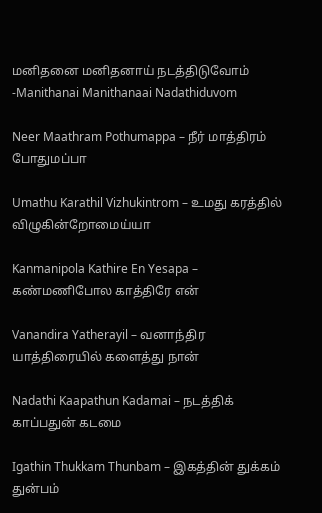மனிதனை மனிதனாய் நடத்திடுவோம் -Manithanai Manithanaai Nadathiduvom

Neer Maathram Pothumappa – நீர் மாத்திரம் போதுமப்பா

Umathu Karathil Vizhukintrom – உமது கரத்தில் விழுகின்றோமைய்யா

Kanmanipola Kathire En Yesapa – கண்மணிபோல காத்திரே என்

Vanandira Yatherayil – வனாந்திர யாத்திரையில் களைத்து நான்

Nadathi Kaapathun Kadamai – நடத்திக் காப்பதுன் கடமை

Igathin Thukkam Thunbam – இகத்தின் துக்கம் துன்பம்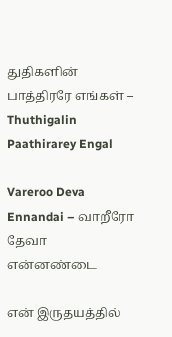துதிகளின் பாத்திரரே எங்கள் – Thuthigalin Paathirarey Engal

Vareroo Deva Ennandai – வாறீரோ தேவா என்னண்டை

என் இருதயத்தில்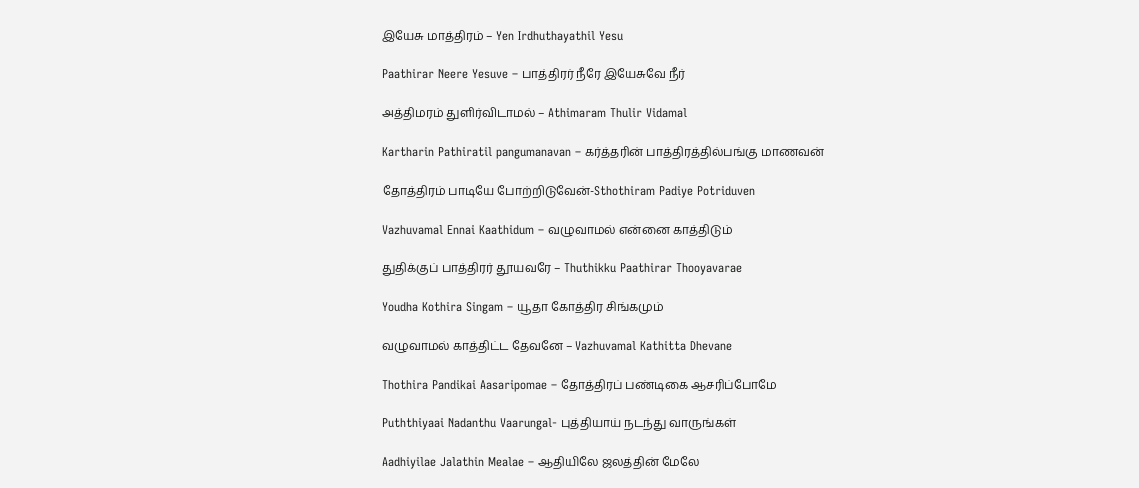இயேசு மாத்திரம் – Yen Irdhuthayathil Yesu

Paathirar Neere Yesuve – பாத்திரர் நீரே இயேசுவே நீர்

அத்திமரம் துளிர்விடாமல் – Athimaram Thulir Vidamal

Kartharin Pathiratil pangumanavan – கர்த்தரின் பாத்திரத்தில்பங்கு மாணவன்

தோத்திரம் பாடியே போற்றிடுவேன்-Sthothiram Padiye Potriduven

Vazhuvamal Ennai Kaathidum – வழுவாமல் என்னை காத்திடும்

துதிக்குப் பாத்திரர் தூயவரே – Thuthikku Paathirar Thooyavarae

Youdha Kothira Singam – யூதா கோத்திர சிங்கமும்

வழுவாமல் காத்திட்ட தேவனே – Vazhuvamal Kathitta Dhevane

Thothira Pandikai Aasaripomae – தோத்திரப் பண்டிகை ஆசரிப்போமே

Puththiyaai Nadanthu Vaarungal- புத்தியாய் நடந்து வாருங்கள்

Aadhiyilae Jalathin Mealae – ஆதியிலே ஜலத்தின் மேலே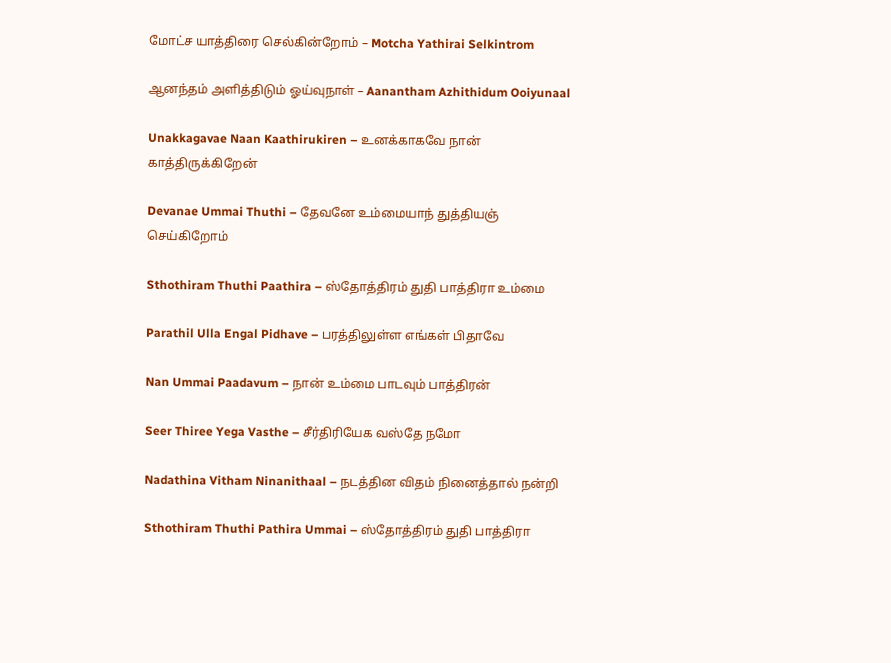மோட்ச யாத்திரை செல்கின்றோம் – Motcha Yathirai Selkintrom

ஆனந்தம் அளித்திடும் ஓய்வுநாள் – Aanantham Azhithidum Ooiyunaal

Unakkagavae Naan Kaathirukiren – உனக்காகவே நான் காத்திருக்கிறேன்

Devanae Ummai Thuthi – தேவனே உம்மையாந் துத்தியஞ் செய்கிறோம்

Sthothiram Thuthi Paathira – ஸ்தோத்திரம் துதி பாத்திரா உம்மை

Parathil Ulla Engal Pidhave – பரத்திலுள்ள எங்கள் பிதாவே

Nan Ummai Paadavum – நான் உம்மை பாடவும் பாத்திரன்

Seer Thiree Yega Vasthe – சீர்திரியேக வஸ்தே நமோ

Nadathina Vitham Ninanithaal – நடத்தின விதம் நினைத்தால் நன்றி

Sthothiram Thuthi Pathira Ummai – ஸ்தோத்திரம் துதி பாத்திரா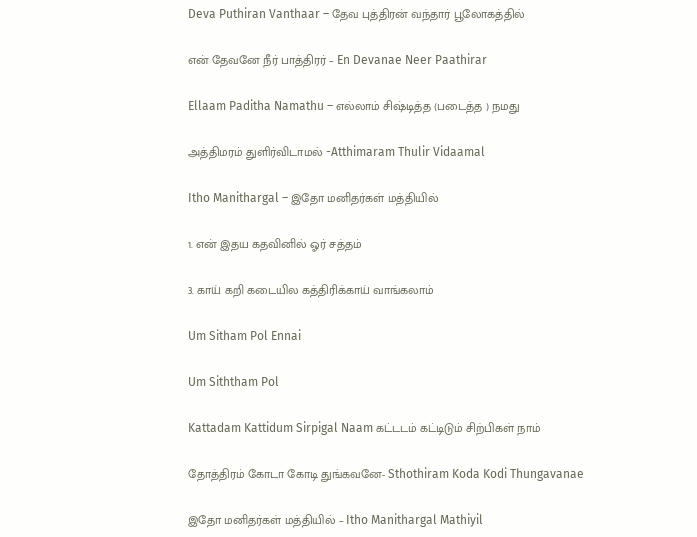Deva Puthiran Vanthaar – தேவ புத்திரன் வந்தார் பூலோகத்தில்

என் தேவனே நீர் பாத்திரர் – En Devanae Neer Paathirar

Ellaam Paditha Namathu – எல்லாம் சிஷ்டித்த (படைத்த ) நமது

அத்திமரம் துளிர்விடாமல் -Atthimaram Thulir Vidaamal

Itho Manithargal – இதோ மனிதர்கள் மத்தியில்

1. என் இதய கதவினில் ஓர் சத்தம்

3. காய் கறி கடையில கத்திரிக்காய் வாங்கலாம்

Um Sitham Pol Ennai

Um Siththam Pol

Kattadam Kattidum Sirpigal Naam கட்டடம் கட்டிடும் சிற்பிகள் நாம்

தோத்திரம் கோடா கோடி துங்கவனே- Sthothiram Koda Kodi Thungavanae

இதோ மனிதர்கள் மத்தியில் – Itho Manithargal Mathiyil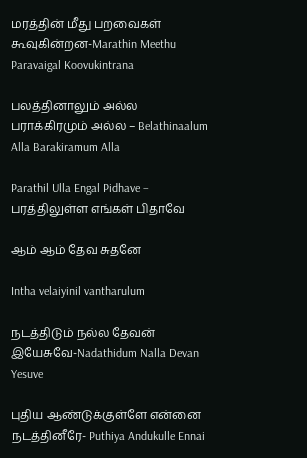மரத்தின் மீது பறவைகள் கூவுகின்றன-Marathin Meethu Paravaigal Koovukintrana

பலத்தினாலும் அல்ல பராக்கிரமும் அல்ல – Belathinaalum Alla Barakiramum Alla

Parathil Ulla Engal Pidhave – பரத்திலுள்ள எங்கள் பிதாவே

ஆம் ஆம் தேவ சுதனே

Intha velaiyinil vantharulum

நடத்திடும் நல்ல தேவன் இயேசுவே-Nadathidum Nalla Devan Yesuve

புதிய ஆண்டுக்குள்ளே என்னை நடத்தினீரே- Puthiya Andukulle Ennai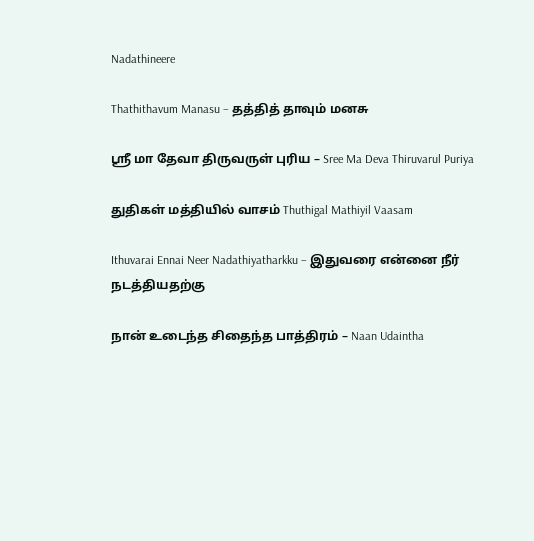Nadathineere

Thathithavum Manasu – தத்தித் தாவும் மனசு

ஸ்ரீ மா தேவா திருவருள் புரிய – Sree Ma Deva Thiruvarul Puriya

துதிகள் மத்தியில் வாசம் Thuthigal Mathiyil Vaasam

Ithuvarai Ennai Neer Nadathiyatharkku – இதுவரை என்னை நீர் நடத்தியதற்கு

நான் உடைந்த சிதைந்த பாத்திரம் – Naan Udaintha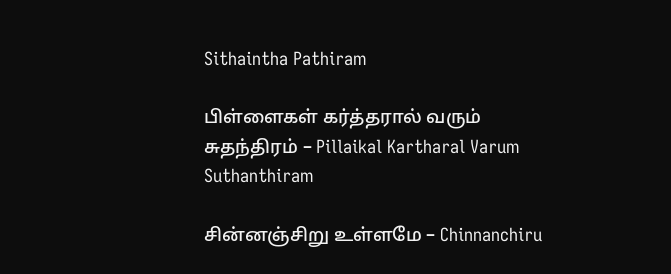Sithaintha Pathiram

பிள்ளைகள் கர்த்தரால் வரும் சுதந்திரம் – Pillaikal Kartharal Varum Suthanthiram

சின்னஞ்சிறு உள்ளமே – Chinnanchiru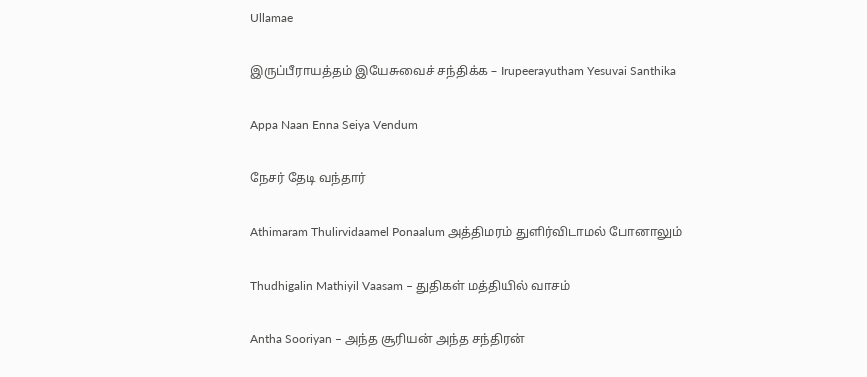Ullamae

இருப்பீராயத்தம் இயேசுவைச் சந்திக்க – Irupeerayutham Yesuvai Santhika

Appa Naan Enna Seiya Vendum

நேசர் தேடி வந்தார்

Athimaram Thulirvidaamel Ponaalum அத்திமரம் துளிர்விடாமல் போனாலும்

Thudhigalin Mathiyil Vaasam – துதிகள் மத்தியில் வாசம்

Antha Sooriyan – அந்த சூரியன் அந்த சந்திரன்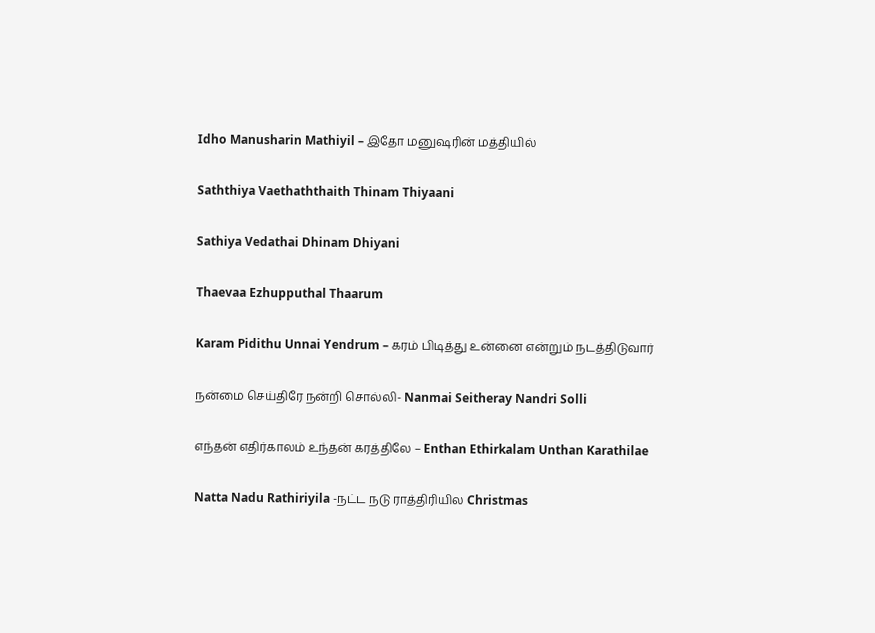Idho Manusharin Mathiyil – இதோ மனுஷரின் மத்தியில்

Saththiya Vaethaththaith Thinam Thiyaani

Sathiya Vedathai Dhinam Dhiyani

Thaevaa Ezhupputhal Thaarum

Karam Pidithu Unnai Yendrum – கரம் பிடித்து உன்னை என்றும் நடத்திடுவார்

நன்மை செய்திரே நன்றி சொல்லி- Nanmai Seitheray Nandri Solli

எந்தன் எதிர்காலம் உந்தன் கரத்திலே – Enthan Ethirkalam Unthan Karathilae

Natta Nadu Rathiriyila -நட்ட நடு ராத்திரியில Christmas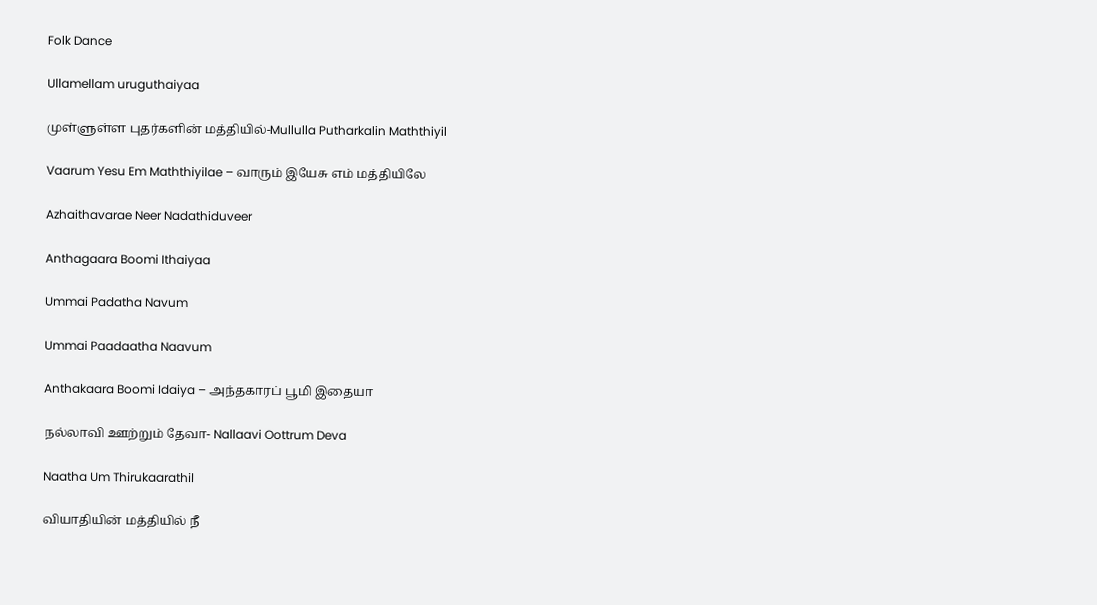Folk Dance

Ullamellam uruguthaiyaa

முள்ளுள்ள புதர்களின் மத்தியில்-Mullulla Putharkalin Maththiyil

Vaarum Yesu Em Maththiyilae – வாரும் இயேசு எம் மத்தியிலே

Azhaithavarae Neer Nadathiduveer

Anthagaara Boomi Ithaiyaa

Ummai Padatha Navum

Ummai Paadaatha Naavum

Anthakaara Boomi Idaiya – அந்தகாரப் பூமி இதையா

நல்லாவி ஊற்றும் தேவா- Nallaavi Oottrum Deva

Naatha Um Thirukaarathil

வியாதியின் மத்தியில் நீ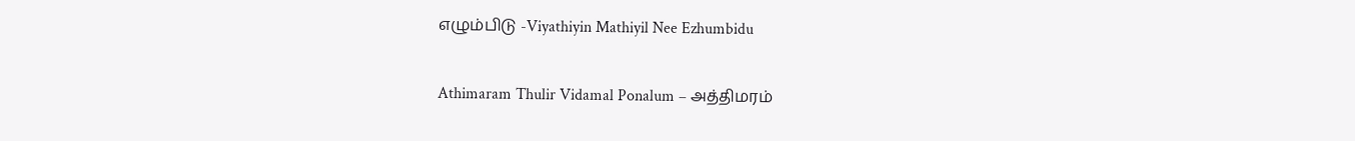எழும்பிடு -Viyathiyin Mathiyil Nee Ezhumbidu

Athimaram Thulir Vidamal Ponalum – அத்திமரம்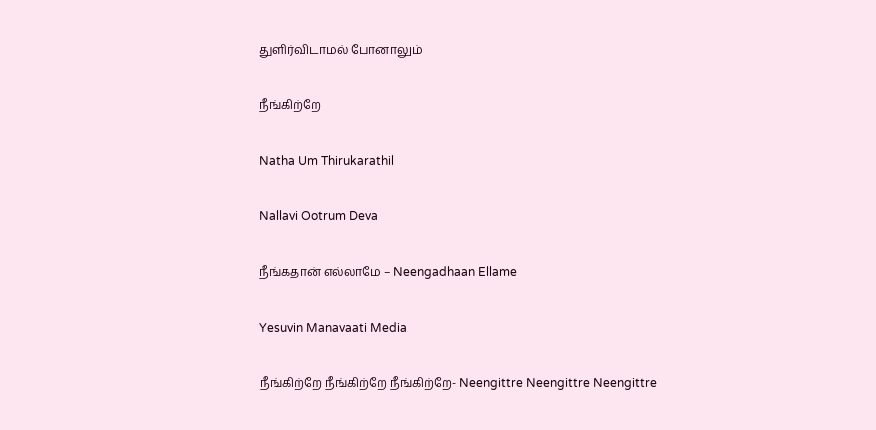துளிர்விடாமல் போனாலும்

நீங்கிற்றே

Natha Um Thirukarathil

Nallavi Ootrum Deva

நீங்கதான் எல்லாமே – Neengadhaan Ellame

Yesuvin Manavaati Media

நீங்கிற்றே நீங்கிற்றே நீங்கிற்றே- Neengittre Neengittre Neengittre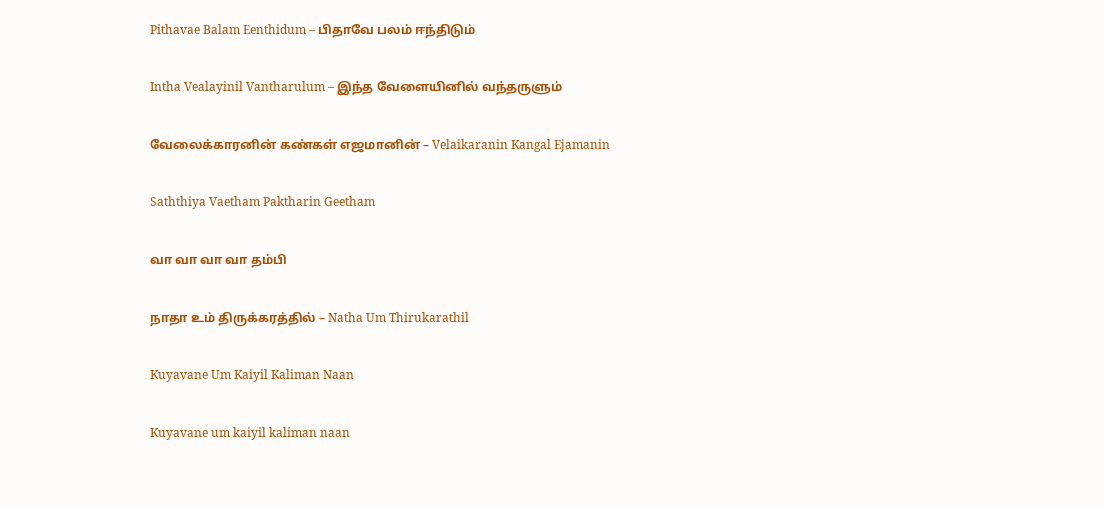Pithavae Balam Eenthidum – பிதாவே பலம் ஈந்திடும்

Intha Vealayinil Vantharulum – இந்த வேளையினில் வந்தருளும்

வேலைக்காரனின் கண்கள் எஜமானின் – Velaikaranin Kangal Ejamanin

Saththiya Vaetham Paktharin Geetham

வா வா வா வா தம்பி

நாதா உம் திருக்கரத்தில் – Natha Um Thirukarathil

Kuyavane Um Kaiyil Kaliman Naan

Kuyavane um kaiyil kaliman naan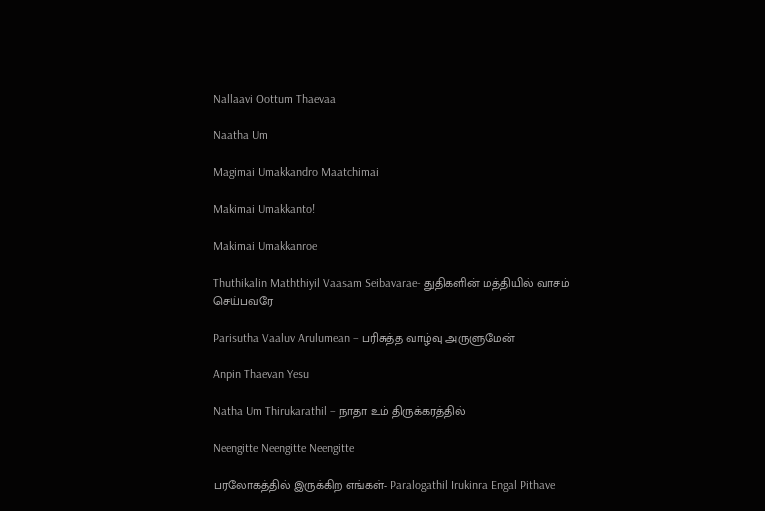Nallaavi Oottum Thaevaa

Naatha Um

Magimai Umakkandro Maatchimai

Makimai Umakkanto!

Makimai Umakkanroe

Thuthikalin Maththiyil Vaasam Seibavarae- துதிகளின் மத்தியில் வாசம் செய்பவரே

Parisutha Vaaluv Arulumean – பரிசுத்த வாழ்வு அருளுமேன்

Anpin Thaevan Yesu

Natha Um Thirukarathil – நாதா உம் திருக்கரத்தில்

Neengitte Neengitte Neengitte

பரலோகத்தில் இருக்கிற எங்கள்- Paralogathil Irukinra Engal Pithave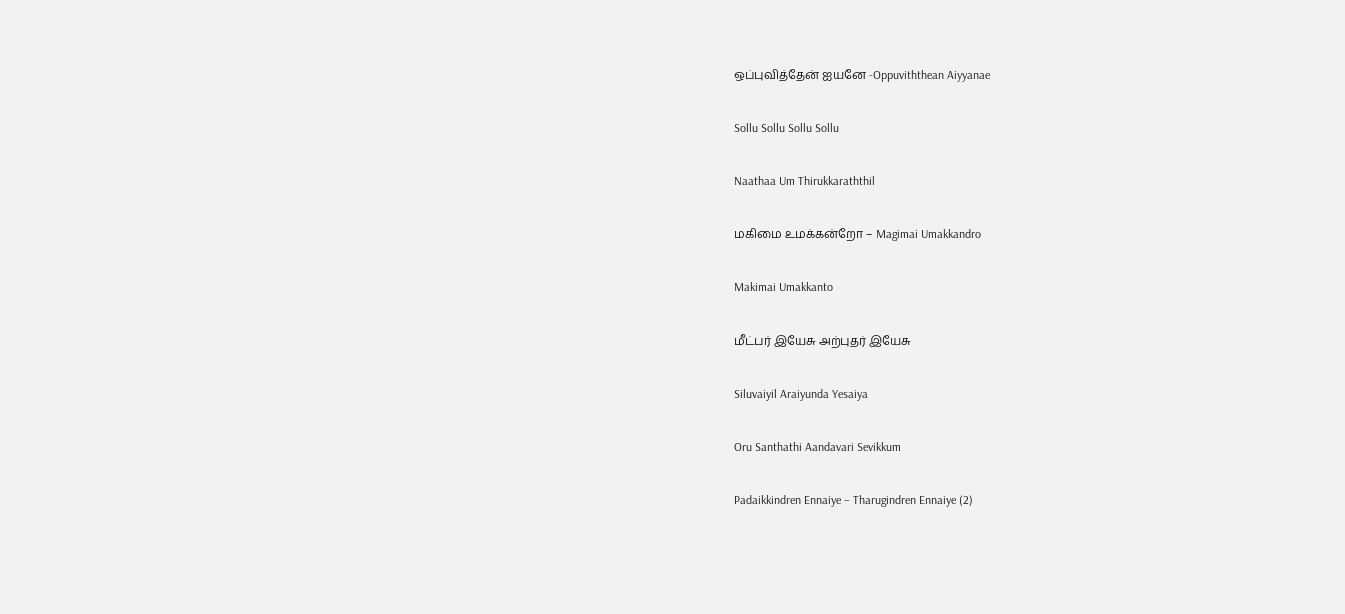ஒப்புவித்தேன் ஐயனே -Oppuviththean Aiyyanae

Sollu Sollu Sollu Sollu

Naathaa Um Thirukkaraththil

மகிமை உமக்கன்றோ – Magimai Umakkandro

Makimai Umakkanto

மீட்பர் இயேசு அற்புதர் இயேசு

Siluvaiyil Araiyunda Yesaiya

Oru Santhathi Aandavari Sevikkum

Padaikkindren Ennaiye – Tharugindren Ennaiye (2)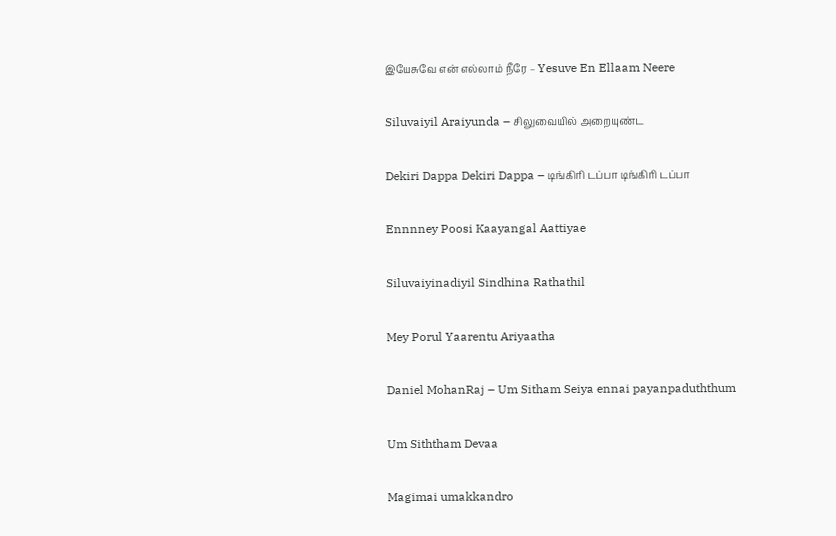இயேசுவே என் எல்லாம் நீரே – Yesuve En Ellaam Neere

Siluvaiyil Araiyunda – சிலுவையில் அறையுண்ட

Dekiri Dappa Dekiri Dappa – டிங்கிரி டப்பா டிங்கிரி டப்பா

Ennnney Poosi Kaayangal Aattiyae

Siluvaiyinadiyil Sindhina Rathathil

Mey Porul Yaarentu Ariyaatha

Daniel MohanRaj – Um Sitham Seiya ennai payanpaduththum

Um Siththam Devaa

Magimai umakkandro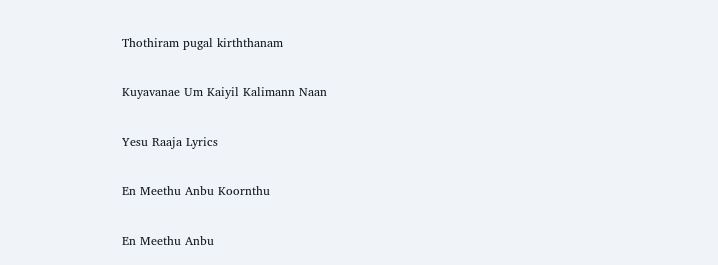Thothiram pugal kirththanam

Kuyavanae Um Kaiyil Kalimann Naan

Yesu Raaja Lyrics

En Meethu Anbu Koornthu

En Meethu Anbu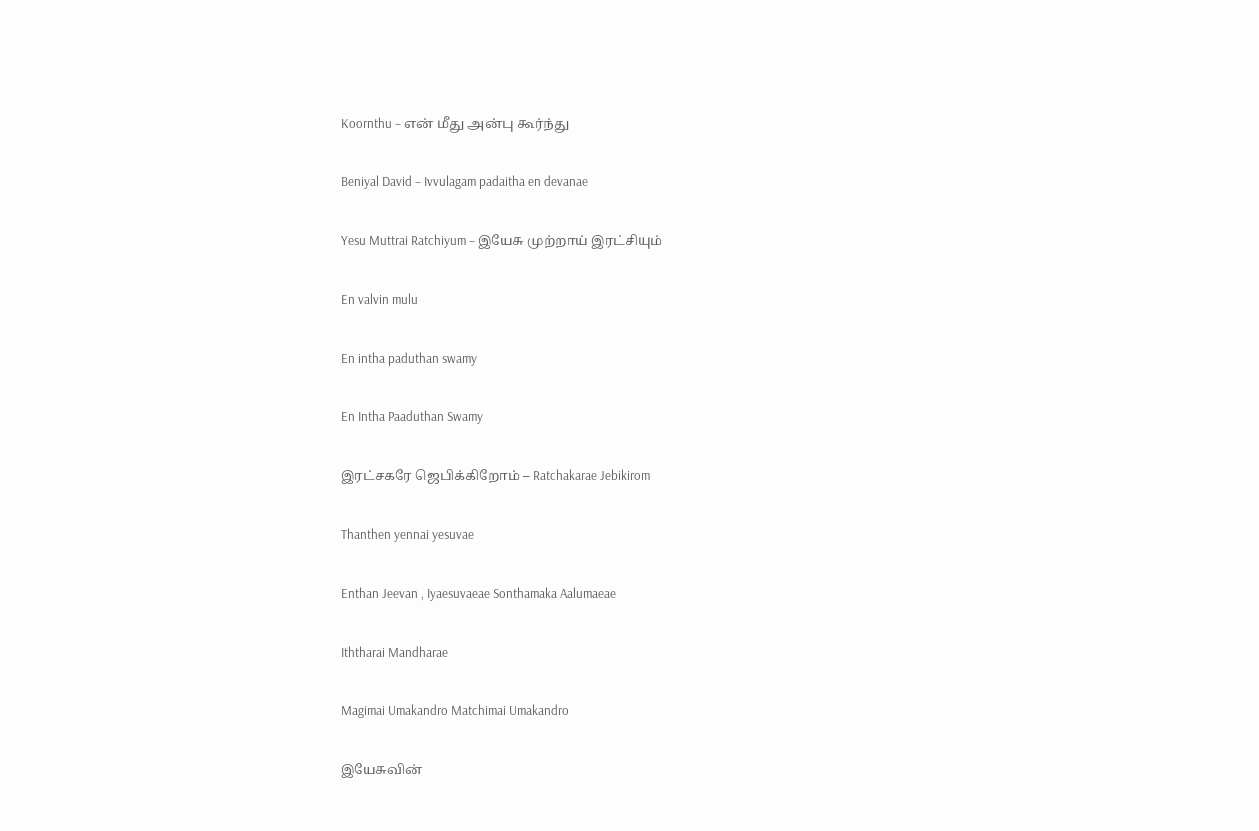Koornthu – என் மீது அன்பு கூர்ந்து

Beniyal David – Ivvulagam padaitha en devanae

Yesu Muttrai Ratchiyum – இயேசு முற்றாய் இரட்சியும்

En valvin mulu

En intha paduthan swamy

En Intha Paaduthan Swamy

இரட்சகரே ஜெபிக்கிறோம் – Ratchakarae Jebikirom

Thanthen yennai yesuvae

Enthan Jeevan , Iyaesuvaeae Sonthamaka Aalumaeae

Iththarai Mandharae

Magimai Umakandro Matchimai Umakandro

இயேசுவின்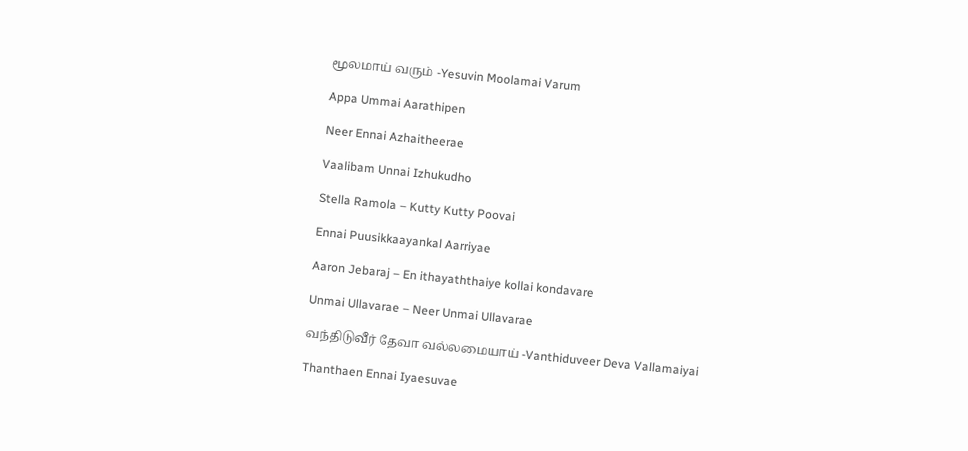மூலமாய் வரும் -Yesuvin Moolamai Varum

Appa Ummai Aarathipen

Neer Ennai Azhaitheerae

Vaalibam Unnai Izhukudho

Stella Ramola – Kutty Kutty Poovai

Ennai Puusikkaayankal Aarriyae

Aaron Jebaraj – En ithayaththaiye kollai kondavare

Unmai Ullavarae – Neer Unmai Ullavarae

வந்திடுவீர் தேவா வல்லமையாய் -Vanthiduveer Deva Vallamaiyai

Thanthaen Ennai Iyaesuvae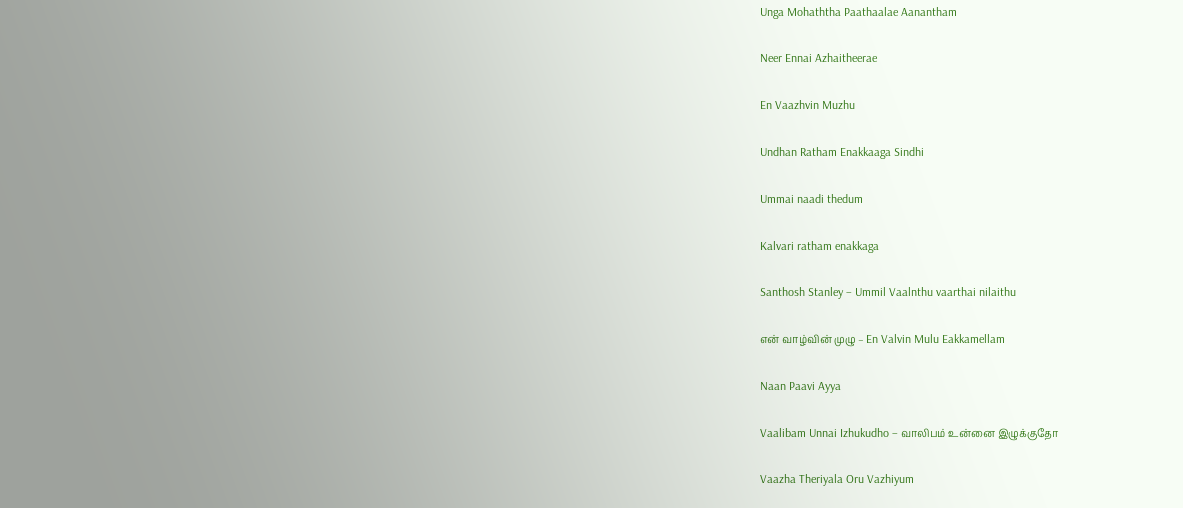Unga Mohaththa Paathaalae Aanantham

Neer Ennai Azhaitheerae

En Vaazhvin Muzhu

Undhan Ratham Enakkaaga Sindhi

Ummai naadi thedum

Kalvari ratham enakkaga

Santhosh Stanley – Ummil Vaalnthu vaarthai nilaithu

என் வாழ்வின் முழு – En Valvin Mulu Eakkamellam

Naan Paavi Ayya

Vaalibam Unnai Izhukudho – வாலிபம் உன்னை இழுக்குதோ

Vaazha Theriyala Oru Vazhiyum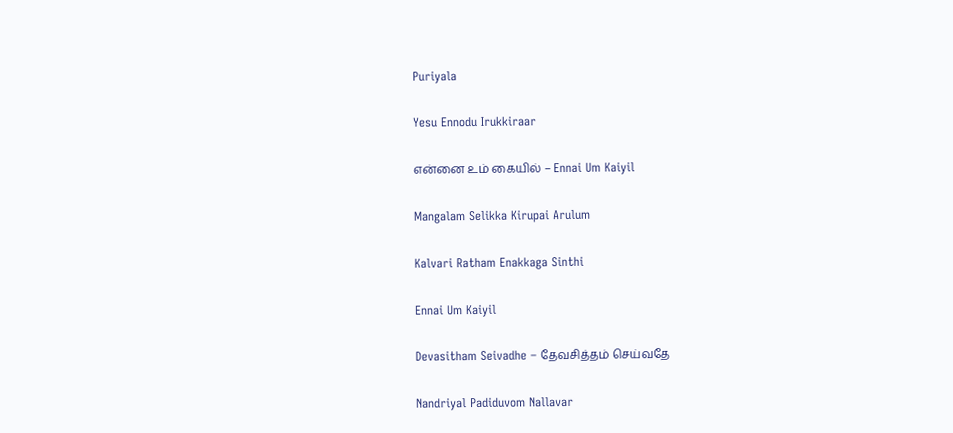Puriyala

Yesu Ennodu Irukkiraar

என்னை உம் கையில் – Ennai Um Kaiyil

Mangalam Selikka Kirupai Arulum

Kalvari Ratham Enakkaga Sinthi

Ennai Um Kaiyil

Devasitham Seivadhe – தேவசித்தம் செய்வதே

Nandriyal Padiduvom Nallavar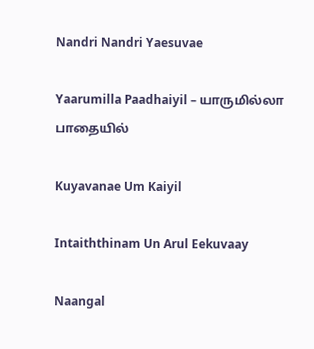Nandri Nandri Yaesuvae

Yaarumilla Paadhaiyil – யாருமில்லா பாதையில்

Kuyavanae Um Kaiyil

Intaiththinam Un Arul Eekuvaay

Naangal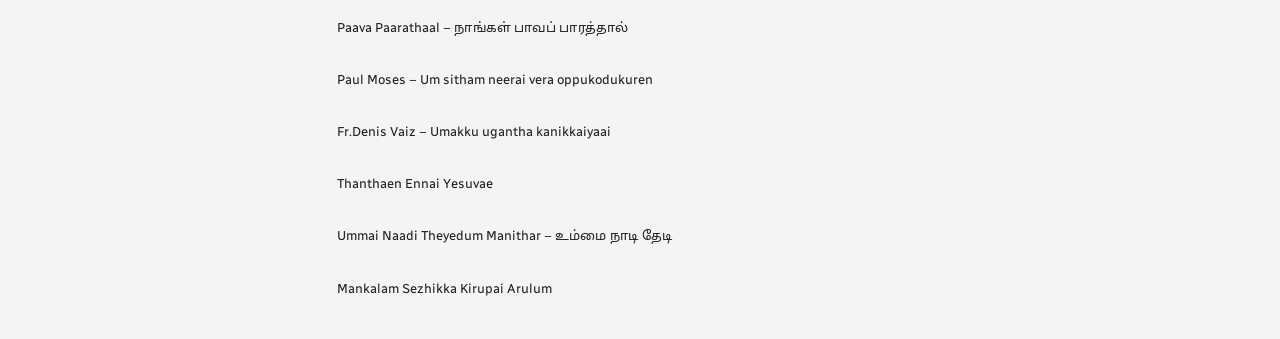Paava Paarathaal – நாங்கள் பாவப் பாரத்தால்

Paul Moses – Um sitham neerai vera oppukodukuren

Fr.Denis Vaiz – Umakku ugantha kanikkaiyaai

Thanthaen Ennai Yesuvae

Ummai Naadi Theyedum Manithar – உம்மை நாடி தேடி

Mankalam Sezhikka Kirupai Arulum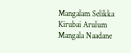Mangalam Selikka Kirubai Arulum Mangala Naadane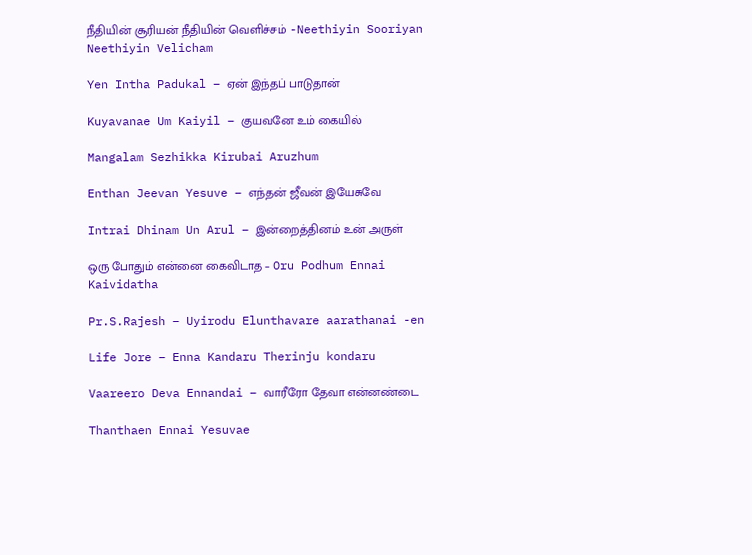நீதியின் சூரியன் நீதியின் வெளிச்சம் -Neethiyin Sooriyan Neethiyin Velicham

Yen Intha Padukal – ஏன் இந்தப் பாடுதான்

Kuyavanae Um Kaiyil – குயவனே உம் கையில்

Mangalam Sezhikka Kirubai Aruzhum

Enthan Jeevan Yesuve – எந்தன் ஜீவன் இயேசுவே

Intrai Dhinam Un Arul – இன்றைத்தினம் உன் அருள்

ஒரு போதும் என்னை கைவிடாத – Oru Podhum Ennai Kaividatha

Pr.S.Rajesh – Uyirodu Elunthavare aarathanai -en

Life Jore – Enna Kandaru Therinju kondaru

Vaareero Deva Ennandai – வாரீரோ தேவா என்னண்டை

Thanthaen Ennai Yesuvae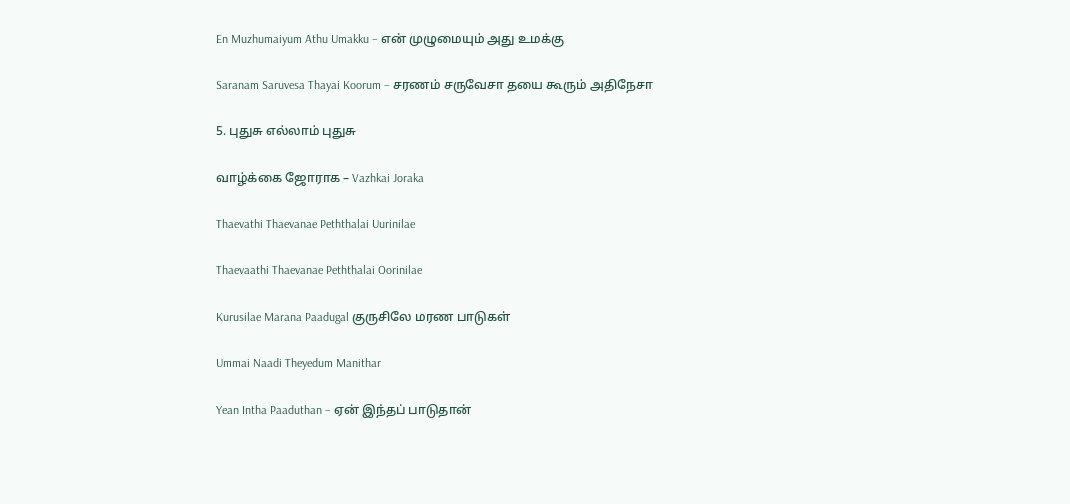En Muzhumaiyum Athu Umakku – என் முழுமையும் அது உமக்கு

Saranam Saruvesa Thayai Koorum – சரணம் சருவேசா தயை கூரும் அதிநேசா

5. புதுசு எல்லாம் புதுசு

வாழ்க்கை ஜோராக – Vazhkai Joraka

Thaevathi Thaevanae Peththalai Uurinilae

Thaevaathi Thaevanae Peththalai Oorinilae

Kurusilae Marana Paadugal குருசிலே மரண பாடுகள்

Ummai Naadi Theyedum Manithar

Yean Intha Paaduthan – ஏன் இந்தப் பாடுதான்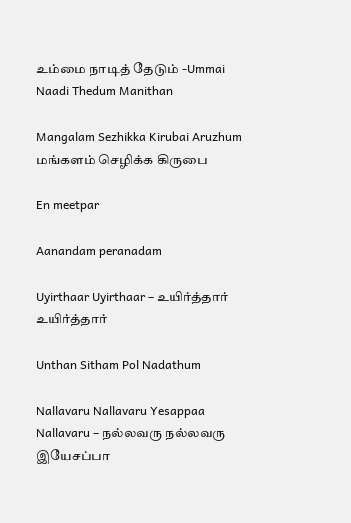உம்மை நாடித் தேடும் -Ummai Naadi Thedum Manithan

Mangalam Sezhikka Kirubai Aruzhum மங்களம் செழிக்க கிருபை

En meetpar

Aanandam peranadam

Uyirthaar Uyirthaar – உயிர்த்தார் உயிர்த்தார்

Unthan Sitham Pol Nadathum

Nallavaru Nallavaru Yesappaa Nallavaru – நல்லவரு நல்லவரு இயேசப்பா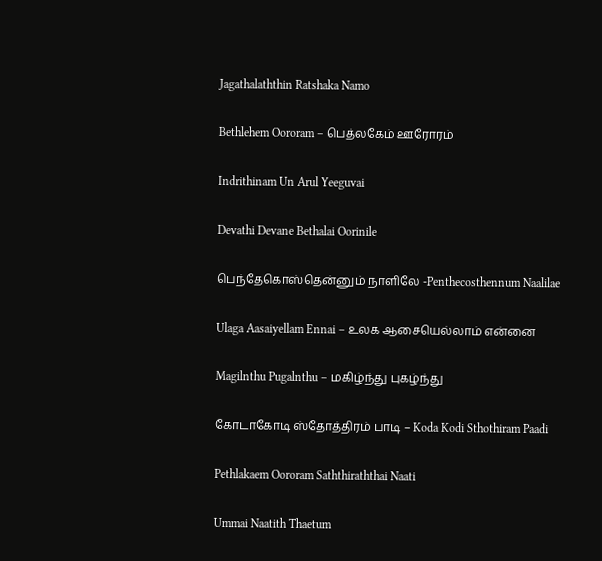Jagathalaththin Ratshaka Namo

Bethlehem Oororam – பெத்லகேம் ஊரோரம்

Indrithinam Un Arul Yeeguvai

Devathi Devane Bethalai Oorinile

பெந்தேகொஸ்தென்னும் நாளிலே -Penthecosthennum Naalilae

Ulaga Aasaiyellam Ennai – உலக ஆசையெல்லாம் என்னை

Magilnthu Pugalnthu – மகிழ்ந்து புகழ்ந்து

கோடாகோடி ஸ்தோத்திரம் பாடி – Koda Kodi Sthothiram Paadi

Pethlakaem Oororam Saththiraththai Naati

Ummai Naatith Thaetum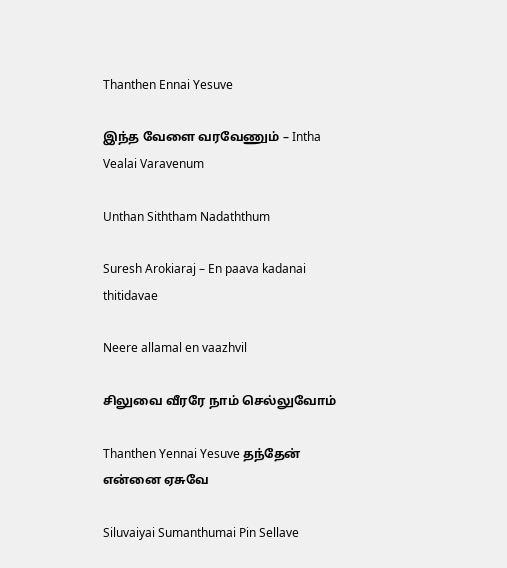Thanthen Ennai Yesuve

இந்த வேளை வரவேணும் – Intha Vealai Varavenum

Unthan Siththam Nadaththum

Suresh Arokiaraj – En paava kadanai thitidavae

Neere allamal en vaazhvil

சிலுவை வீரரே நாம் செல்லுவோம்

Thanthen Yennai Yesuve தந்தேன் என்னை ஏசுவே

Siluvaiyai Sumanthumai Pin Sellave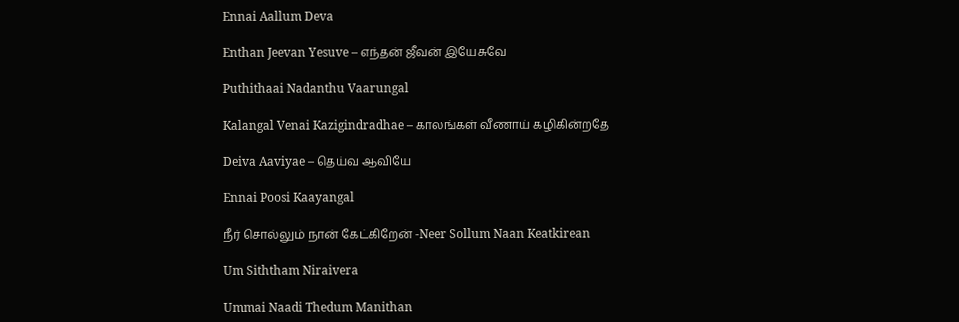Ennai Aallum Deva

Enthan Jeevan Yesuve – எந்தன் ஜீவன் இயேசுவே

Puthithaai Nadanthu Vaarungal

Kalangal Venai Kazigindradhae – காலங்கள் வீணாய் கழிகின்றதே

Deiva Aaviyae – தெய்வ ஆவியே

Ennai Poosi Kaayangal

நீர் சொல்லும் நான் கேட்கிறேன் -Neer Sollum Naan Keatkirean

Um Siththam Niraivera

Ummai Naadi Thedum Manithan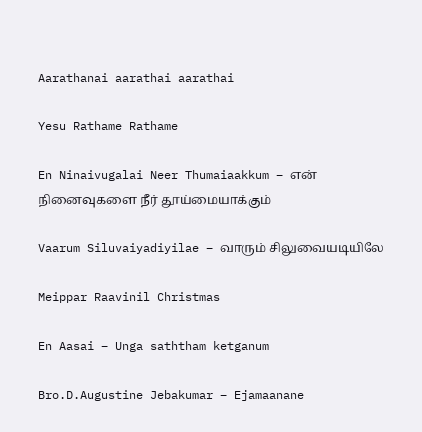Aarathanai aarathai aarathai

Yesu Rathame Rathame

En Ninaivugalai Neer Thumaiaakkum – என் நினைவுகளை நீர் தூய்மையாக்கும்

Vaarum Siluvaiyadiyilae – வாரும் சிலுவையடியிலே

Meippar Raavinil Christmas

En Aasai – Unga saththam ketganum

Bro.D.Augustine Jebakumar – Ejamaanane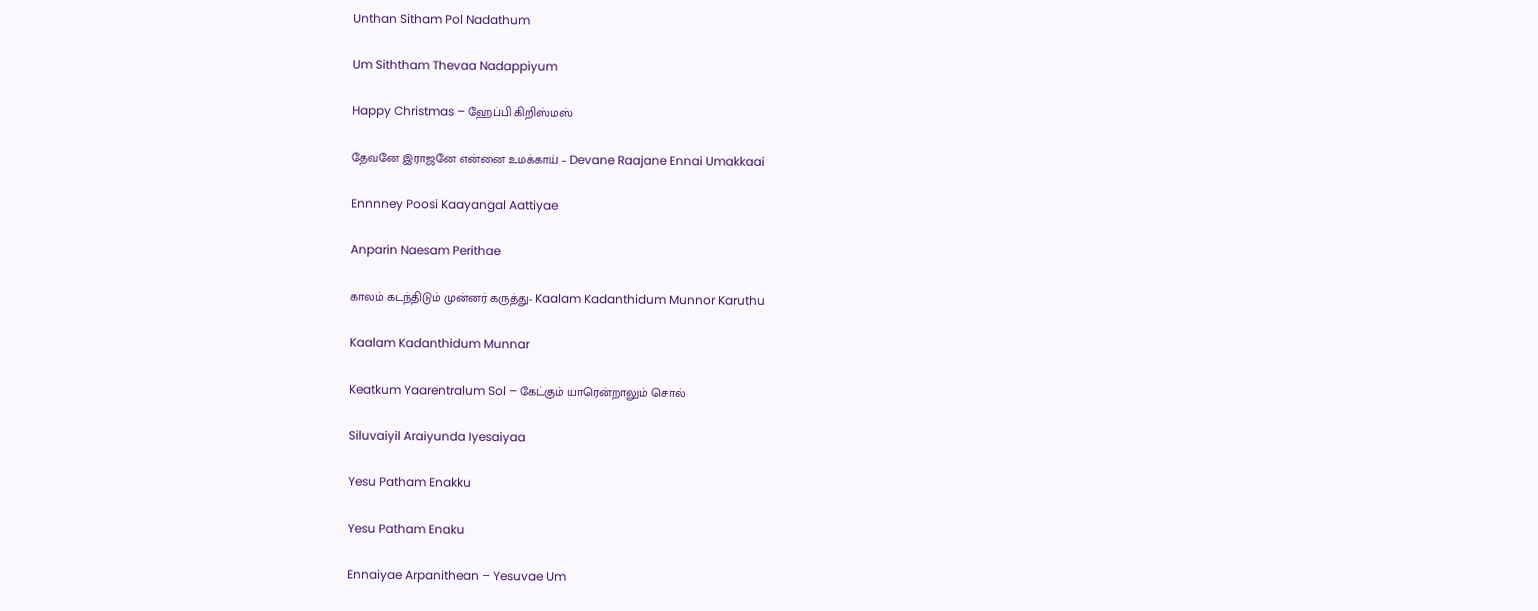Unthan Sitham Pol Nadathum

Um Siththam Thevaa Nadappiyum

Happy Christmas – ஹேப்பி கிறிஸ்மஸ்

தேவனே இராஜனே என்னை உமக்காய் – Devane Raajane Ennai Umakkaai

Ennnney Poosi Kaayangal Aattiyae

Anparin Naesam Perithae

காலம் கடந்திடும் முன்னர் கருத்து- Kaalam Kadanthidum Munnor Karuthu

Kaalam Kadanthidum Munnar

Keatkum Yaarentralum Sol – கேட்கும் யாரென்றாலும் சொல்

Siluvaiyil Araiyunda Iyesaiyaa

Yesu Patham Enakku

Yesu Patham Enaku

Ennaiyae Arpanithean – Yesuvae Um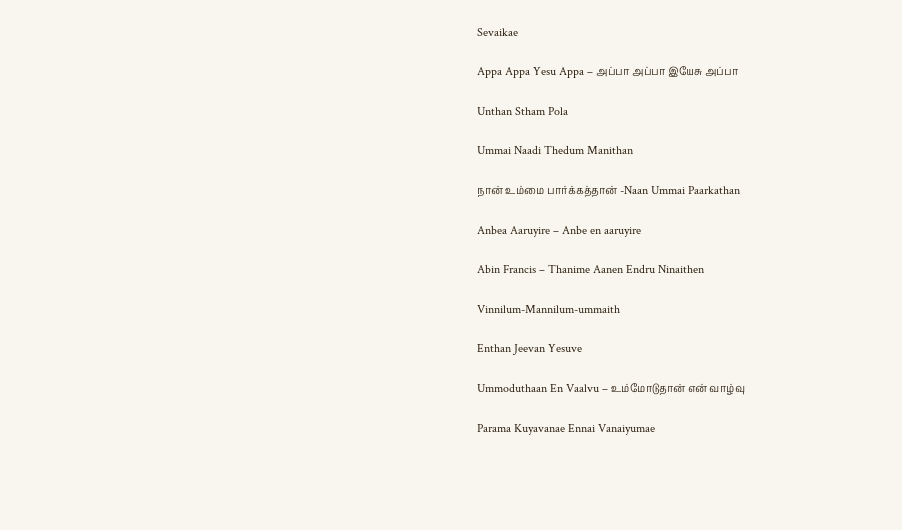Sevaikae

Appa Appa Yesu Appa – அப்பா அப்பா இயேசு அப்பா

Unthan Stham Pola

Ummai Naadi Thedum Manithan

நான் உம்மை பார்க்கத்தான் -Naan Ummai Paarkathan

Anbea Aaruyire – Anbe en aaruyire

Abin Francis – Thanime Aanen Endru Ninaithen

Vinnilum-Mannilum-ummaith

Enthan Jeevan Yesuve

Ummoduthaan En Vaalvu – உம்மோடுதான் என் வாழ்வு

Parama Kuyavanae Ennai Vanaiyumae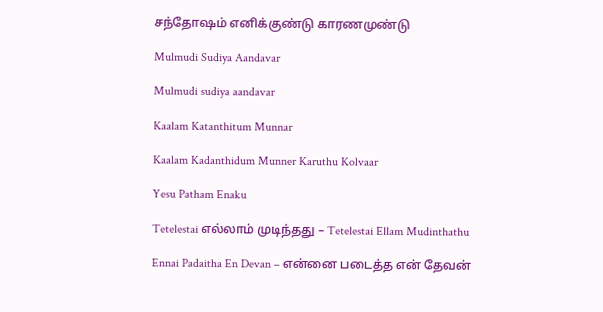சந்தோஷம் எனிக்குண்டு காரணமுண்டு

Mulmudi Sudiya Aandavar

Mulmudi sudiya aandavar

Kaalam Katanthitum Munnar

Kaalam Kadanthidum Munner Karuthu Kolvaar

Yesu Patham Enaku

Tetelestai எல்லாம் முடிந்தது – Tetelestai Ellam Mudinthathu

Ennai Padaitha En Devan – என்னை படைத்த என் தேவன்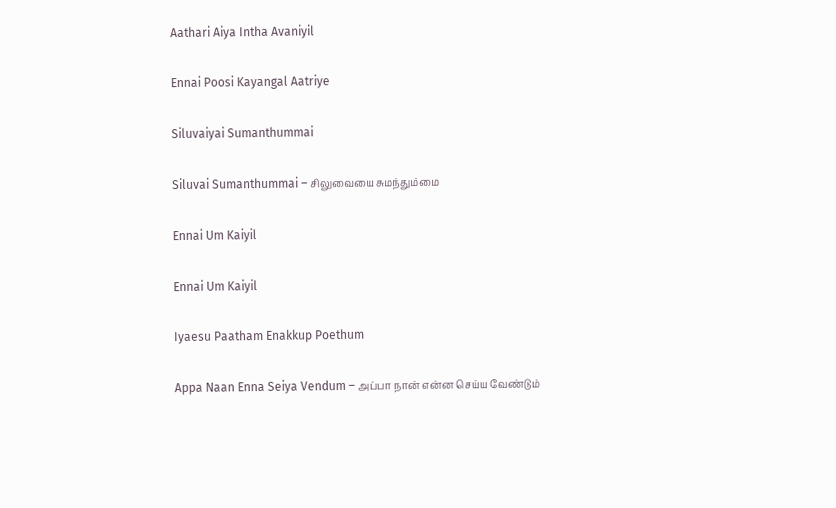Aathari Aiya Intha Avaniyil

Ennai Poosi Kayangal Aatriye

Siluvaiyai Sumanthummai

Siluvai Sumanthummai – சிலுவையை சுமந்தும்மை

Ennai Um Kaiyil

Ennai Um Kaiyil

Iyaesu Paatham Enakkup Poethum

Appa Naan Enna Seiya Vendum – அப்பா நான் என்ன செய்ய வேண்டும்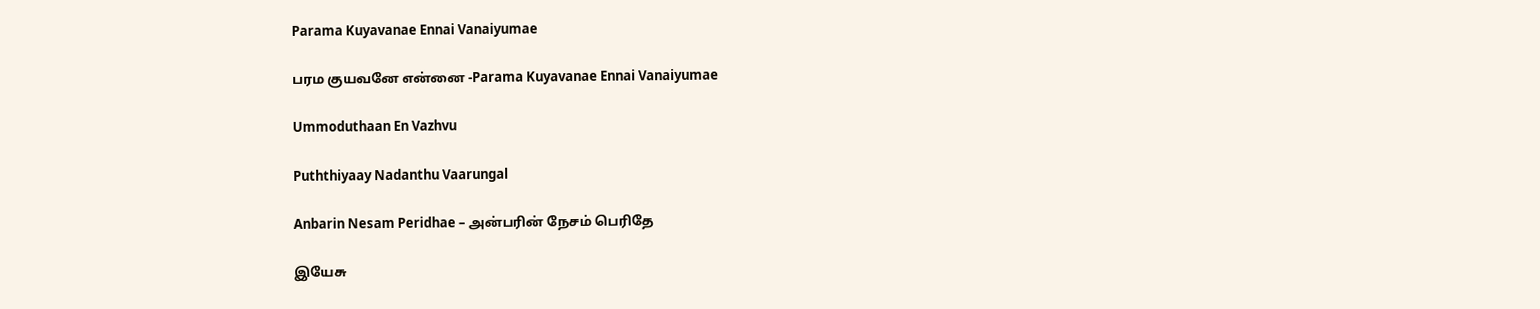Parama Kuyavanae Ennai Vanaiyumae

பரம குயவனே என்னை -Parama Kuyavanae Ennai Vanaiyumae

Ummoduthaan En Vazhvu

Puththiyaay Nadanthu Vaarungal

Anbarin Nesam Peridhae – அன்பரின் நேசம் பெரிதே

இயேசு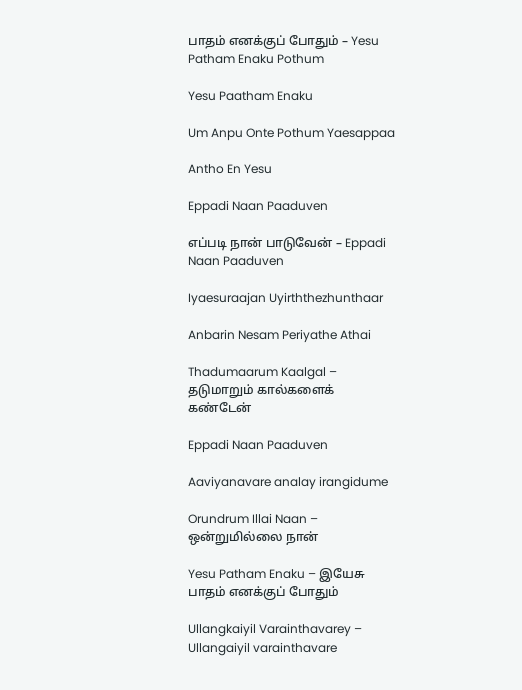பாதம் எனக்குப் போதும் – Yesu Patham Enaku Pothum

Yesu Paatham Enaku

Um Anpu Onte Pothum Yaesappaa

Antho En Yesu

Eppadi Naan Paaduven

எப்படி நான் பாடுவேன் – Eppadi Naan Paaduven

Iyaesuraajan Uyirththezhunthaar

Anbarin Nesam Periyathe Athai

Thadumaarum Kaalgal – தடுமாறும் கால்களைக் கண்டேன்

Eppadi Naan Paaduven

Aaviyanavare analay irangidume

Orundrum Illai Naan – ஒன்றுமில்லை நான்

Yesu Patham Enaku – இயேசு பாதம் எனக்குப் போதும்

Ullangkaiyil Varainthavarey – Ullangaiyil varainthavare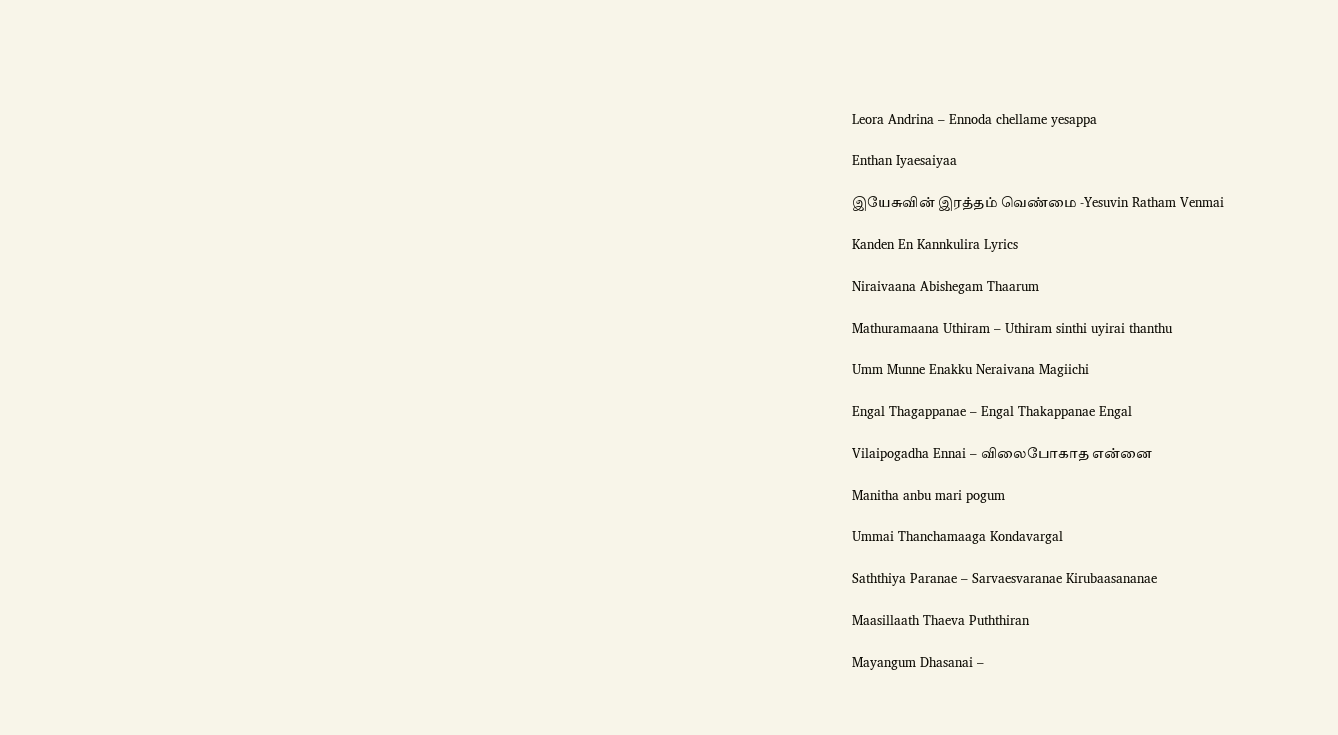Leora Andrina – Ennoda chellame yesappa

Enthan Iyaesaiyaa

இயேசுவின் இரத்தம் வெண்மை -Yesuvin Ratham Venmai

Kanden En Kannkulira Lyrics

Niraivaana Abishegam Thaarum

Mathuramaana Uthiram – Uthiram sinthi uyirai thanthu

Umm Munne Enakku Neraivana Magiichi

Engal Thagappanae – Engal Thakappanae Engal

Vilaipogadha Ennai – விலைபோகாத என்னை

Manitha anbu mari pogum

Ummai Thanchamaaga Kondavargal

Saththiya Paranae – Sarvaesvaranae Kirubaasananae

Maasillaath Thaeva Puththiran

Mayangum Dhasanai –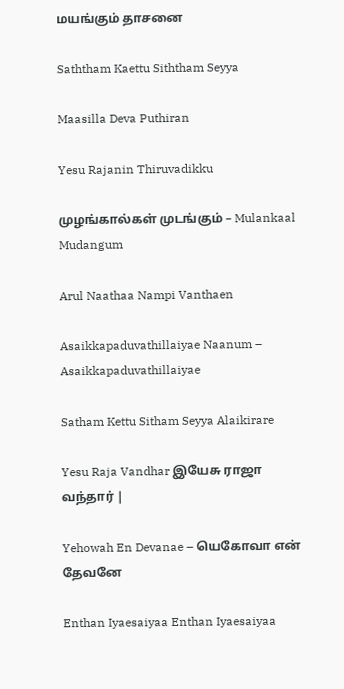மயங்கும் தாசனை

Saththam Kaettu Siththam Seyya

Maasilla Deva Puthiran

Yesu Rajanin Thiruvadikku

முழங்கால்கள் முடங்கும் – Mulankaal Mudangum

Arul Naathaa Nampi Vanthaen

Asaikkapaduvathillaiyae Naanum – Asaikkapaduvathillaiyae

Satham Kettu Sitham Seyya Alaikirare

Yesu Raja Vandhar இயேசு ராஜா வந்தார் |

Yehowah En Devanae – யெகோவா என் தேவனே

Enthan Iyaesaiyaa Enthan Iyaesaiyaa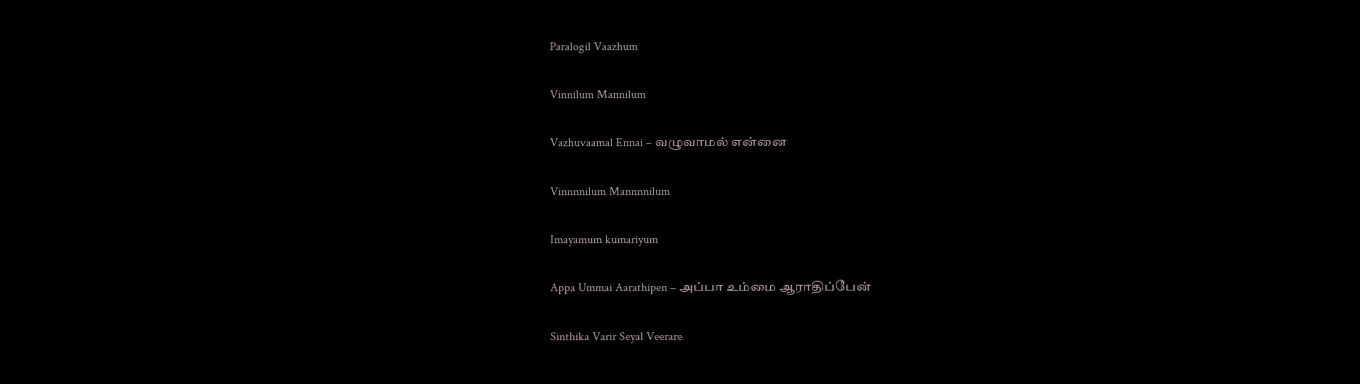Paralogil Vaazhum

Vinnilum Mannilum

Vazhuvaamal Ennai – வழுவாமல் என்னை

Vinnnnilum Mannnnilum

Imayamum kumariyum

Appa Ummai Aarathipen – அப்பா உம்மை ஆராதிப்பேன்

Sinthika Varir Seyal Veerare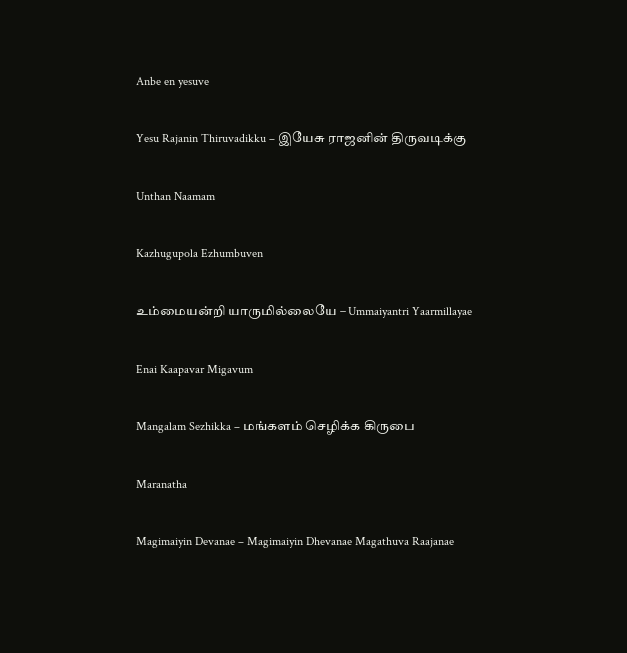Anbe en yesuve

Yesu Rajanin Thiruvadikku – இயேசு ராஜனின் திருவடிக்கு

Unthan Naamam

Kazhugupola Ezhumbuven

உம்மையன்றி யாருமில்லையே – Ummaiyantri Yaarmillayae

Enai Kaapavar Migavum

Mangalam Sezhikka – மங்களம் செழிக்க கிருபை

Maranatha

Magimaiyin Devanae – Magimaiyin Dhevanae Magathuva Raajanae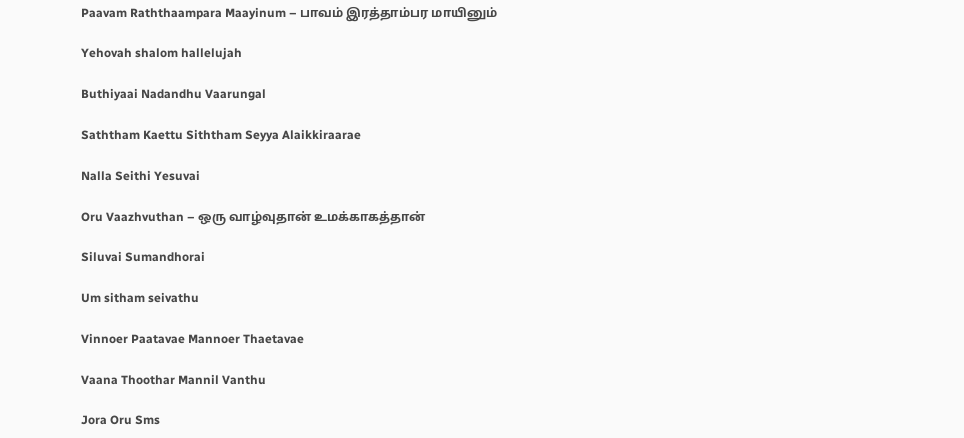Paavam Raththaampara Maayinum – பாவம் இரத்தாம்பர மாயினும்

Yehovah shalom hallelujah

Buthiyaai Nadandhu Vaarungal

Saththam Kaettu Siththam Seyya Alaikkiraarae

Nalla Seithi Yesuvai

Oru Vaazhvuthan – ஒரு வாழ்வுதான் உமக்காகத்தான்

Siluvai Sumandhorai

Um sitham seivathu

Vinnoer Paatavae Mannoer Thaetavae

Vaana Thoothar Mannil Vanthu

Jora Oru Sms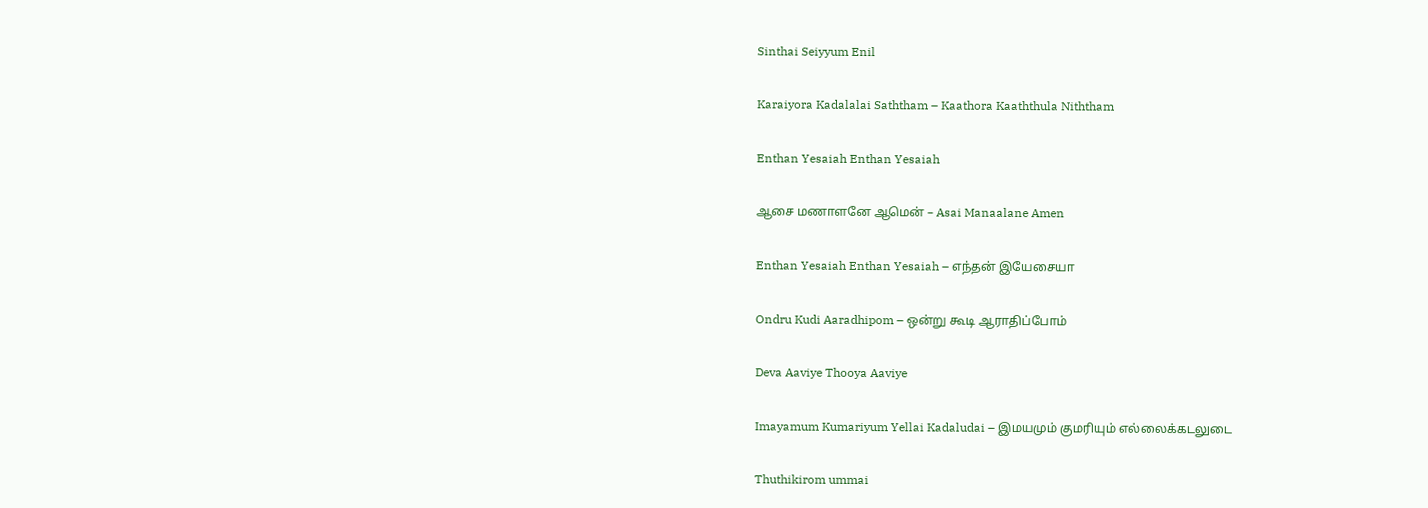Sinthai Seiyyum Enil

Karaiyora Kadalalai Saththam – Kaathora Kaaththula Niththam

Enthan Yesaiah Enthan Yesaiah

ஆசை மணாளனே ஆமென் – Asai Manaalane Amen

Enthan Yesaiah Enthan Yesaiah – எந்தன் இயேசையா

Ondru Kudi Aaradhipom – ஒன்று கூடி ஆராதிப்போம்

Deva Aaviye Thooya Aaviye

Imayamum Kumariyum Yellai Kadaludai – இமயமும் குமரியும் எல்லைக்கடலுடை

Thuthikirom ummai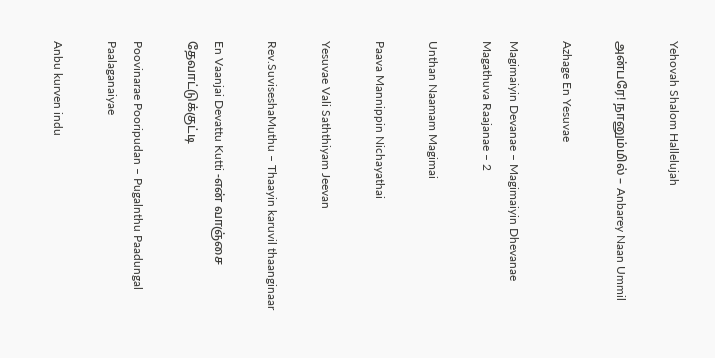Yehovah Shalom Hallelujah

அன்பரே! நானும்மில் – Anbarey Naan Ummil

Azhage En Yesuvae

Magimaiyin Devanae – Magimaiyin Dhevanae Magathuva Raajanae – 2

Unthan Naamam Magimai

Paava Mannippin Nichayathai

Yesuvae Vali Saththiyam Jeevan

Rev.SuviseshaMuthu – Thaayin karuvil thaanginaar

En Vaanjai Devattu Kutti -என் வாஞ்சை தேவாட்டுக்குட்டி

Poovinarae Pooripudan – Pugalnthu Paadungal Paalaganaiyae

Anbu kurven indu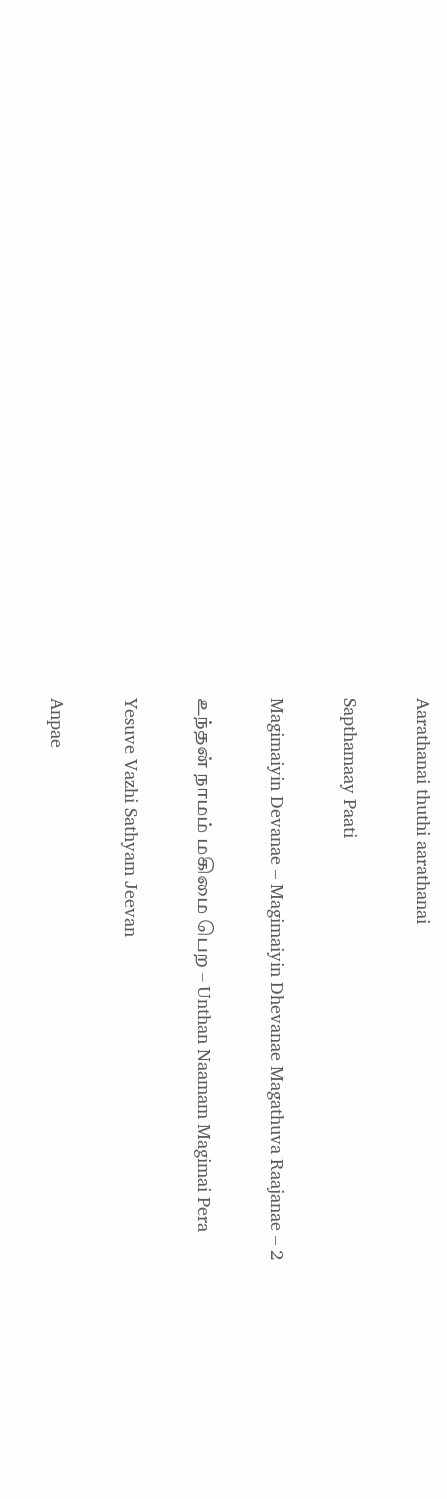Aarathanai thuthi aarathanai

Sapthamaay Paati

Magimaiyin Devanae – Magimaiyin Dhevanae Magathuva Raajanae – 2

உந்தன் நாமம் மகிமை பெற – Unthan Naamam Magimai Pera

Yesuve Vazhi Sathyam Jeevan

Anpae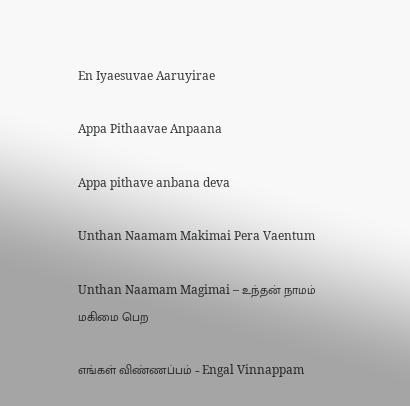En Iyaesuvae Aaruyirae

Appa Pithaavae Anpaana

Appa pithave anbana deva

Unthan Naamam Makimai Pera Vaentum

Unthan Naamam Magimai – உந்தன் நாமம் மகிமை பெற

எங்கள் விண்ணப்பம் – Engal Vinnappam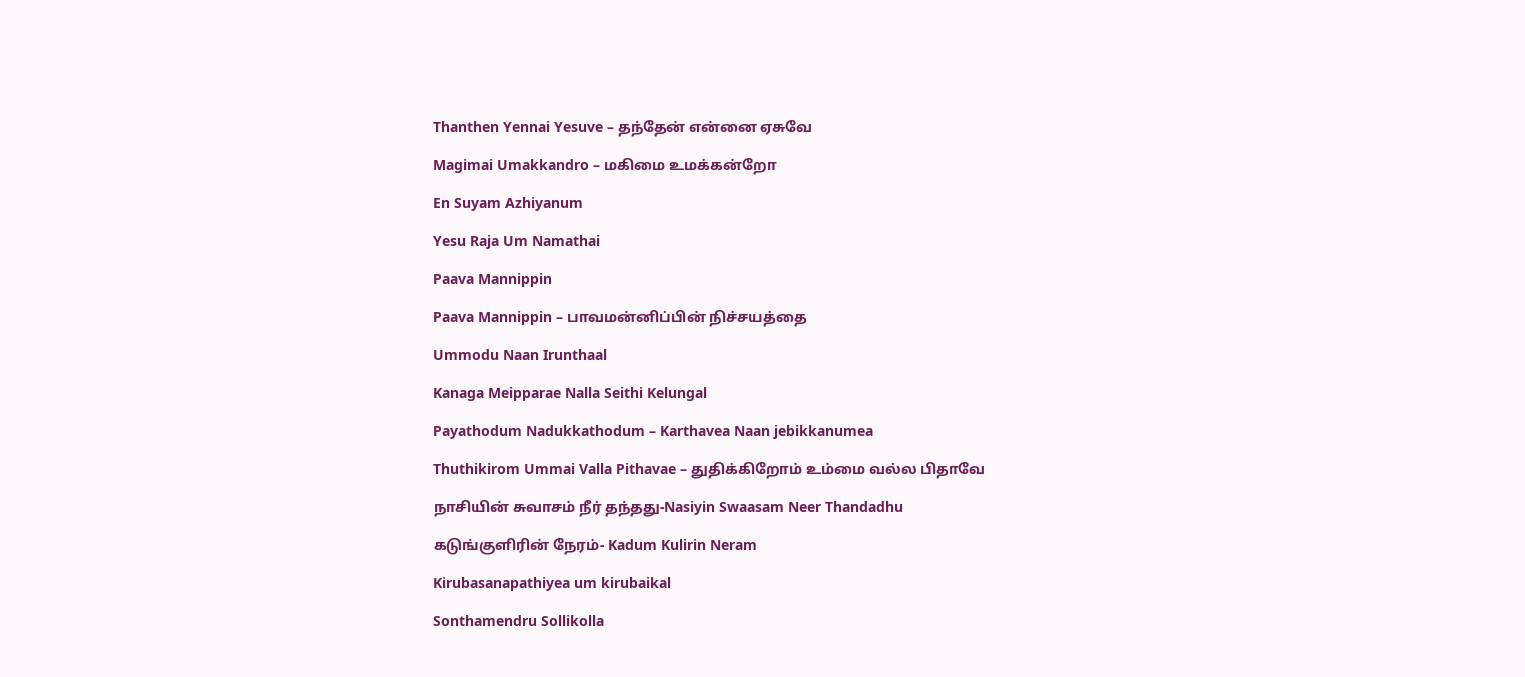Thanthen Yennai Yesuve – தந்தேன் என்னை ஏசுவே

Magimai Umakkandro – மகிமை உமக்கன்றோ

En Suyam Azhiyanum

Yesu Raja Um Namathai

Paava Mannippin

Paava Mannippin – பாவமன்னிப்பின் நிச்சயத்தை

Ummodu Naan Irunthaal

Kanaga Meipparae Nalla Seithi Kelungal

Payathodum Nadukkathodum – Karthavea Naan jebikkanumea

Thuthikirom Ummai Valla Pithavae – துதிக்கிறோம் உம்மை வல்ல பிதாவே

நாசியின் சுவாசம் நீர் தந்தது-Nasiyin Swaasam Neer Thandadhu

கடுங்குளிரின் நேரம்- Kadum Kulirin Neram

Kirubasanapathiyea um kirubaikal

Sonthamendru Sollikolla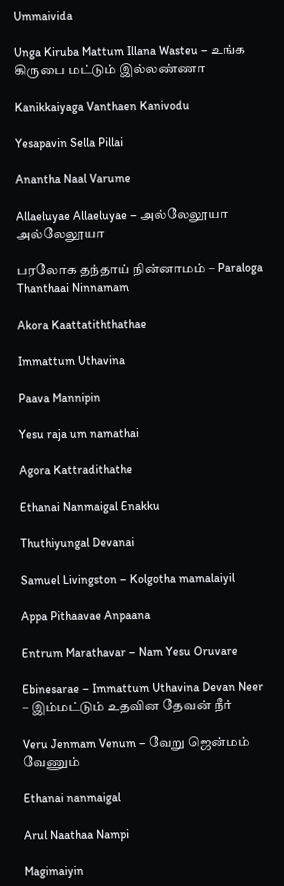Ummaivida

Unga Kiruba Mattum Illana Wasteu – உங்க கிருபை மட்டும் இல்லண்ணா

Kanikkaiyaga Vanthaen Kanivodu

Yesapavin Sella Pillai

Anantha Naal Varume

Allaeluyae Allaeluyae – அல்லேலூயா அல்லேலூயா

பரலோக தந்தாய் நின்னாமம் – Paraloga Thanthaai Ninnamam

Akora Kaattatiththathae

Immattum Uthavina

Paava Mannipin

Yesu raja um namathai

Agora Kattradithathe

Ethanai Nanmaigal Enakku

Thuthiyungal Devanai

Samuel Livingston – Kolgotha mamalaiyil

Appa Pithaavae Anpaana

Entrum Marathavar – Nam Yesu Oruvare

Ebinesarae – Immattum Uthavina Devan Neer – இம்மட்டும் உதவின தேவன் நீர்

Veru Jenmam Venum – வேறு ஜென்மம் வேணும்

Ethanai nanmaigal

Arul Naathaa Nampi

Magimaiyin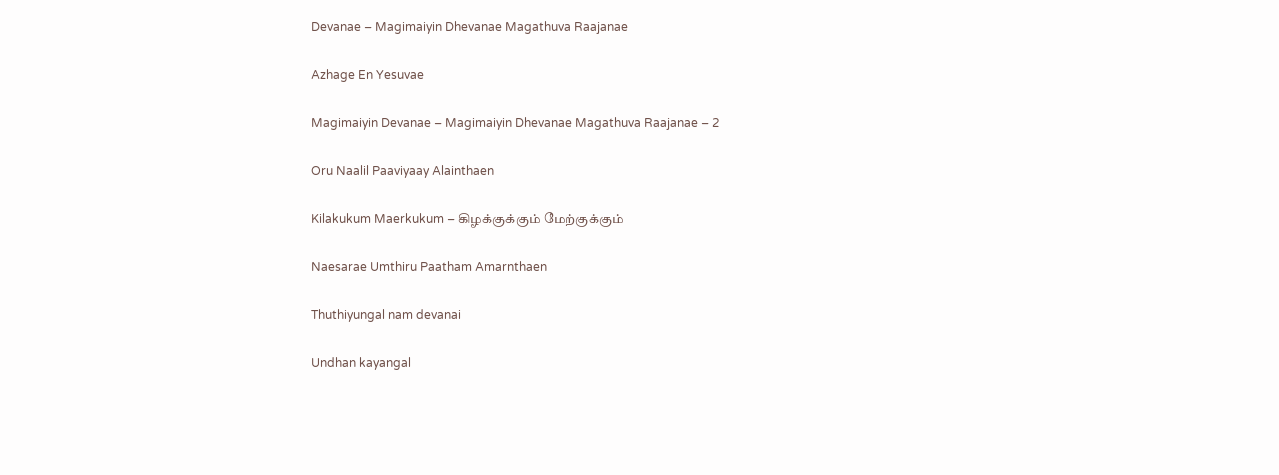Devanae – Magimaiyin Dhevanae Magathuva Raajanae

Azhage En Yesuvae

Magimaiyin Devanae – Magimaiyin Dhevanae Magathuva Raajanae – 2

Oru Naalil Paaviyaay Alainthaen

Kilakukum Maerkukum – கிழக்குக்கும் மேற்குக்கும்

Naesarae Umthiru Paatham Amarnthaen

Thuthiyungal nam devanai

Undhan kayangal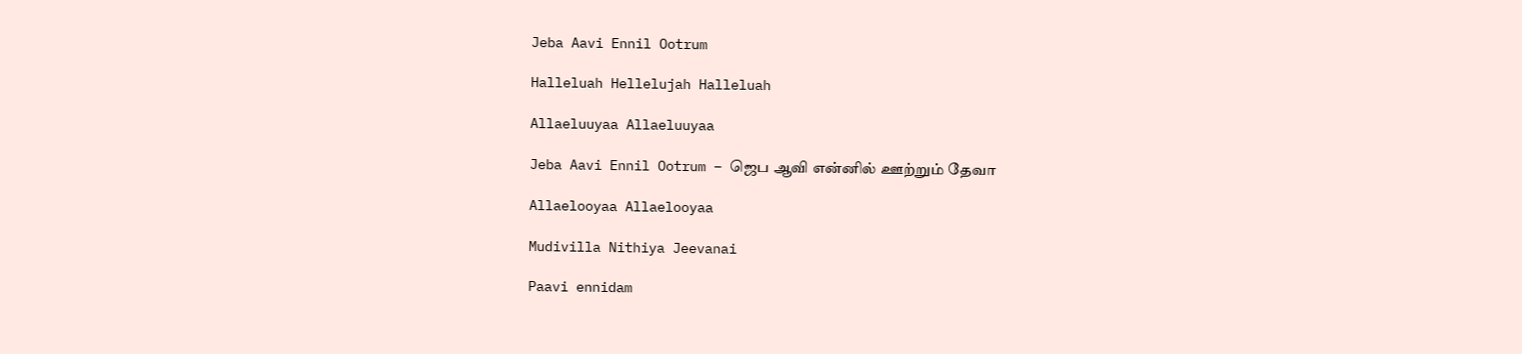Jeba Aavi Ennil Ootrum

Halleluah Hellelujah Halleluah

Allaeluuyaa Allaeluuyaa

Jeba Aavi Ennil Ootrum – ஜெப ஆவி என்னில் ஊற்றும் தேவா

Allaelooyaa Allaelooyaa

Mudivilla Nithiya Jeevanai

Paavi ennidam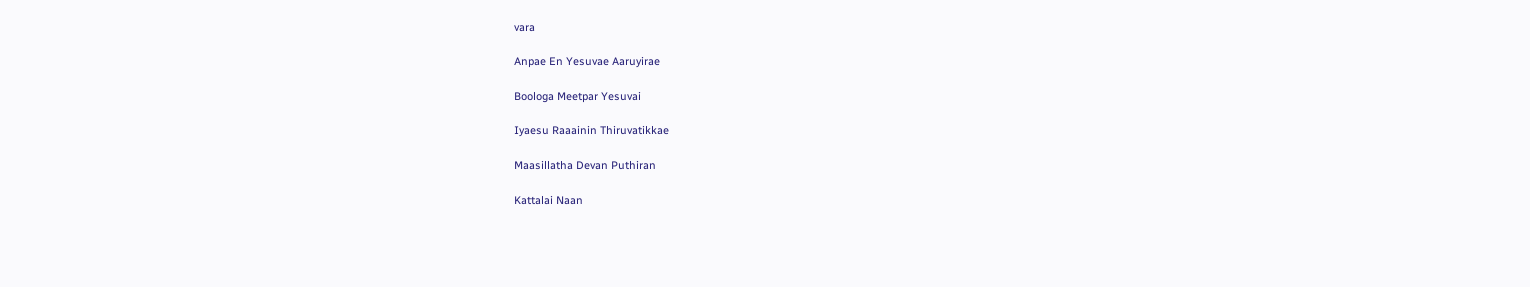vara

Anpae En Yesuvae Aaruyirae

Boologa Meetpar Yesuvai

Iyaesu Raaainin Thiruvatikkae

Maasillatha Devan Puthiran

Kattalai Naan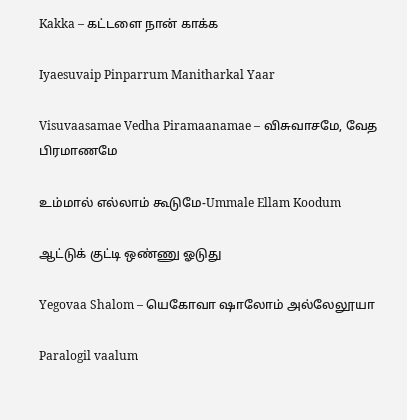Kakka – கட்டளை நான் காக்க

Iyaesuvaip Pinparrum Manitharkal Yaar

Visuvaasamae Vedha Piramaanamae – விசுவாசமே, வேத பிரமாணமே

உம்மால் எல்லாம் கூடுமே-Ummale Ellam Koodum

ஆட்டுக் குட்டி ஒண்ணு ஓடுது

Yegovaa Shalom – யெகோவா ஷாலோம் அல்லேலூயா

Paralogil vaalum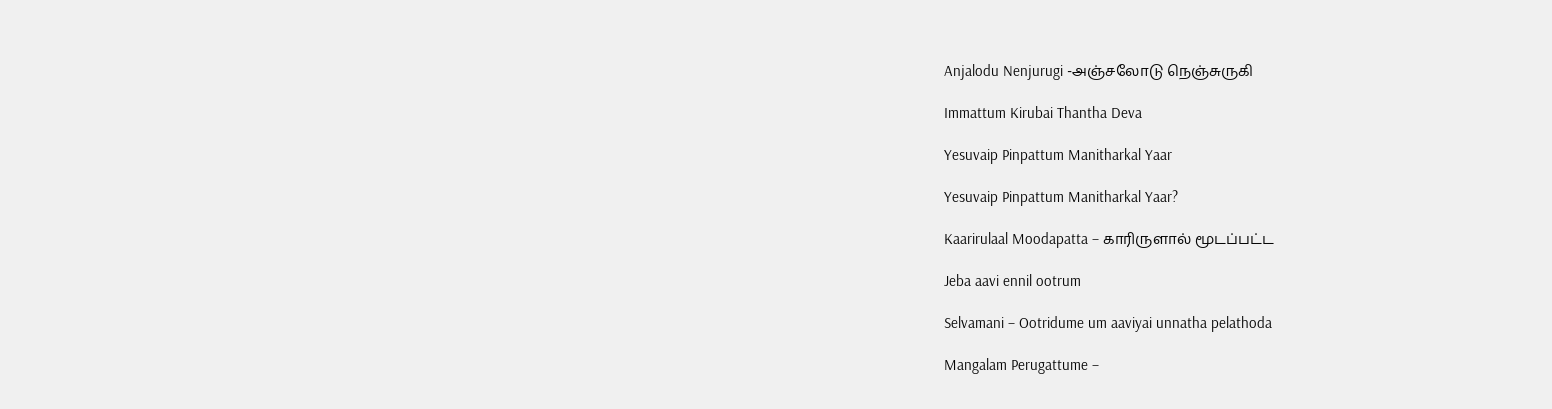Anjalodu Nenjurugi -அஞ்சலோடு நெஞ்சுருகி

Immattum Kirubai Thantha Deva

Yesuvaip Pinpattum Manitharkal Yaar

Yesuvaip Pinpattum Manitharkal Yaar?

Kaarirulaal Moodapatta – காரிருளால் மூடப்பட்ட

Jeba aavi ennil ootrum

Selvamani – Ootridume um aaviyai unnatha pelathoda

Mangalam Perugattume –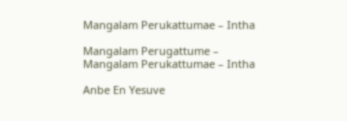Mangalam Perukattumae – Intha

Mangalam Perugattume – Mangalam Perukattumae – Intha

Anbe En Yesuve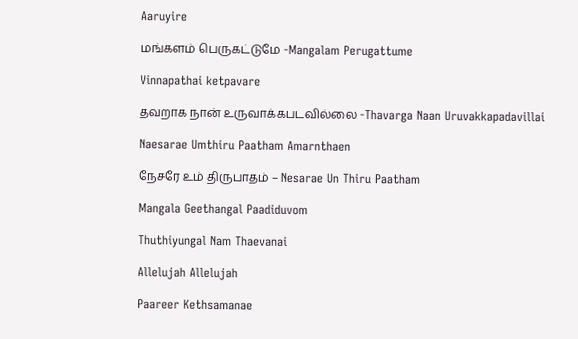Aaruyire

மங்களம் பெருகட்டுமே -Mangalam Perugattume

Vinnapathai ketpavare

தவறாக நான் உருவாக்கபடவில்லை -Thavarga Naan Uruvakkapadavillai

Naesarae Umthiru Paatham Amarnthaen

நேசரே உம் திருபாதம் – Nesarae Un Thiru Paatham

Mangala Geethangal Paadiduvom

Thuthiyungal Nam Thaevanai

Allelujah Allelujah

Paareer Kethsamanae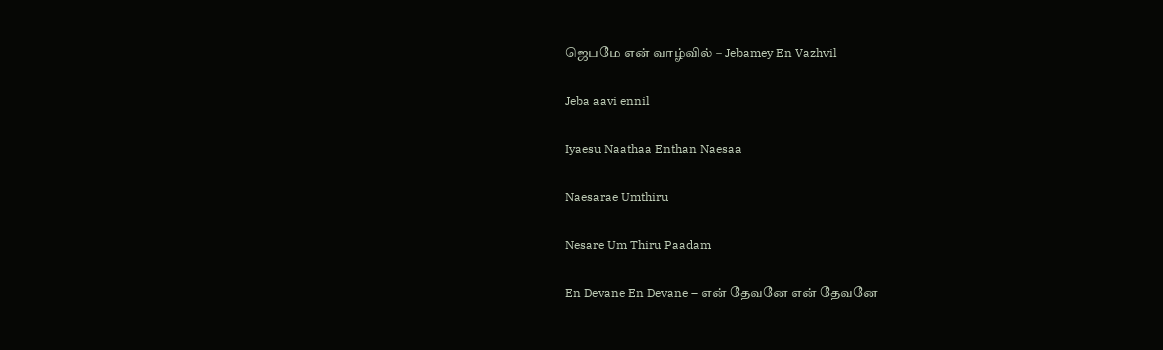ஜெபமே என் வாழ்வில் – Jebamey En Vazhvil

Jeba aavi ennil

Iyaesu Naathaa Enthan Naesaa

Naesarae Umthiru

Nesare Um Thiru Paadam

En Devane En Devane – என் தேவனே என் தேவனே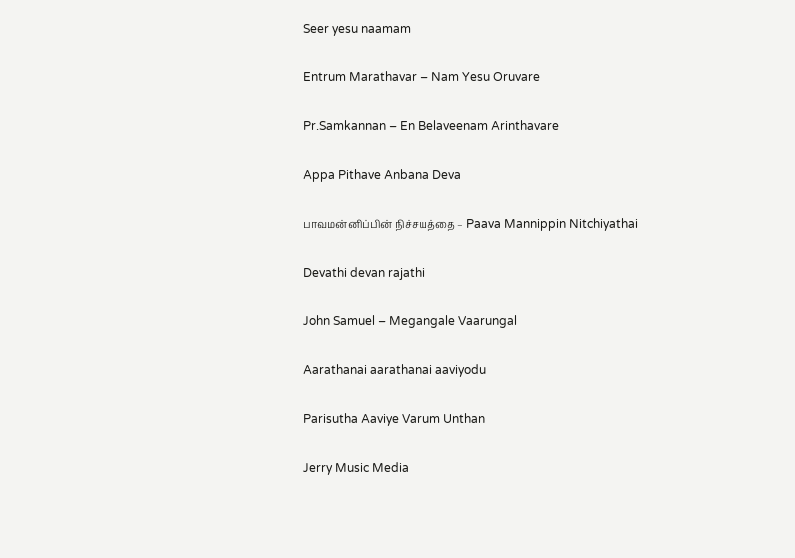Seer yesu naamam

Entrum Marathavar – Nam Yesu Oruvare

Pr.Samkannan – En Belaveenam Arinthavare

Appa Pithave Anbana Deva

பாவமன்னிப்பின் நிச்சயத்தை – Paava Mannippin Nitchiyathai

Devathi devan rajathi

John Samuel – Megangale Vaarungal

Aarathanai aarathanai aaviyodu

Parisutha Aaviye Varum Unthan

Jerry Music Media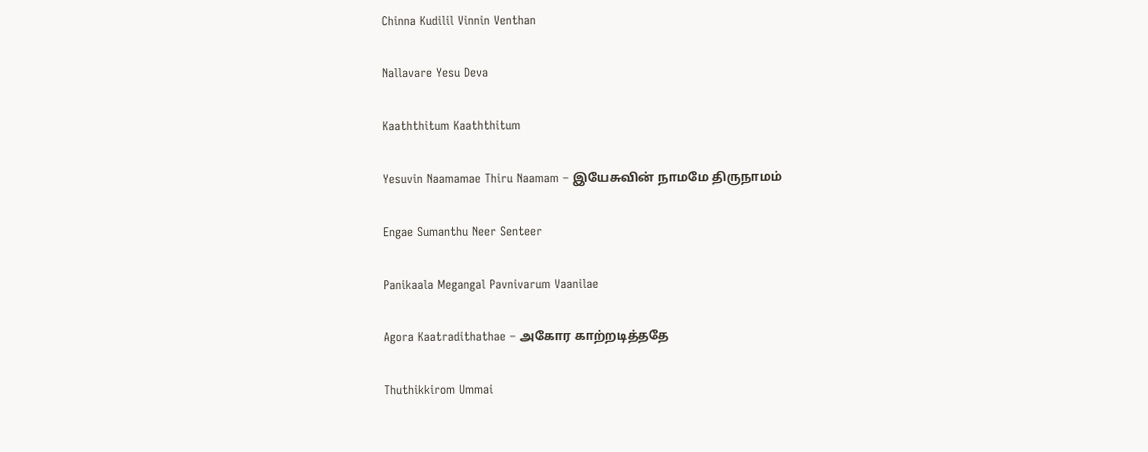Chinna Kudilil Vinnin Venthan

Nallavare Yesu Deva

Kaaththitum Kaaththitum

Yesuvin Naamamae Thiru Naamam – இயேசுவின் நாமமே திருநாமம்

Engae Sumanthu Neer Senteer

Panikaala Megangal Pavnivarum Vaanilae

Agora Kaatradithathae – அகோர காற்றடித்ததே

Thuthikkirom Ummai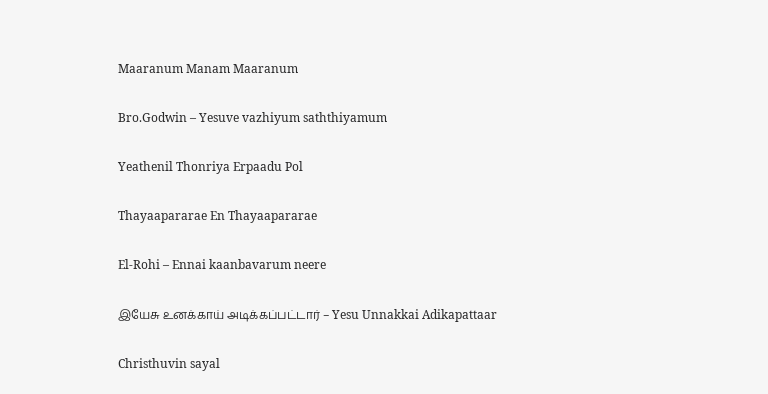Maaranum Manam Maaranum

Bro.Godwin – Yesuve vazhiyum saththiyamum

Yeathenil Thonriya Erpaadu Pol

Thayaapararae En Thayaapararae

El-Rohi – Ennai kaanbavarum neere

இயேசு உனக்காய் அடிக்கப்பட்டார் – Yesu Unnakkai Adikapattaar

Christhuvin sayal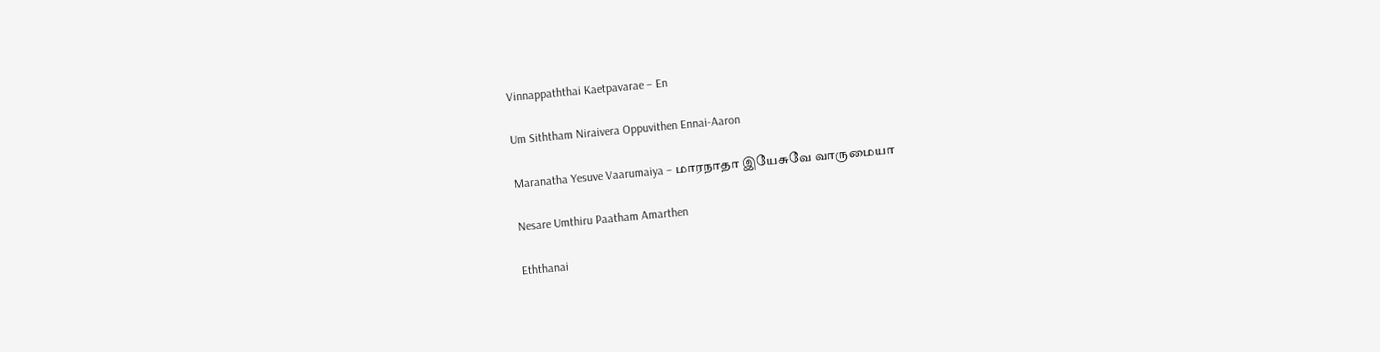Vinnappaththai Kaetpavarae – En

Um Siththam Niraivera Oppuvithen Ennai-Aaron

Maranatha Yesuve Vaarumaiya – மாரநாதா இயேசுவே வாருமையா

Nesare Umthiru Paatham Amarthen

Eththanai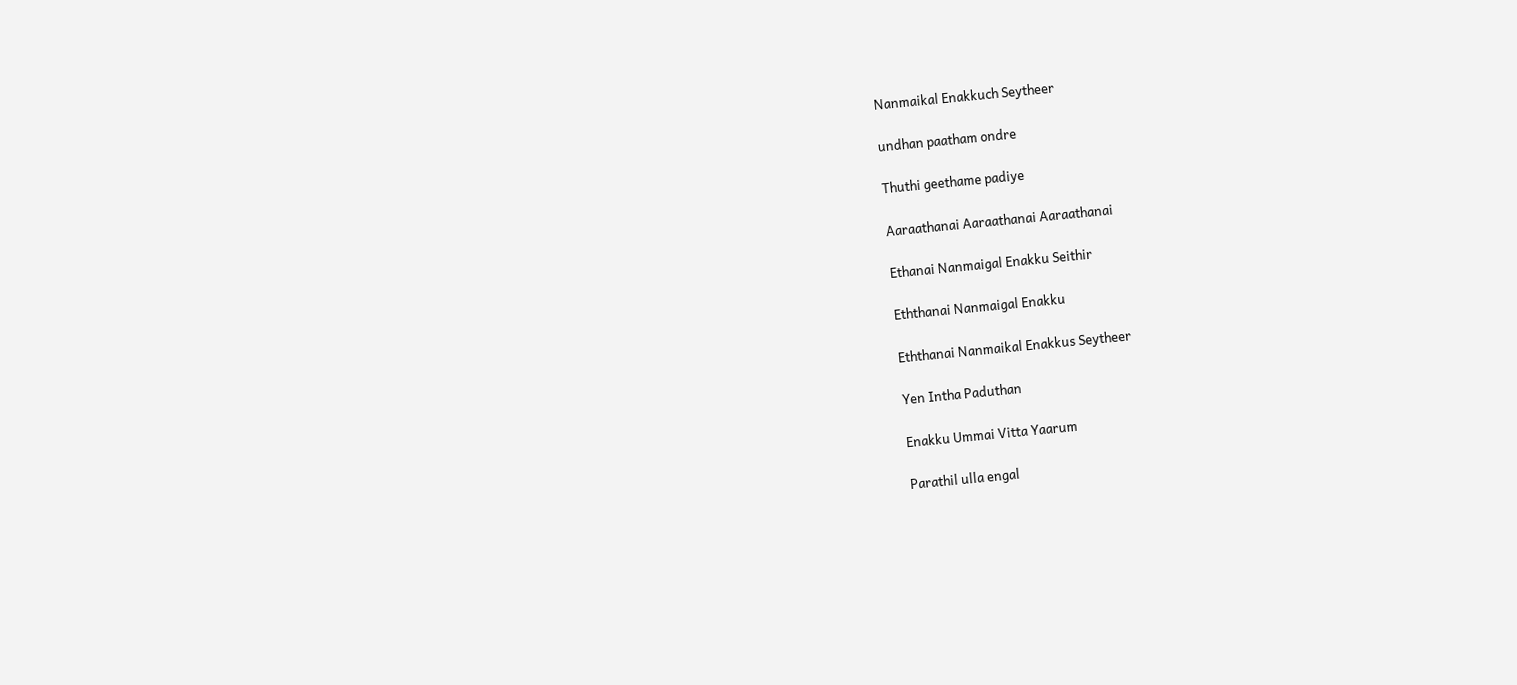Nanmaikal Enakkuch Seytheer

undhan paatham ondre

Thuthi geethame padiye

Aaraathanai Aaraathanai Aaraathanai

Ethanai Nanmaigal Enakku Seithir

Eththanai Nanmaigal Enakku

Eththanai Nanmaikal Enakkus Seytheer

Yen Intha Paduthan

Enakku Ummai Vitta Yaarum

Parathil ulla engal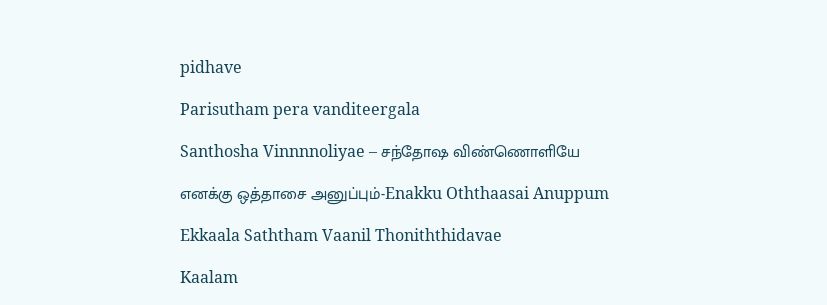pidhave

Parisutham pera vanditeergala

Santhosha Vinnnnoliyae – சந்தோஷ விண்ணொளியே

எனக்கு ஒத்தாசை அனுப்பும்-Enakku Oththaasai Anuppum

Ekkaala Saththam Vaanil Thoniththidavae

Kaalam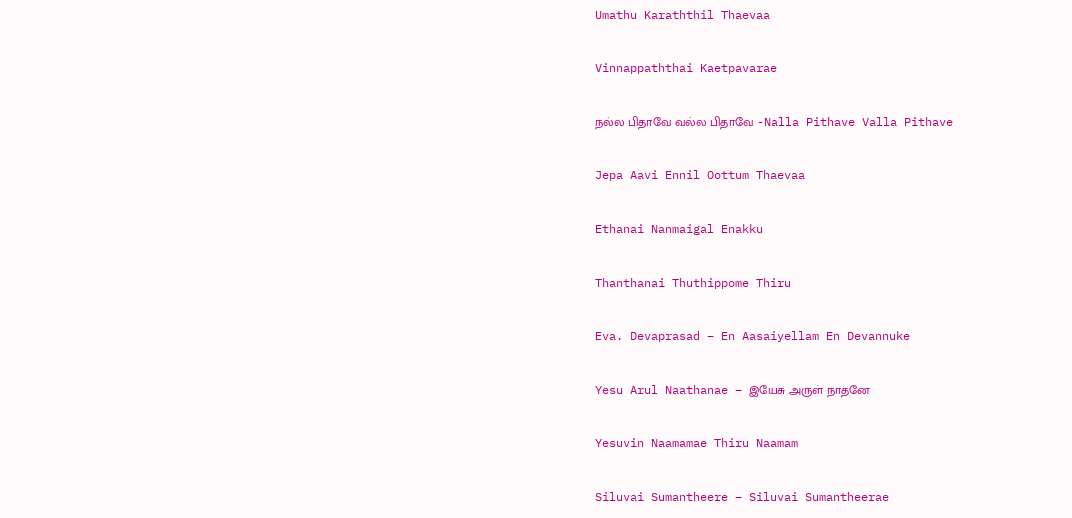Umathu Karaththil Thaevaa

Vinnappaththai Kaetpavarae

நல்ல பிதாவே வல்ல பிதாவே -Nalla Pithave Valla Pithave

Jepa Aavi Ennil Oottum Thaevaa

Ethanai Nanmaigal Enakku

Thanthanai Thuthippome Thiru

Eva. Devaprasad – En Aasaiyellam En Devannuke

Yesu Arul Naathanae – இயேசு அருள் நாதனே

Yesuvin Naamamae Thiru Naamam

Siluvai Sumantheere – Siluvai Sumantheerae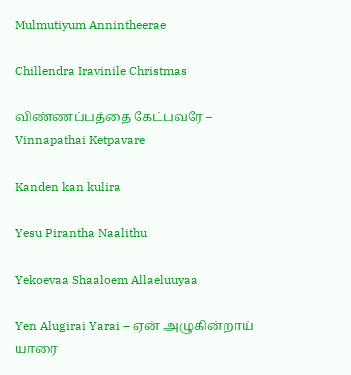Mulmutiyum Annintheerae

Chillendra Iravinile Christmas

விண்ணப்பத்தை கேட்பவரே – Vinnapathai Ketpavare

Kanden kan kulira

Yesu Pirantha Naalithu

Yekoevaa Shaaloem Allaeluuyaa

Yen Alugirai Yarai – ஏன் அழுகின்றாய் யாரை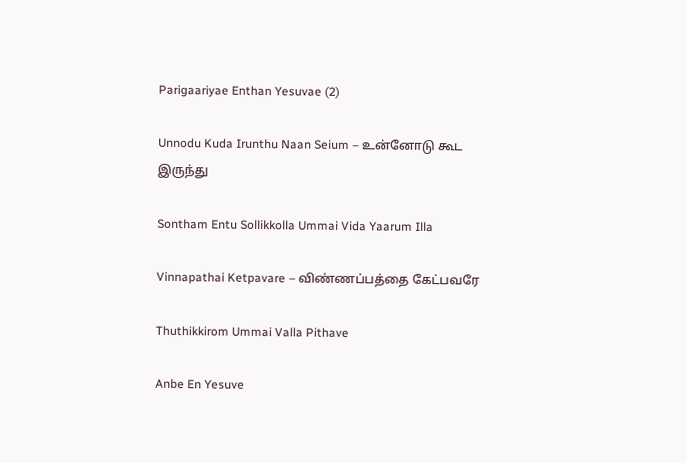Parigaariyae Enthan Yesuvae (2)

Unnodu Kuda Irunthu Naan Seium – உன்னோடு கூட இருந்து

Sontham Entu Sollikkolla Ummai Vida Yaarum Illa

Vinnapathai Ketpavare – விண்ணப்பத்தை கேட்பவரே

Thuthikkirom Ummai Valla Pithave

Anbe En Yesuve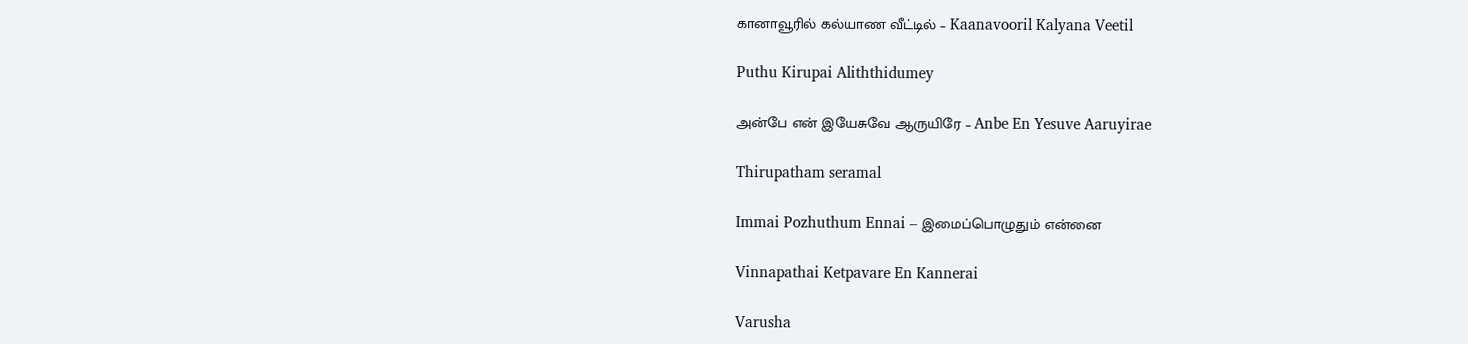கானாவூரில் கல்யாண வீட்டில் – Kaanavooril Kalyana Veetil

Puthu Kirupai Aliththidumey

அன்பே என் இயேசுவே ஆருயிரே – Anbe En Yesuve Aaruyirae

Thirupatham seramal

Immai Pozhuthum Ennai – இமைப்பொழுதும் என்னை

Vinnapathai Ketpavare En Kannerai

Varusha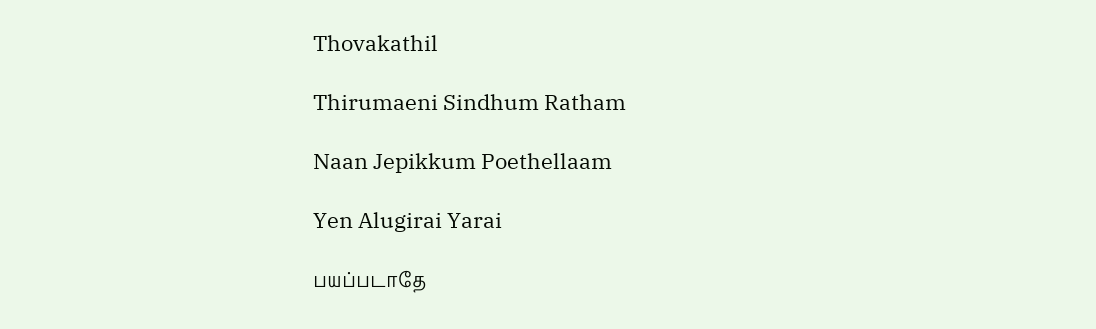Thovakathil

Thirumaeni Sindhum Ratham

Naan Jepikkum Poethellaam

Yen Alugirai Yarai

பயப்படாதே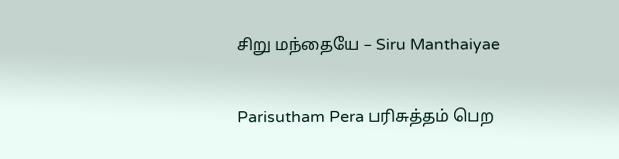சிறு மந்தையே – Siru Manthaiyae

Parisutham Pera பரிசுத்தம் பெற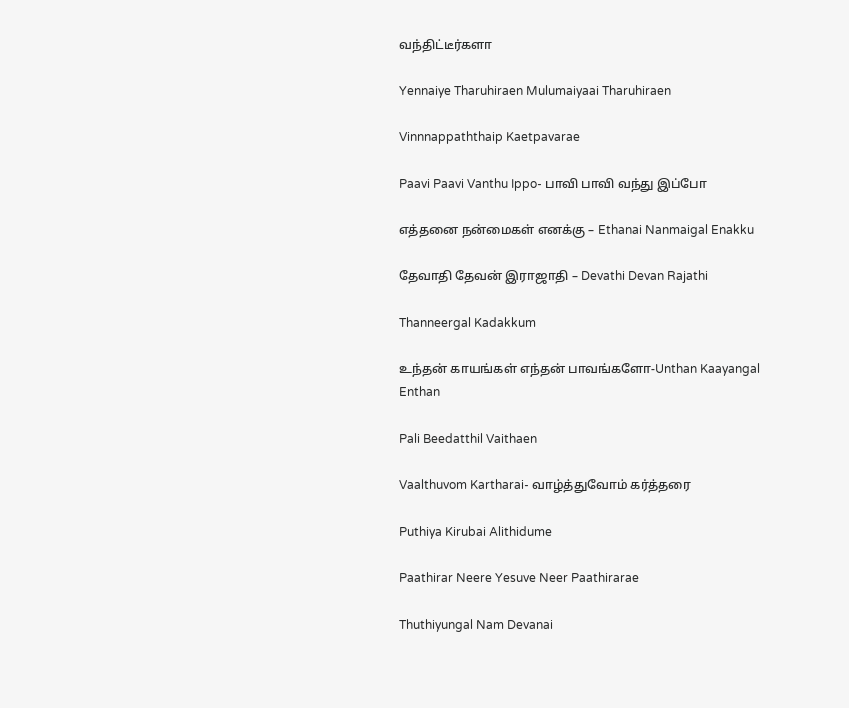வந்திட்டீர்களா

Yennaiye Tharuhiraen Mulumaiyaai Tharuhiraen

Vinnnappaththaip Kaetpavarae

Paavi Paavi Vanthu Ippo- பாவி பாவி வந்து இப்போ

எத்தனை நன்மைகள் எனக்கு – Ethanai Nanmaigal Enakku

தேவாதி தேவன் இராஜாதி – Devathi Devan Rajathi

Thanneergal Kadakkum

உந்தன் காயங்கள் எந்தன் பாவங்களோ-Unthan Kaayangal Enthan

Pali Beedatthil Vaithaen

Vaalthuvom Kartharai- வாழ்த்துவோம் கர்த்தரை

Puthiya Kirubai Alithidume

Paathirar Neere Yesuve Neer Paathirarae

Thuthiyungal Nam Devanai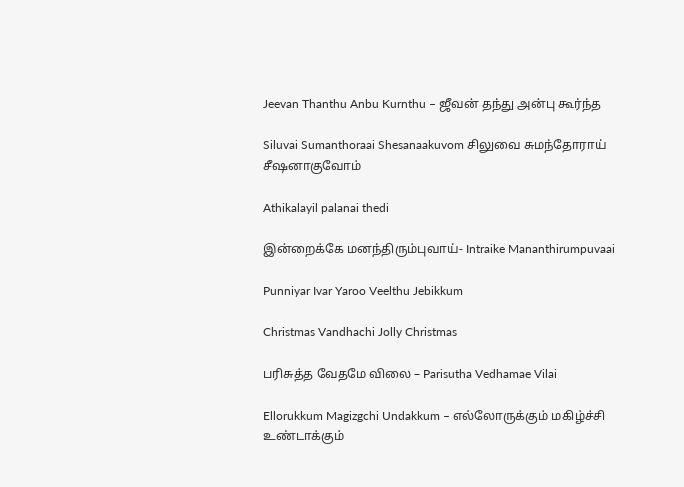Jeevan Thanthu Anbu Kurnthu – ஜீவன் தந்து அன்பு கூர்ந்த

Siluvai Sumanthoraai Shesanaakuvom சிலுவை சுமந்தோராய் சீஷனாகுவோம்

Athikalayil palanai thedi

இன்றைக்கே மனந்திரும்புவாய்- Intraike Mananthirumpuvaai

Punniyar Ivar Yaroo Veelthu Jebikkum

Christmas Vandhachi Jolly Christmas

பரிசுத்த வேதமே விலை – Parisutha Vedhamae Vilai

Ellorukkum Magizgchi Undakkum – எல்லோருக்கும் மகிழ்ச்சி உண்டாக்கும்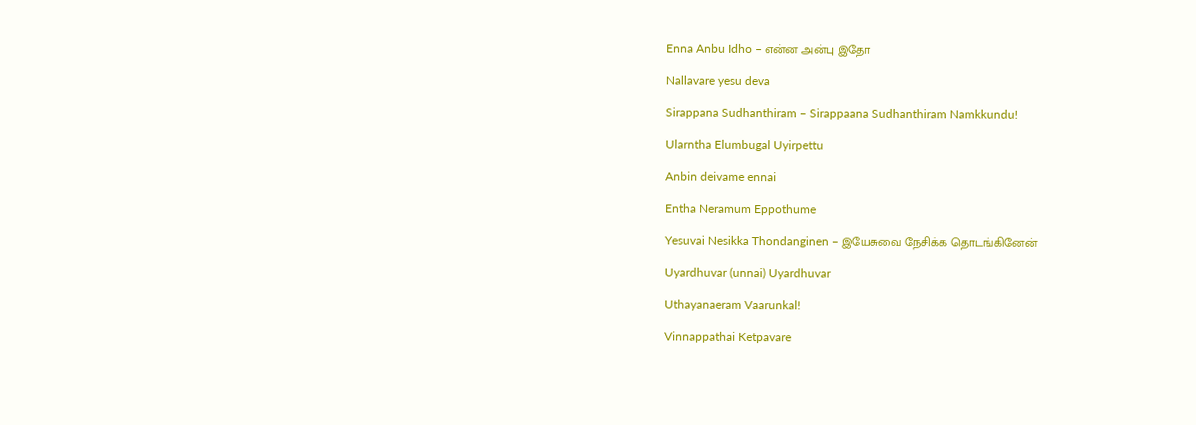Enna Anbu Idho – என்ன அன்பு இதோ

Nallavare yesu deva

Sirappana Sudhanthiram – Sirappaana Sudhanthiram Namkkundu!

Ularntha Elumbugal Uyirpettu

Anbin deivame ennai

Entha Neramum Eppothume

Yesuvai Nesikka Thondanginen – இயேசுவை நேசிக்க தொடங்கினேன்

Uyardhuvar (unnai) Uyardhuvar

Uthayanaeram Vaarunkal!

Vinnappathai Ketpavare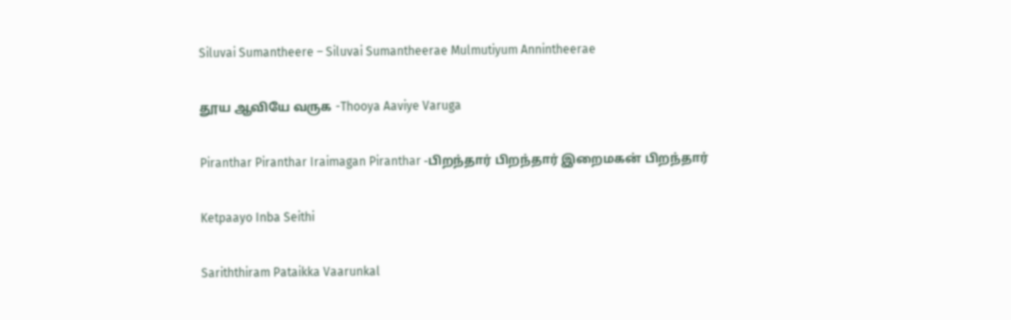Siluvai Sumantheere – Siluvai Sumantheerae Mulmutiyum Annintheerae

தூய ஆவியே வருக -Thooya Aaviye Varuga

Piranthar Piranthar Iraimagan Piranthar -பிறந்தார் பிறந்தார் இறைமகன் பிறந்தார்

Ketpaayo Inba Seithi

Sariththiram Pataikka Vaarunkal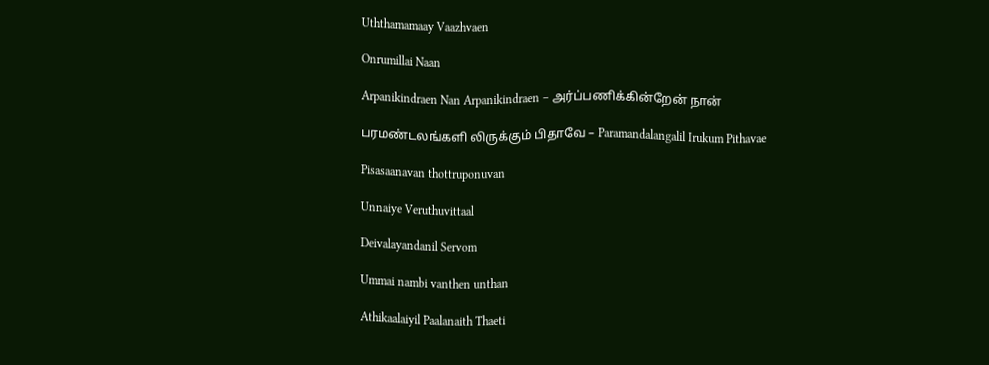Uththamamaay Vaazhvaen

Onrumillai Naan

Arpanikindraen Nan Arpanikindraen – அர்ப்பணிக்கின்றேன் நான்

பரமண்டலங்களி லிருக்கும் பிதாவே – Paramandalangalil Irukum Pithavae

Pisasaanavan thottruponuvan

Unnaiye Veruthuvittaal

Deivalayandanil Servom

Ummai nambi vanthen unthan

Athikaalaiyil Paalanaith Thaeti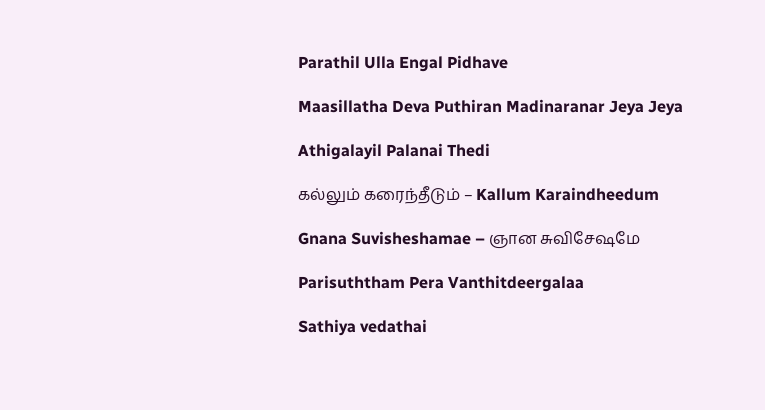Parathil Ulla Engal Pidhave

Maasillatha Deva Puthiran Madinaranar Jeya Jeya

Athigalayil Palanai Thedi

கல்லும் கரைந்தீடும் – Kallum Karaindheedum

Gnana Suvisheshamae – ஞான சுவிசேஷமே

Parisuththam Pera Vanthitdeergalaa

Sathiya vedathai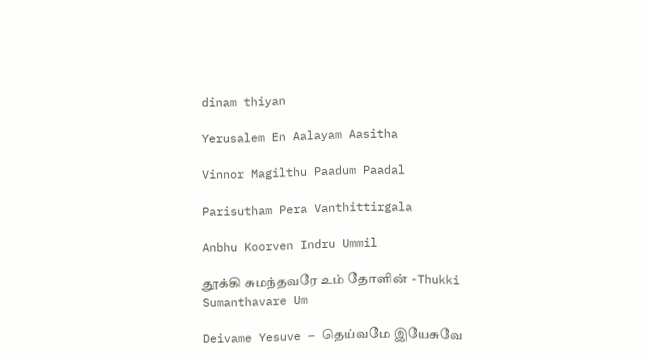dinam thiyan

Yerusalem En Aalayam Aasitha

Vinnor Magilthu Paadum Paadal

Parisutham Pera Vanthittirgala

Anbhu Koorven Indru Ummil

தூக்கி சுமந்தவரே உம் தோளின் -Thukki Sumanthavare Um

Deivame Yesuve – தெய்வமே இயேசுவே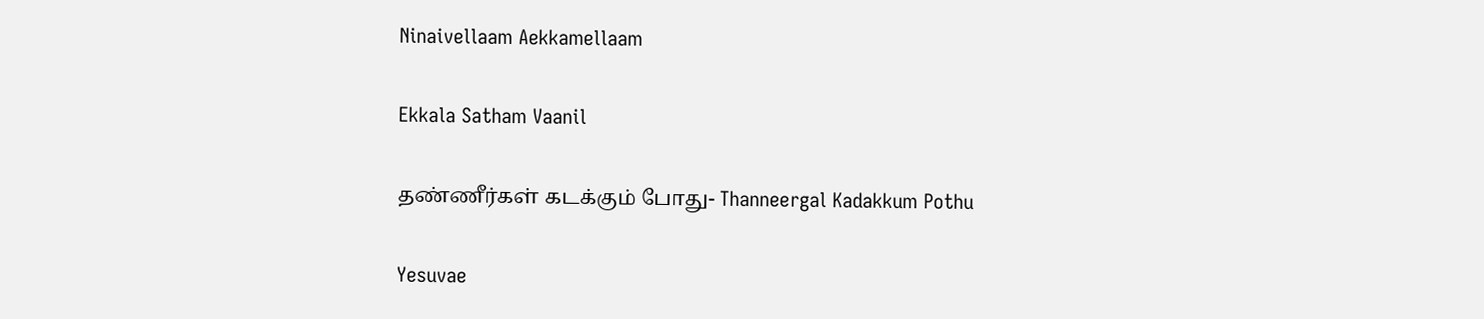Ninaivellaam Aekkamellaam

Ekkala Satham Vaanil

தண்ணீர்கள் கடக்கும் போது- Thanneergal Kadakkum Pothu

Yesuvae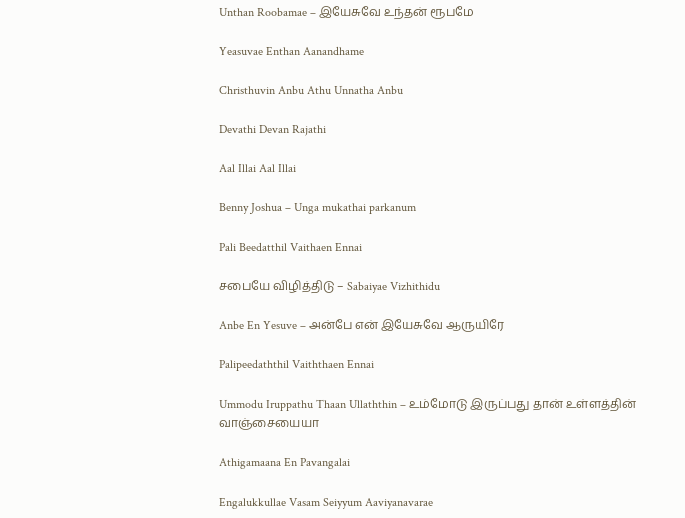Unthan Roobamae – இயேசுவே உந்தன் ரூபமே

Yeasuvae Enthan Aanandhame

Christhuvin Anbu Athu Unnatha Anbu

Devathi Devan Rajathi

Aal Illai Aal Illai

Benny Joshua – Unga mukathai parkanum

Pali Beedatthil Vaithaen Ennai

சபையே விழித்திடு – Sabaiyae Vizhithidu

Anbe En Yesuve – அன்பே என் இயேசுவே ஆருயிரே

Palipeedaththil Vaiththaen Ennai

Ummodu Iruppathu Thaan Ullaththin – உம்மோடு இருப்பது தான் உள்ளத்தின் வாஞ்சையையா

Athigamaana En Pavangalai

Engalukkullae Vasam Seiyyum Aaviyanavarae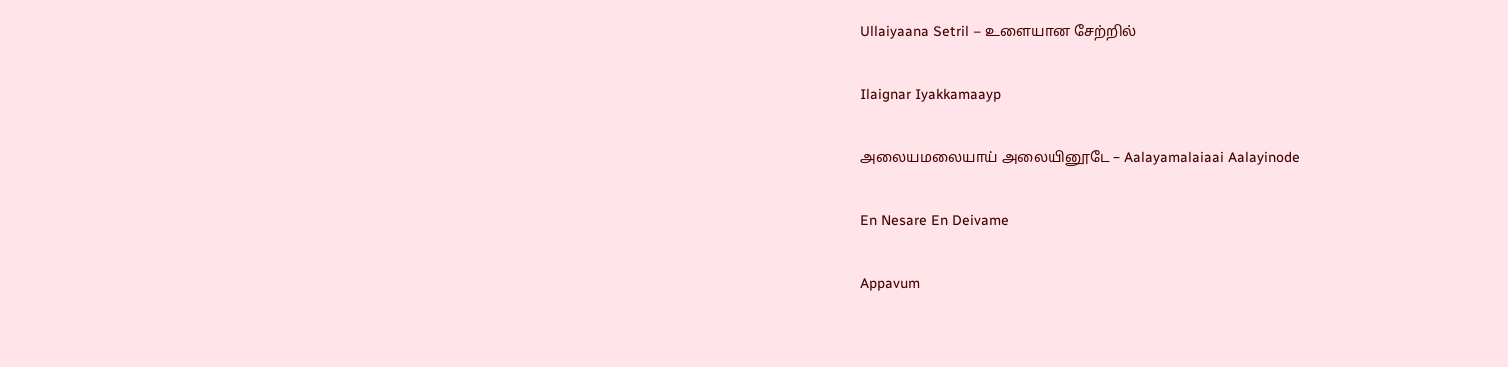Ullaiyaana Setril – உளையான சேற்றில்

Ilaignar Iyakkamaayp

அலையமலையாய் அலையினூடே – Aalayamalaiaai Aalayinode

En Nesare En Deivame

Appavum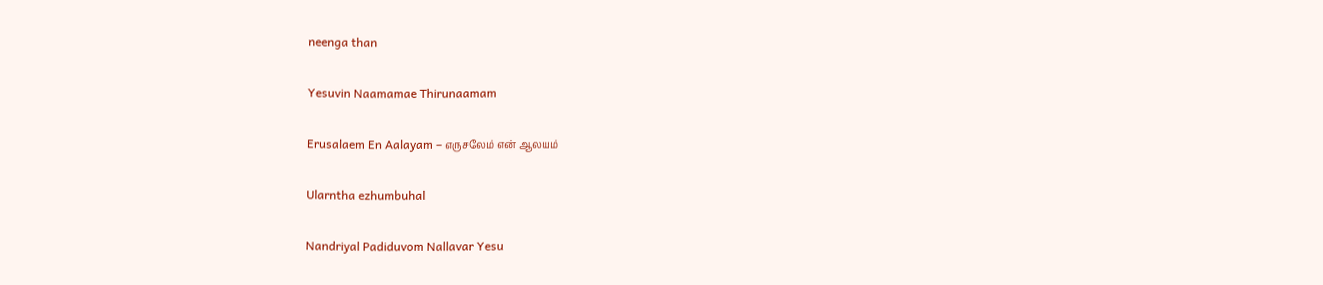neenga than

Yesuvin Naamamae Thirunaamam

Erusalaem En Aalayam – எருசலேம் என் ஆலயம்

Ularntha ezhumbuhal

Nandriyal Padiduvom Nallavar Yesu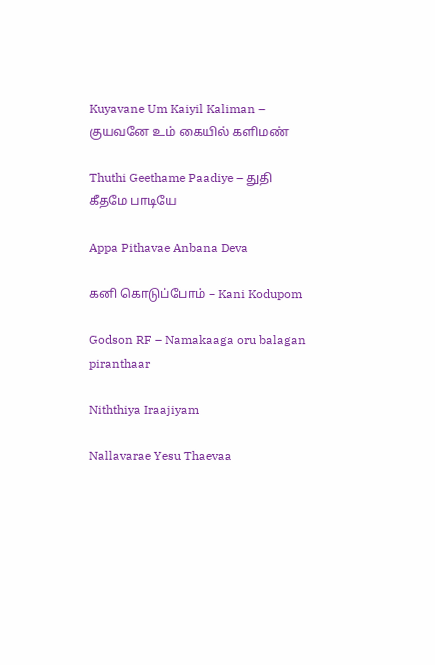Kuyavane Um Kaiyil Kaliman – குயவனே உம் கையில் களிமண்

Thuthi Geethame Paadiye – துதி கீதமே பாடியே

Appa Pithavae Anbana Deva

கனி கொடுப்போம் – Kani Kodupom

Godson RF – Namakaaga oru balagan piranthaar

Niththiya Iraajiyam

Nallavarae Yesu Thaevaa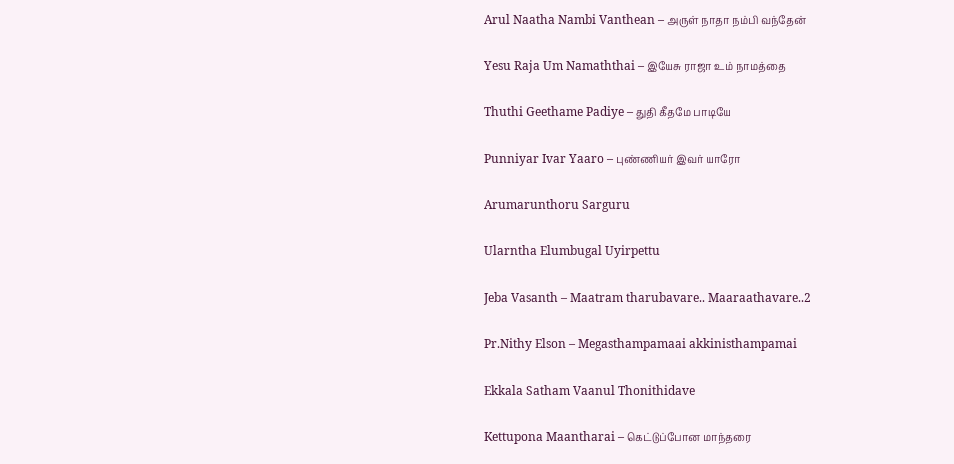Arul Naatha Nambi Vanthean – அருள் நாதா நம்பி வந்தேன்

Yesu Raja Um Namaththai – இயேசு ராஜா உம் நாமத்தை

Thuthi Geethame Padiye – துதி கீதமே பாடியே

Punniyar Ivar Yaaro – புண்ணியர் இவர் யாரோ

Arumarunthoru Sarguru

Ularntha Elumbugal Uyirpettu

Jeba Vasanth – Maatram tharubavare.. Maaraathavare..2

Pr.Nithy Elson – Megasthampamaai akkinisthampamai

Ekkala Satham Vaanul Thonithidave

Kettupona Maantharai – கெட்டுப்போன மாந்தரை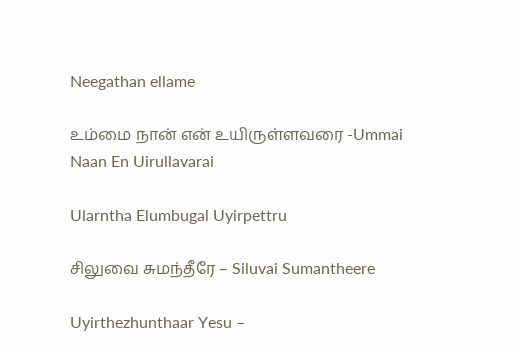Neegathan ellame

உம்மை நான் என் உயிருள்ளவரை -Ummai Naan En Uirullavarai

Ularntha Elumbugal Uyirpettru

சிலுவை சுமந்தீரே – Siluvai Sumantheere

Uyirthezhunthaar Yesu –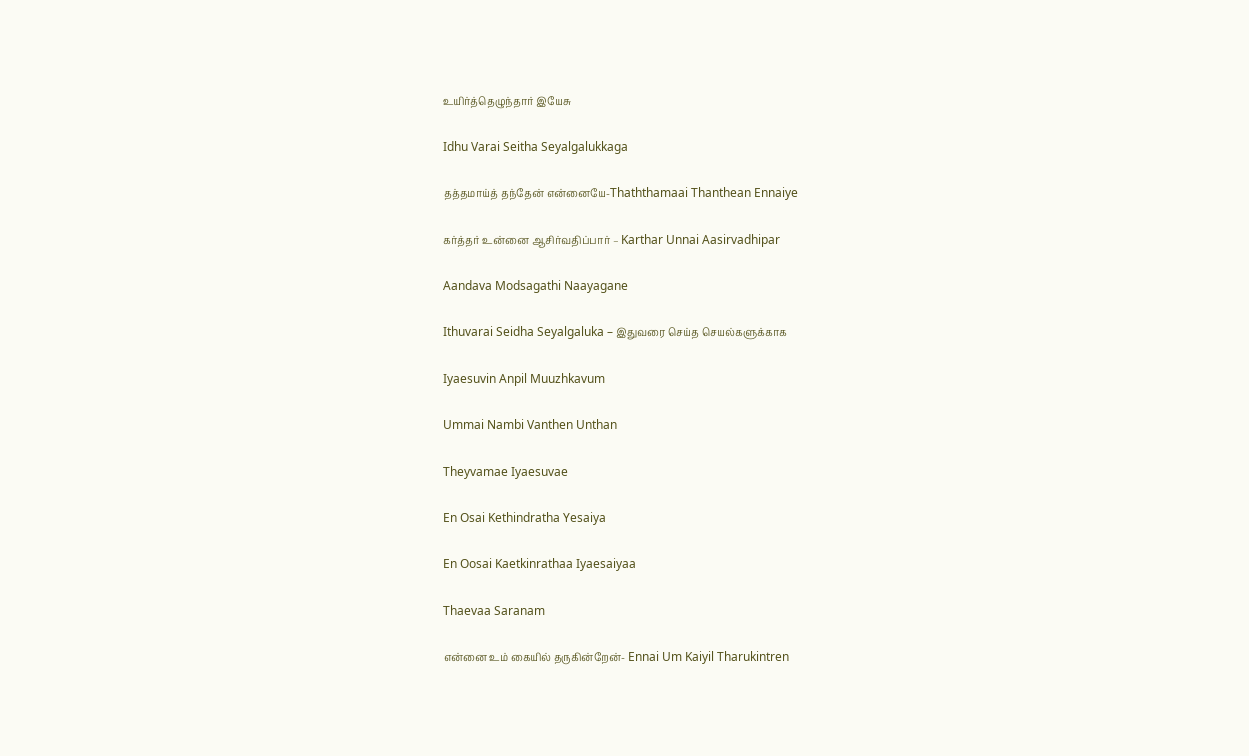உயிர்த்தெழுந்தார் இயேசு

Idhu Varai Seitha Seyalgalukkaga

தத்தமாய்த் தந்தேன் என்னையே-Thaththamaai Thanthean Ennaiye

கர்த்தர் உன்னை ஆசிர்வதிப்பார் – Karthar Unnai Aasirvadhipar

Aandava Modsagathi Naayagane

Ithuvarai Seidha Seyalgaluka – இதுவரை செய்த செயல்களுக்காக

Iyaesuvin Anpil Muuzhkavum

Ummai Nambi Vanthen Unthan

Theyvamae Iyaesuvae

En Osai Kethindratha Yesaiya

En Oosai Kaetkinrathaa Iyaesaiyaa

Thaevaa Saranam

என்னை உம் கையில் தருகின்றேன்- Ennai Um Kaiyil Tharukintren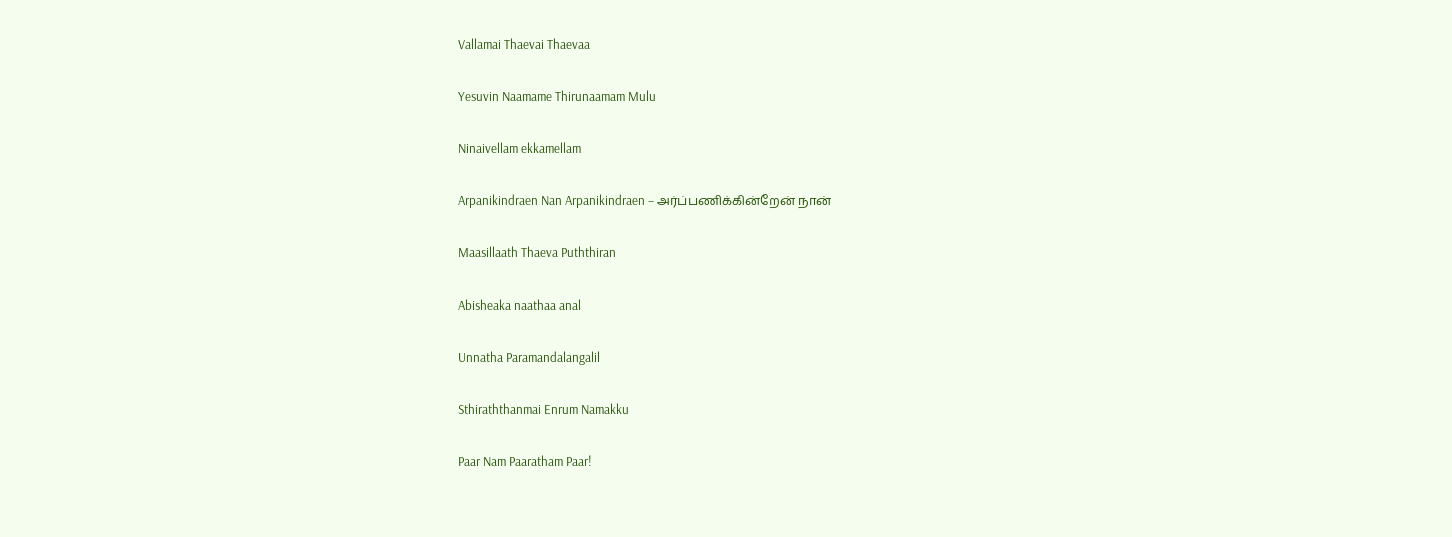Vallamai Thaevai Thaevaa

Yesuvin Naamame Thirunaamam Mulu

Ninaivellam ekkamellam

Arpanikindraen Nan Arpanikindraen – அர்ப்பணிக்கின்றேன் நான்

Maasillaath Thaeva Puththiran

Abisheaka naathaa anal

Unnatha Paramandalangalil

Sthiraththanmai Enrum Namakku

Paar Nam Paaratham Paar!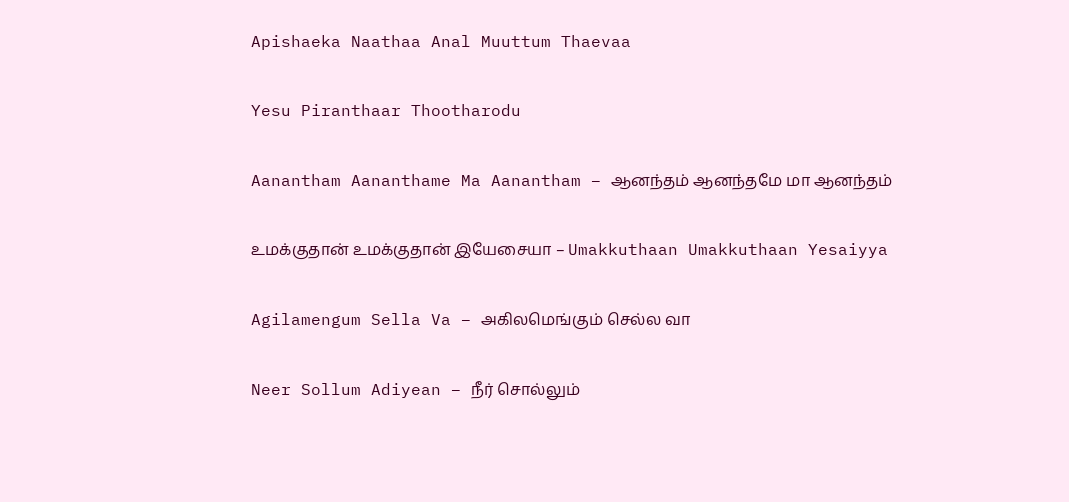Apishaeka Naathaa Anal Muuttum Thaevaa

Yesu Piranthaar Thootharodu

Aanantham Aananthame Ma Aanantham – ஆனந்தம் ஆனந்தமே மா ஆனந்தம்

உமக்குதான் உமக்குதான் இயேசையா – Umakkuthaan Umakkuthaan Yesaiyya

Agilamengum Sella Va – அகிலமெங்கும் செல்ல வா

Neer Sollum Adiyean – நீர் சொல்லும்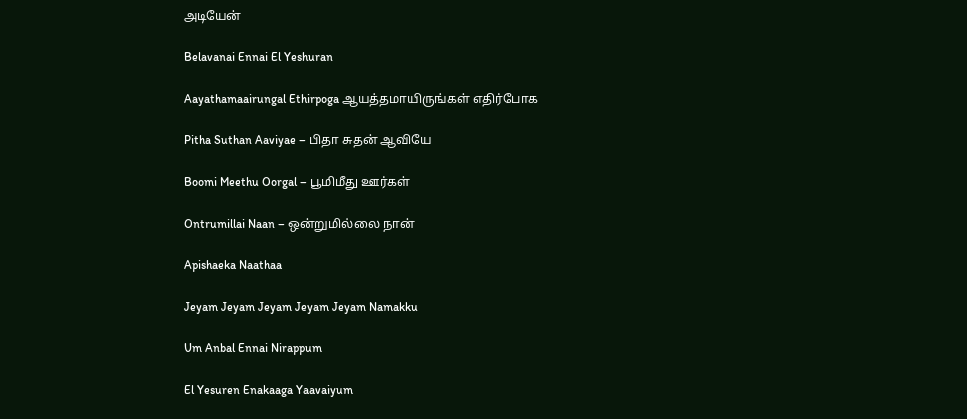அடியேன்

Belavanai Ennai El Yeshuran

Aayathamaairungal Ethirpoga ஆயத்தமாயிருங்கள் எதிர்போக

Pitha Suthan Aaviyae – பிதா சுதன் ஆவியே

Boomi Meethu Oorgal – பூமிமீது ஊர்கள்

Ontrumillai Naan – ஒன்றுமில்லை நான்

Apishaeka Naathaa

Jeyam Jeyam Jeyam Jeyam Jeyam Namakku

Um Anbal Ennai Nirappum

El Yesuren Enakaaga Yaavaiyum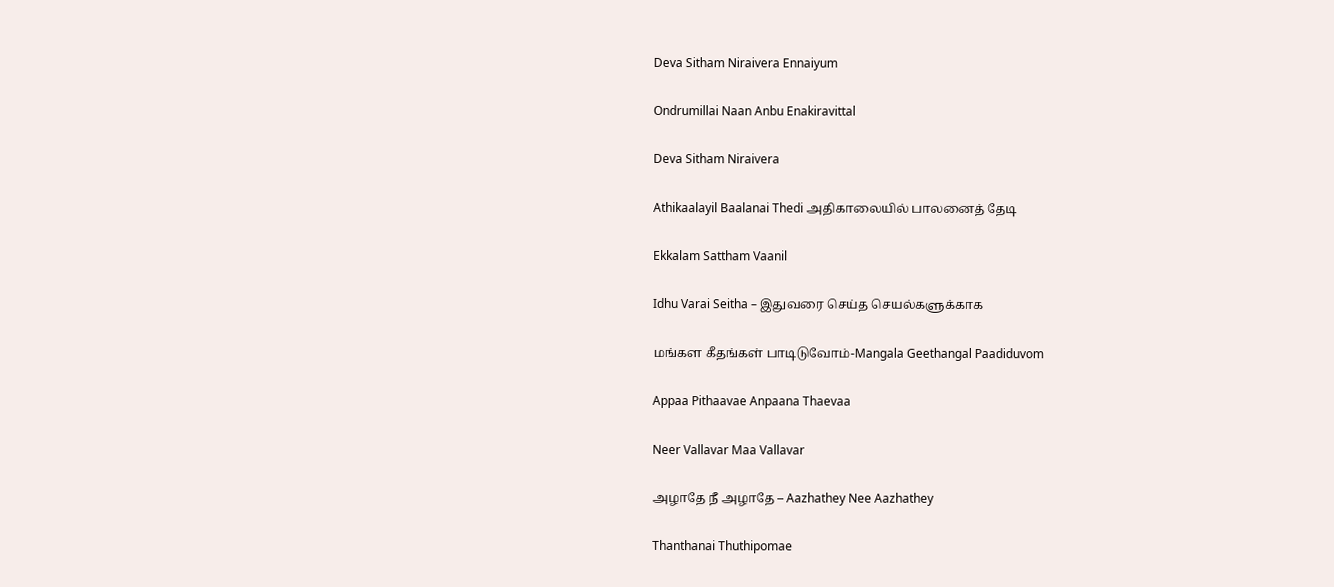Deva Sitham Niraivera Ennaiyum

Ondrumillai Naan Anbu Enakiravittal

Deva Sitham Niraivera

Athikaalayil Baalanai Thedi அதிகாலையில் பாலனைத் தேடி

Ekkalam Sattham Vaanil

Idhu Varai Seitha – இதுவரை செய்த செயல்களுக்காக

மங்கள கீதங்கள் பாடிடுவோம்-Mangala Geethangal Paadiduvom

Appaa Pithaavae Anpaana Thaevaa

Neer Vallavar Maa Vallavar

அழாதே நீ அழாதே – Aazhathey Nee Aazhathey

Thanthanai Thuthipomae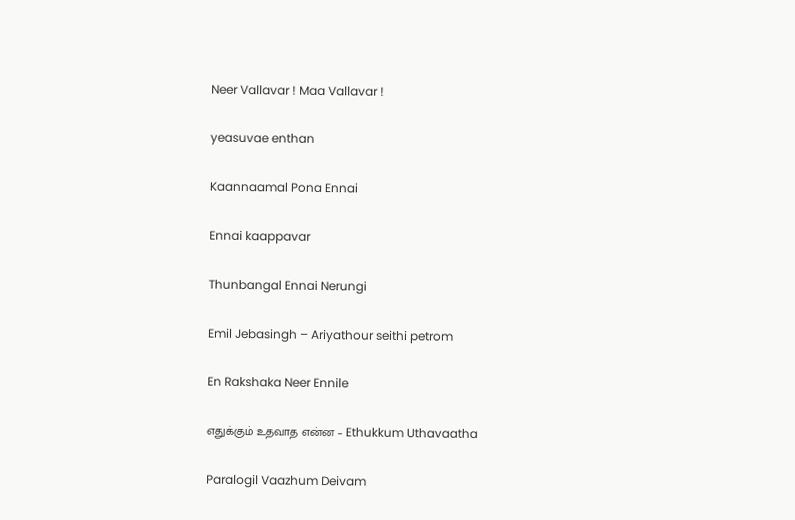Neer Vallavar ! Maa Vallavar !

yeasuvae enthan

Kaannaamal Pona Ennai

Ennai kaappavar

Thunbangal Ennai Nerungi

Emil Jebasingh – Ariyathour seithi petrom

En Rakshaka Neer Ennile

எதுக்கும் உதவாத என்ன – Ethukkum Uthavaatha

Paralogil Vaazhum Deivam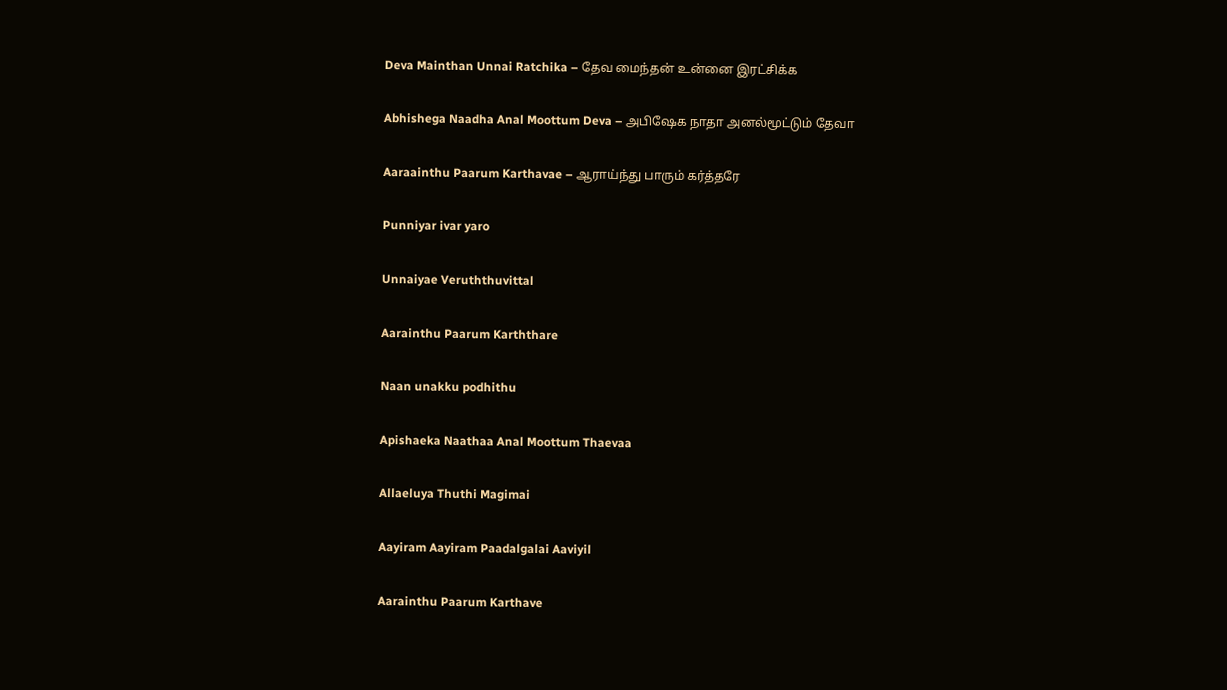Deva Mainthan Unnai Ratchika – தேவ மைந்தன் உன்னை இரட்சிக்க

Abhishega Naadha Anal Moottum Deva – அபிஷேக நாதா அனல்மூட்டும் தேவா

Aaraainthu Paarum Karthavae – ஆராய்ந்து பாரும் கர்த்தரே

Punniyar ivar yaro

Unnaiyae Veruththuvittal

Aarainthu Paarum Karththare

Naan unakku podhithu

Apishaeka Naathaa Anal Moottum Thaevaa

Allaeluya Thuthi Magimai

Aayiram Aayiram Paadalgalai Aaviyil

Aarainthu Paarum Karthave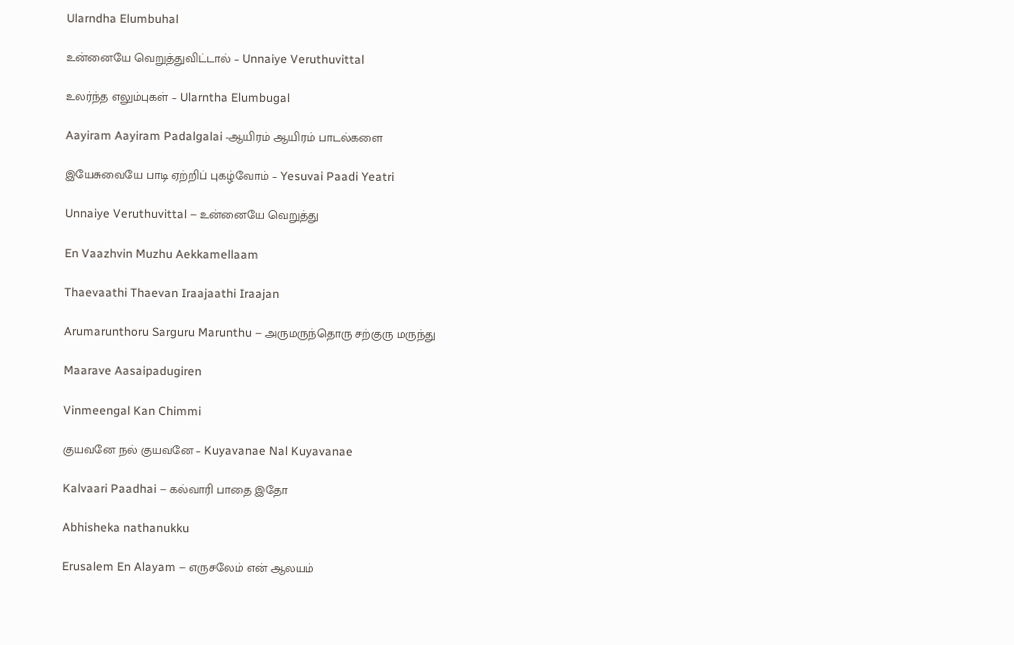Ularndha Elumbuhal

உன்னையே வெறுத்துவிட்டால் – Unnaiye Veruthuvittal

உலர்ந்த எலும்புகள் – Ularntha Elumbugal

Aayiram Aayiram Padalgalai -ஆயிரம் ஆயிரம் பாடல்களை

இயேசுவையே பாடி ஏற்றிப் புகழ்வோம் – Yesuvai Paadi Yeatri

Unnaiye Veruthuvittal – உன்னையே வெறுத்து

En Vaazhvin Muzhu Aekkamellaam

Thaevaathi Thaevan Iraajaathi Iraajan

Arumarunthoru Sarguru Marunthu – அருமருந்தொரு சற்குரு மருந்து

Maarave Aasaipadugiren

Vinmeengal Kan Chimmi

குயவனே நல் குயவனே – Kuyavanae Nal Kuyavanae

Kalvaari Paadhai – கல்வாரி பாதை இதோ

Abhisheka nathanukku

Erusalem En Alayam – எருசலேம் என் ஆலயம்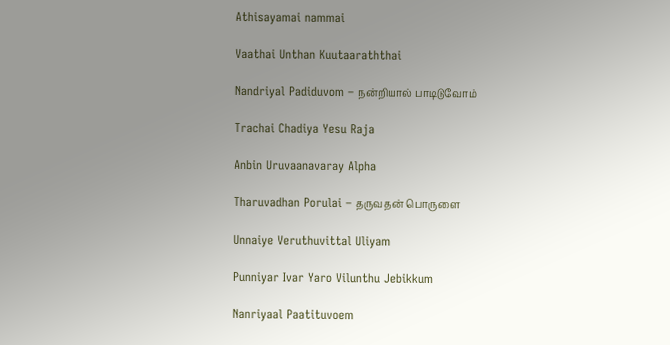Athisayamai nammai

Vaathai Unthan Kuutaaraththai

Nandriyal Padiduvom – நன்றியால் பாடிடுவோம்

Trachai Chadiya Yesu Raja

Anbin Uruvaanavaray Alpha

Tharuvadhan Porulai – தருவதன் பொருளை

Unnaiye Veruthuvittal Uliyam

Punniyar Ivar Yaro Vilunthu Jebikkum

Nanriyaal Paatituvoem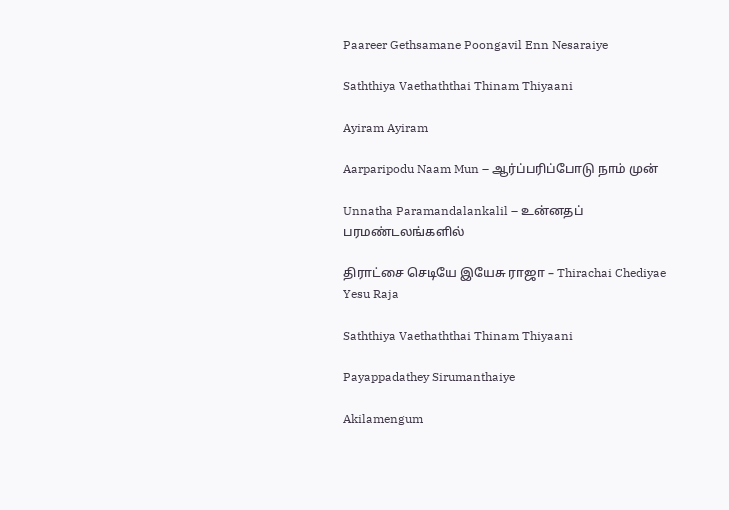Paareer Gethsamane Poongavil Enn Nesaraiye

Saththiya Vaethaththai Thinam Thiyaani

Ayiram Ayiram

Aarparipodu Naam Mun – ஆர்ப்பரிப்போடு நாம் முன்

Unnatha Paramandalankalil – உன்னதப் பரமண்டலங்களில்

திராட்சை செடியே இயேசு ராஜா – Thirachai Chediyae Yesu Raja

Saththiya Vaethaththai Thinam Thiyaani

Payappadathey Sirumanthaiye

Akilamengum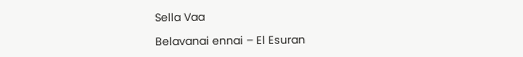Sella Vaa

Belavanai ennai – El Esuran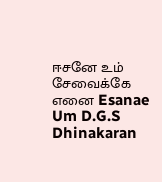ஈசனே உம் சேவைக்கே எனை Esanae Um D.G.S Dhinakaran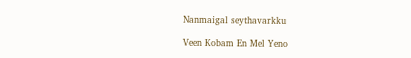Nanmaigal seythavarkku

Veen Kobam En Mel Yeno